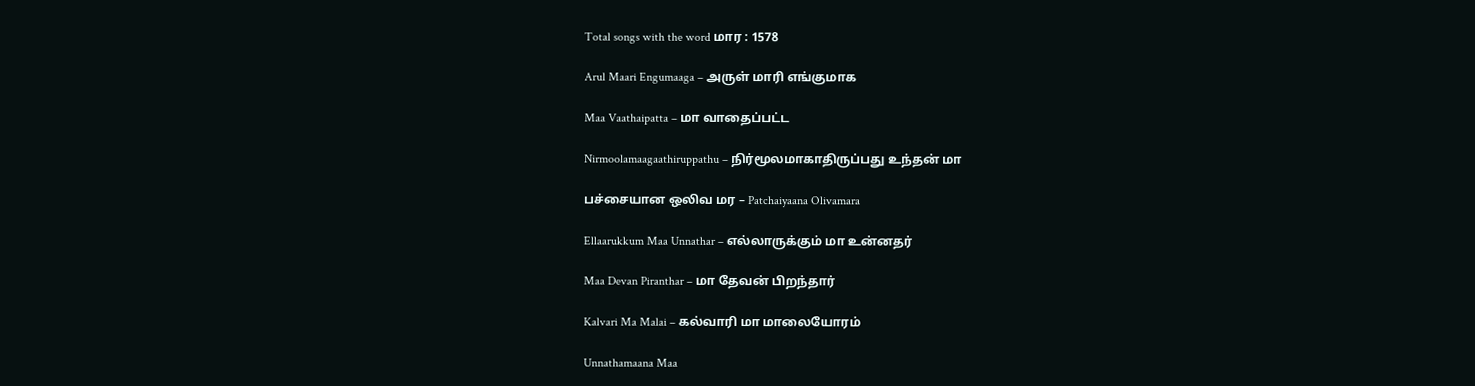Total songs with the word மார : 1578

Arul Maari Engumaaga – அருள் மாரி எங்குமாக

Maa Vaathaipatta – மா வாதைப்பட்ட

Nirmoolamaagaathiruppathu – நிர்மூலமாகாதிருப்பது உந்தன் மா

பச்சையான ஒலிவ மர – Patchaiyaana Olivamara

Ellaarukkum Maa Unnathar – எல்லாருக்கும் மா உன்னதர்

Maa Devan Piranthar – மா தேவன் பிறந்தார்

Kalvari Ma Malai – கல்வாரி மா மாலையோரம்

Unnathamaana Maa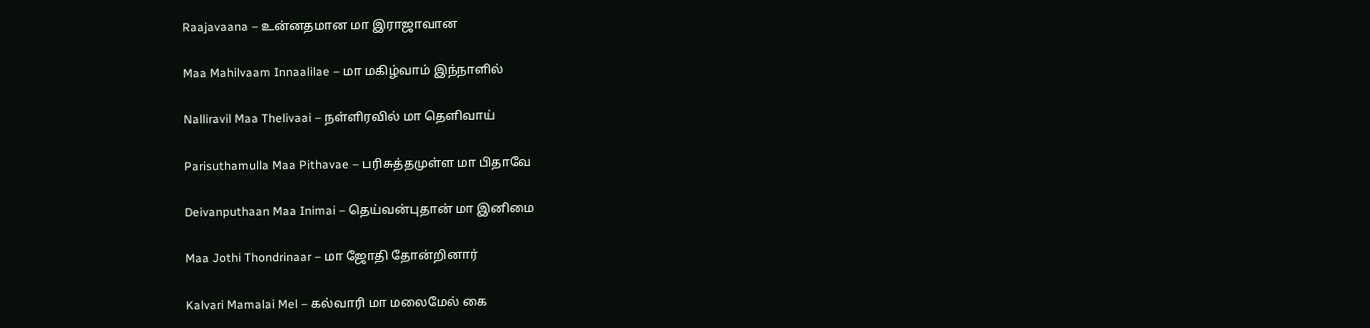Raajavaana – உன்னதமான மா இராஜாவான

Maa Mahilvaam Innaalilae – மா மகிழ்வாம் இந்நாளில்

Nalliravil Maa Thelivaai – நள்ளிரவில் மா தெளிவாய்

Parisuthamulla Maa Pithavae – பரிசுத்தமுள்ள மா பிதாவே

Deivanputhaan Maa Inimai – தெய்வன்புதான் மா இனிமை

Maa Jothi Thondrinaar – மா ஜோதி தோன்றினார்

Kalvari Mamalai Mel – கல்வாரி மா மலைமேல் கை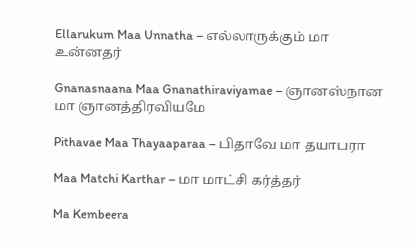Ellarukum Maa Unnatha – எல்லாருக்கும் மா உன்னதர்

Gnanasnaana Maa Gnanathiraviyamae – ஞானஸ்நான மா ஞானத்திரவியமே

Pithavae Maa Thayaaparaa – பிதாவே மா தயாபரா

Maa Matchi Karthar – மா மாட்சி கர்த்தர்

Ma Kembeera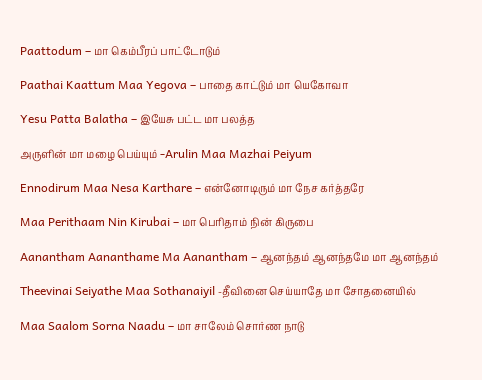Paattodum – மா கெம்பீரப் பாட்டோடும்

Paathai Kaattum Maa Yegova – பாதை காட்டும் மா யெகோவா

Yesu Patta Balatha – இயேசு பட்ட மா பலத்த

அருளின் மா மழை பெய்யும் -Arulin Maa Mazhai Peiyum

Ennodirum Maa Nesa Karthare – என்னோடிரும் மா நேச கர்த்தரே

Maa Perithaam Nin Kirubai – மா பெரிதாம் நின் கிருபை

Aanantham Aananthame Ma Aanantham – ஆனந்தம் ஆனந்தமே மா ஆனந்தம்

Theevinai Seiyathe Maa Sothanaiyil -தீவினை செய்யாதே மா சோதனையில்

Maa Saalom Sorna Naadu – மா சாலேம் சொர்ண நாடு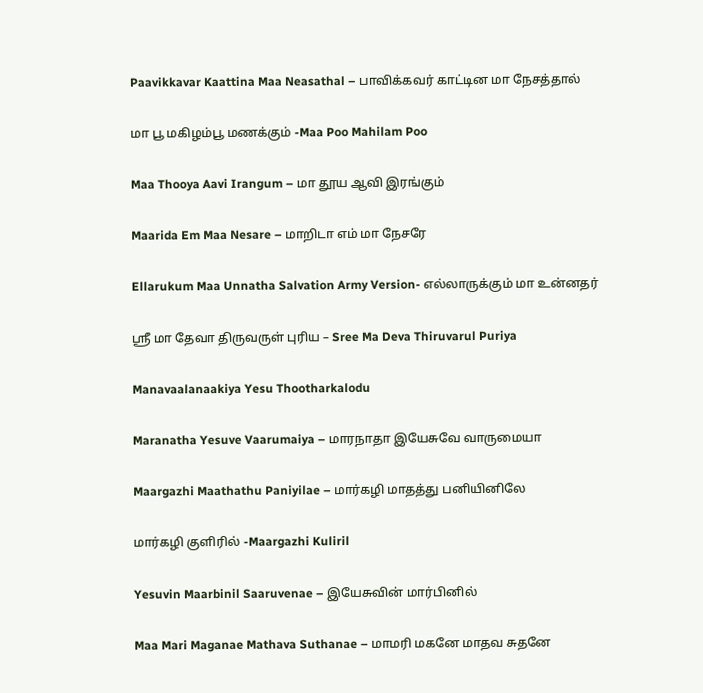Paavikkavar Kaattina Maa Neasathal – பாவிக்கவர் காட்டின மா நேசத்தால்

மா பூ மகிழம்பூ மணக்கும் -Maa Poo Mahilam Poo

Maa Thooya Aavi Irangum – மா தூய ஆவி இரங்கும்

Maarida Em Maa Nesare – மாறிடா எம் மா நேசரே

Ellarukum Maa Unnatha Salvation Army Version- எல்லாருக்கும் மா உன்னதர்

ஸ்ரீ மா தேவா திருவருள் புரிய – Sree Ma Deva Thiruvarul Puriya

Manavaalanaakiya Yesu Thootharkalodu

Maranatha Yesuve Vaarumaiya – மாரநாதா இயேசுவே வாருமையா

Maargazhi Maathathu Paniyilae – மார்கழி மாதத்து பனியினிலே

மார்கழி குளிரில் -Maargazhi Kuliril

Yesuvin Maarbinil Saaruvenae – இயேசுவின் மார்பினில்

Maa Mari Maganae Mathava Suthanae – மாமரி மகனே மாதவ சுதனே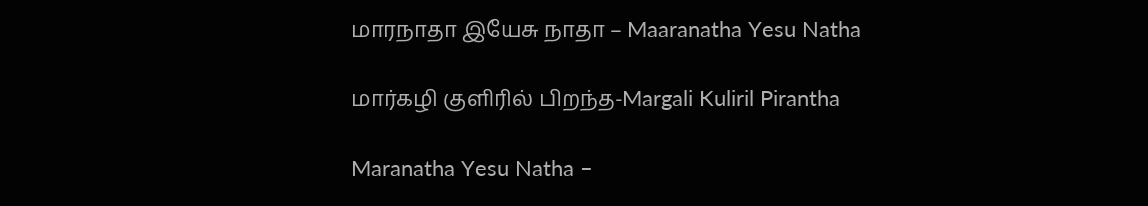மாரநாதா இயேசு நாதா – Maaranatha Yesu Natha

மார்கழி குளிரில் பிறந்த-Margali Kuliril Pirantha

Maranatha Yesu Natha –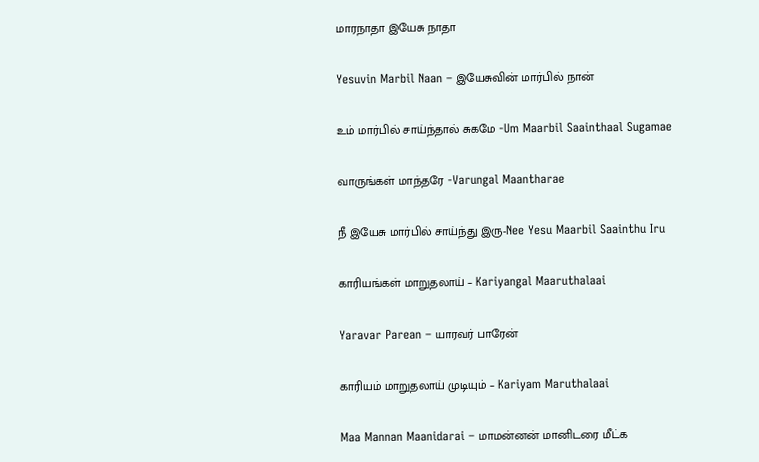மாரநாதா இயேசு நாதா

Yesuvin Marbil Naan – இயேசுவின் மார்பில் நான்

உம் மார்பில் சாய்ந்தால் சுகமே -Um Maarbil Saainthaal Sugamae

வாருங்கள் மாந்தரே -Varungal Maantharae

நீ இயேசு மார்பில் சாய்ந்து இரு-Nee Yesu Maarbil Saainthu Iru

காரியங்கள் மாறுதலாய் – Kariyangal Maaruthalaai

Yaravar Parean – யாரவர் பாரேன்

காரியம் மாறுதலாய் முடியும் – Kariyam Maruthalaai

Maa Mannan Maanidarai – மாமன்னன் மானிடரை மீட்க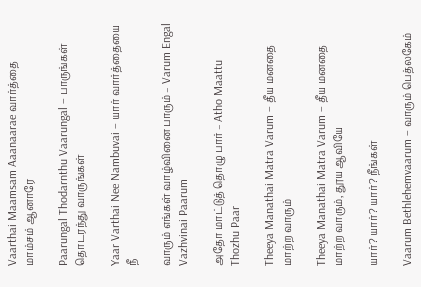Vaarthai Maamsam Aaanaarae வார்த்தை மாம்சம் ஆனாரே

Paarungal Thodarnthu Vaarungal – பாருங்கள் தொடரந்து வாருங்கள்

Yaar Varthai Nee Nambuvai – யார் வார்த்தையை நீ

வாரும் எங்கள் வாழ்வினை பாரும் – Varum Engal Vazhvinai Paarum

அதோ மாட்டுத் தொழு பார் – Atho Maattu Thozhu Paar

Theeya Manathai Matra Varum – தீய மனதை மாற்ற வாரும்

Theeya Manathai Matra Varum – தீய மனதை மாற்ற வாரும், தூய ஆவியே

யார்? யார்? யார்? நீங்கள்

Vaarum Bethlehemvaarum – வாரும் பெத்லகேம்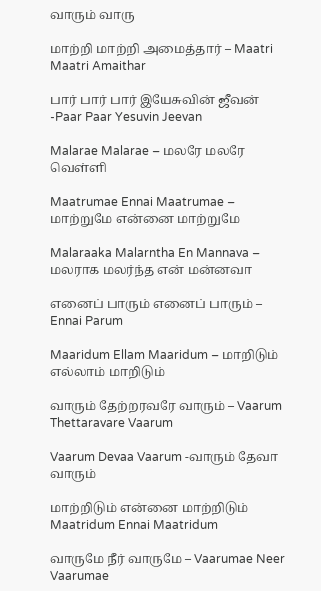வாரும் வாரு

மாற்றி மாற்றி அமைத்தார் – Maatri Maatri Amaithar

பார் பார் பார் இயேசுவின் ஜீவன் -Paar Paar Yesuvin Jeevan

Malarae Malarae – மலரே மலரே வெள்ளி

Maatrumae Ennai Maatrumae – மாற்றுமே என்னை மாற்றுமே

Malaraaka Malarntha En Mannava – மலராக மலர்ந்த என் மன்னவா

எனைப் பாரும் எனைப் பாரும் – Ennai Parum

Maaridum Ellam Maaridum – மாறிடும் எல்லாம் மாறிடும்

வாரும் தேற்றரவரே வாரும் – Vaarum Thettaravare Vaarum

Vaarum Devaa Vaarum -வாரும் தேவா வாரும்

மாற்றிடும் என்னை மாற்றிடும் Maatridum Ennai Maatridum

வாருமே நீர் வாருமே – Vaarumae Neer Vaarumae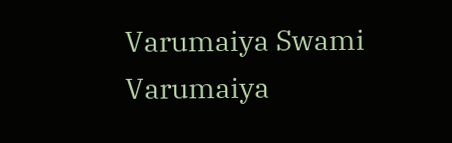Varumaiya Swami Varumaiya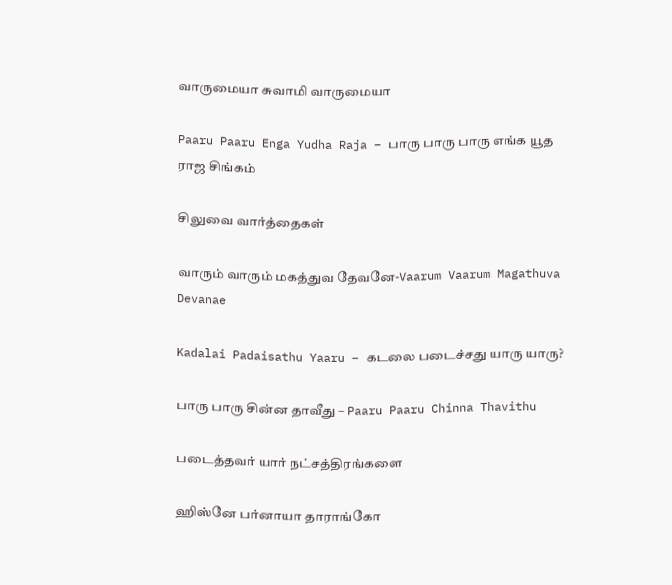வாருமையா சுவாமி வாருமையா

Paaru Paaru Enga Yudha Raja – பாரு பாரு பாரு எங்க யூத ராஜ சிங்கம்

சிலுவை வார்த்தைகள்

வாரும் வாரும் மகத்துவ தேவனே-Vaarum Vaarum Magathuva Devanae

Kadalai Padaisathu Yaaru – கடலை படைச்சது யாரு யாரு?

பாரு பாரு சின்ன தாவீது – Paaru Paaru Chinna Thavithu

படைத்தவர் யார் நட்சத்திரங்களை

ஹிஸ்னே பர்னாயா தாராங்கோ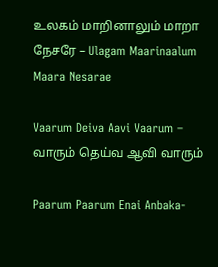உலகம் மாறினாலும் மாறா நேசரே – Ulagam Maarinaalum Maara Nesarae

Vaarum Deiva Aavi Vaarum – வாரும் தெய்வ ஆவி வாரும்

Paarum Paarum Enai Anbaka-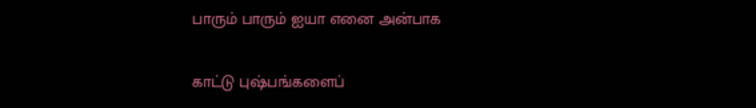பாரும் பாரும் ஐயா எனை அன்பாக

காட்டு புஷ்பங்களைப்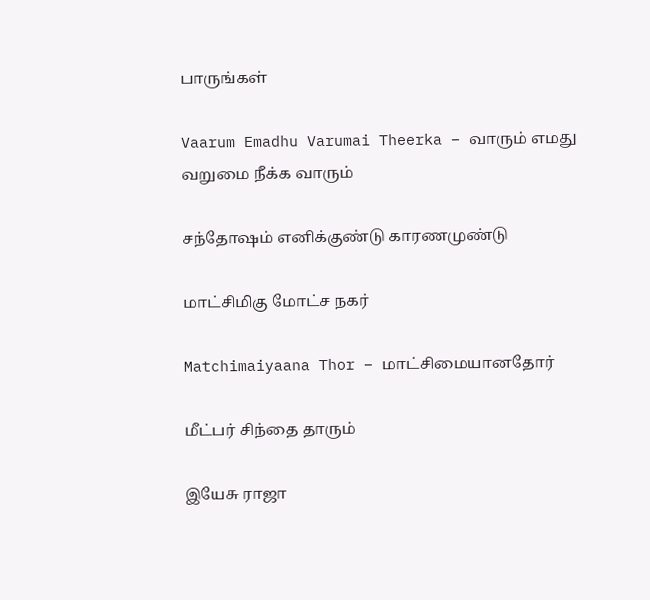பாருங்கள்

Vaarum Emadhu Varumai Theerka – வாரும் எமது வறுமை நீக்க வாரும்

சந்தோஷம் எனிக்குண்டு காரணமுண்டு

மாட்சிமிகு மோட்ச நகர்

Matchimaiyaana Thor – மாட்சிமையானதோர்

மீட்பர் சிந்தை தாரும்

இயேசு ராஜா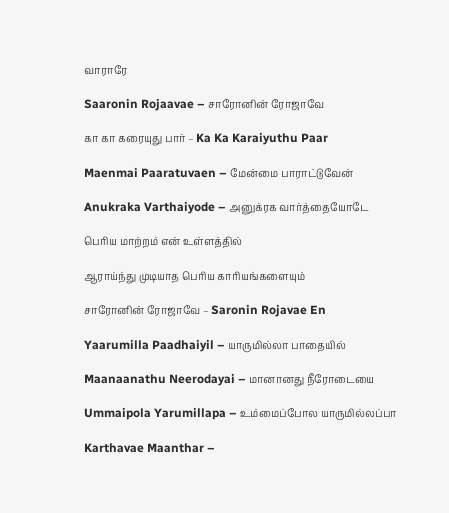வாராரே

Saaronin Rojaavae – சாரோனின் ரோஜாவே

கா கா கரையுது பார் – Ka Ka Karaiyuthu Paar

Maenmai Paaratuvaen – மேன்மை பாராட்டுவேன்

Anukraka Varthaiyode – அனுக்ரக வார்த்தையோடே

பெரிய மாற்றம் என் உள்ளத்தில்

ஆராய்ந்து முடியாத பெரிய காரியங்களையும்

சாரோனின் ரோஜாவே – Saronin Rojavae En

Yaarumilla Paadhaiyil – யாருமில்லா பாதையில்

Maanaanathu Neerodayai – மானானது நீரோடையை

Ummaipola Yarumillapa – உம்மைப்போல யாருமில்லப்பா

Karthavae Maanthar –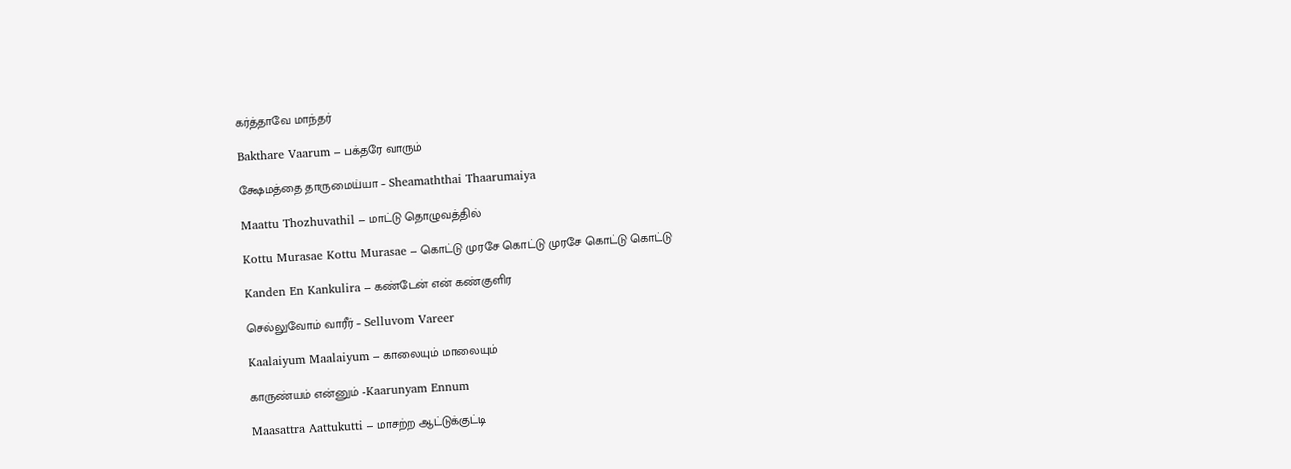கர்த்தாவே மாந்தர்

Bakthare Vaarum – பக்தரே வாரும்

க்ஷேமத்தை தாருமைய்யா – Sheamaththai Thaarumaiya

Maattu Thozhuvathil – மாட்டு தொழுவத்தில்

Kottu Murasae Kottu Murasae – கொட்டு முரசே கொட்டு முரசே கொட்டு கொட்டு

Kanden En Kankulira – கண்டேன் என் கண்குளிர

செல்லுவோம் வாரீர் – Selluvom Vareer

Kaalaiyum Maalaiyum – காலையும் மாலையும்

காருண்யம் என்னும் -Kaarunyam Ennum

Maasattra Aattukutti – மாசற்ற ஆட்டுக்குட்டி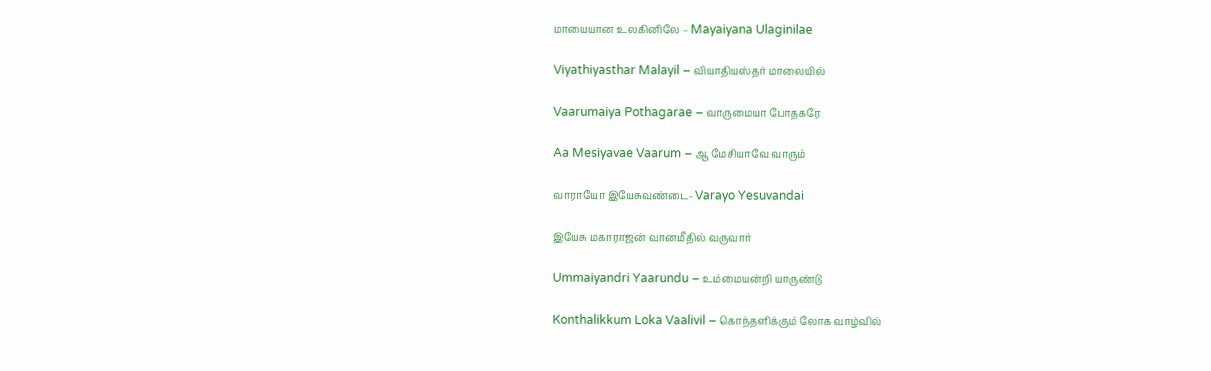மாயையான உலகினிலே – Mayaiyana Ulaginilae

Viyathiyasthar Malayil – வியாதியஸ்தர் மாலையில்

Vaarumaiya Pothagarae – வாருமையா போதகரே

Aa Mesiyavae Vaarum – ஆ மேசியாவே வாரும்

வாராயோ இயேசுவண்டை- Varayo Yesuvandai

இயேசு மகாராஜன் வானமீதில் வருவார்

Ummaiyandri Yaarundu – உம்மையன்றி யாருண்டு

Konthalikkum Loka Vaalivil – கொந்தளிக்கும் லோக வாழ்வில்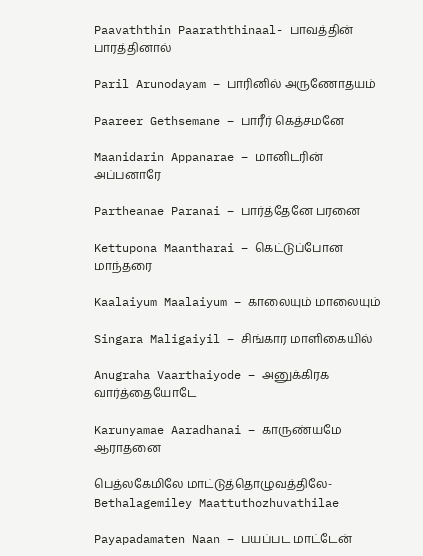Paavaththin Paaraththinaal- பாவத்தின் பாரத்தினால்

Paril Arunodayam – பாரினில் அருணோதயம்

Paareer Gethsemane – பாரீர் கெத்சமனே

Maanidarin Appanarae – மானிடரின் அப்பனாரே

Partheanae Paranai – பார்த்தேனே பரனை

Kettupona Maantharai – கெட்டுப்போன மாந்தரை

Kaalaiyum Maalaiyum – காலையும் மாலையும்

Singara Maligaiyil – சிங்கார மாளிகையில்

Anugraha Vaarthaiyode – அனுக்கிரக வார்த்தையோடே

Karunyamae Aaradhanai – காருண்யமே ஆராதனை

பெத்லகேமிலே மாட்டுத்தொழுவத்திலே-Bethalagemiley Maattuthozhuvathilae

Payapadamaten Naan – பயப்பட மாட்டேன்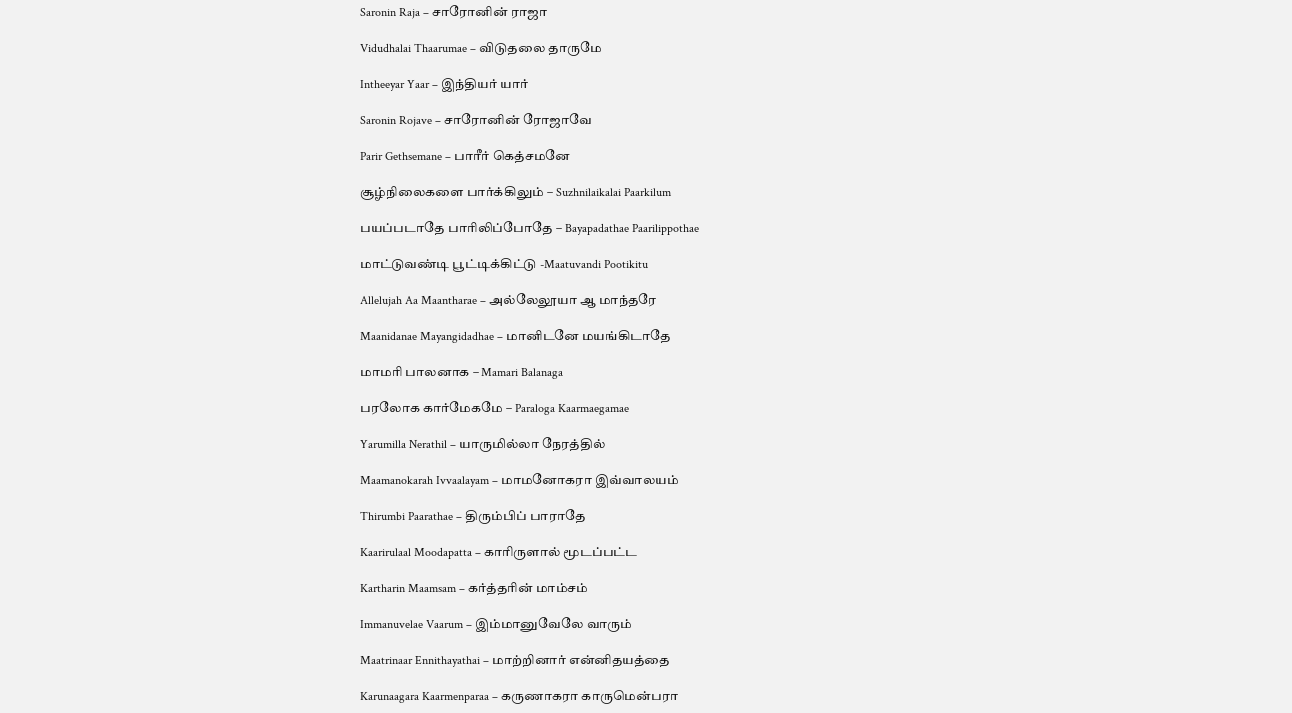Saronin Raja – சாரோனின் ராஜா

Vidudhalai Thaarumae – விடுதலை தாருமே

Intheeyar Yaar – இந்தியர் யார்

Saronin Rojave – சாரோனின் ரோஜாவே

Parir Gethsemane – பாரீர் கெத்சமனே

சூழ்நிலைகளை பார்க்கிலும் – Suzhnilaikalai Paarkilum

பயப்படாதே பாரிலிப்போதே – Bayapadathae Paarilippothae

மாட்டுவண்டி பூட்டிக்கிட்டு -Maatuvandi Pootikitu

Allelujah Aa Maantharae – அல்லேலூயா ஆ மாந்தரே

Maanidanae Mayangidadhae – மானிடனே மயங்கிடாதே

மாமாி பாலனாக – Mamari Balanaga

பரலோக கார்மேகமே – Paraloga Kaarmaegamae

Yarumilla Nerathil – யாருமில்லா நேரத்தில்

Maamanokarah Ivvaalayam – மாமனோகரா இவ்வாலயம்

Thirumbi Paarathae – திரும்பிப் பாராதே

Kaarirulaal Moodapatta – காரிருளால் மூடப்பட்ட

Kartharin Maamsam – கர்த்தரின் மாம்சம்

Immanuvelae Vaarum – இம்மானுவேலே வாரும்

Maatrinaar Ennithayathai – மாற்றினார் என்னிதயத்தை

Karunaagara Kaarmenparaa – கருணாகரா காருமென்பரா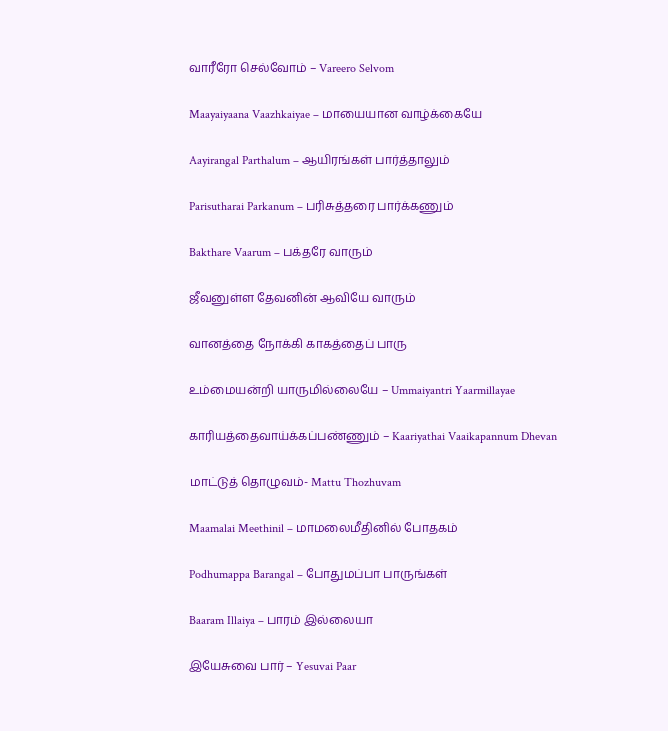வாரீரோ செல்வோம் – Vareero Selvom

Maayaiyaana Vaazhkaiyae – மாயையான வாழ்க்கையே

Aayirangal Parthalum – ஆயிரங்கள் பார்த்தாலும்

Parisutharai Parkanum – பரிசுத்தரை பார்க்கணும்

Bakthare Vaarum – பக்தரே வாரும்

ஜீவனுள்ள தேவனின் ஆவியே வாரும்

வானத்தை நோக்கி காகத்தைப் பாரு

உம்மையன்றி யாருமில்லையே – Ummaiyantri Yaarmillayae

காரியத்தைவாய்க்கப்பண்ணும் – Kaariyathai Vaaikapannum Dhevan

மாட்டுத் தொழுவம்- Mattu Thozhuvam

Maamalai Meethinil – மாமலைமீதினில் போதகம்

Podhumappa Barangal – போதுமப்பா பாருங்கள்

Baaram Illaiya – பாரம் இல்லையா

இயேசுவை பார் – Yesuvai Paar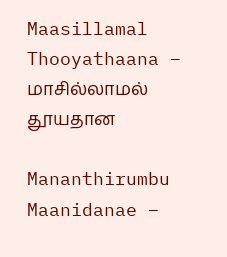Maasillamal Thooyathaana – மாசில்லாமல் தூயதான

Mananthirumbu Maanidanae –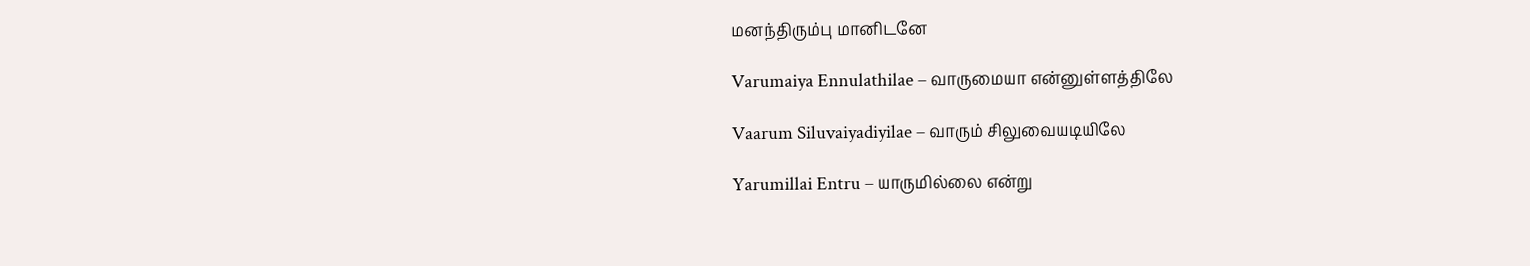மனந்திரும்பு மானிடனே

Varumaiya Ennulathilae – வாருமையா என்னுள்ளத்திலே

Vaarum Siluvaiyadiyilae – வாரும் சிலுவையடியிலே

Yarumillai Entru – யாருமில்லை என்று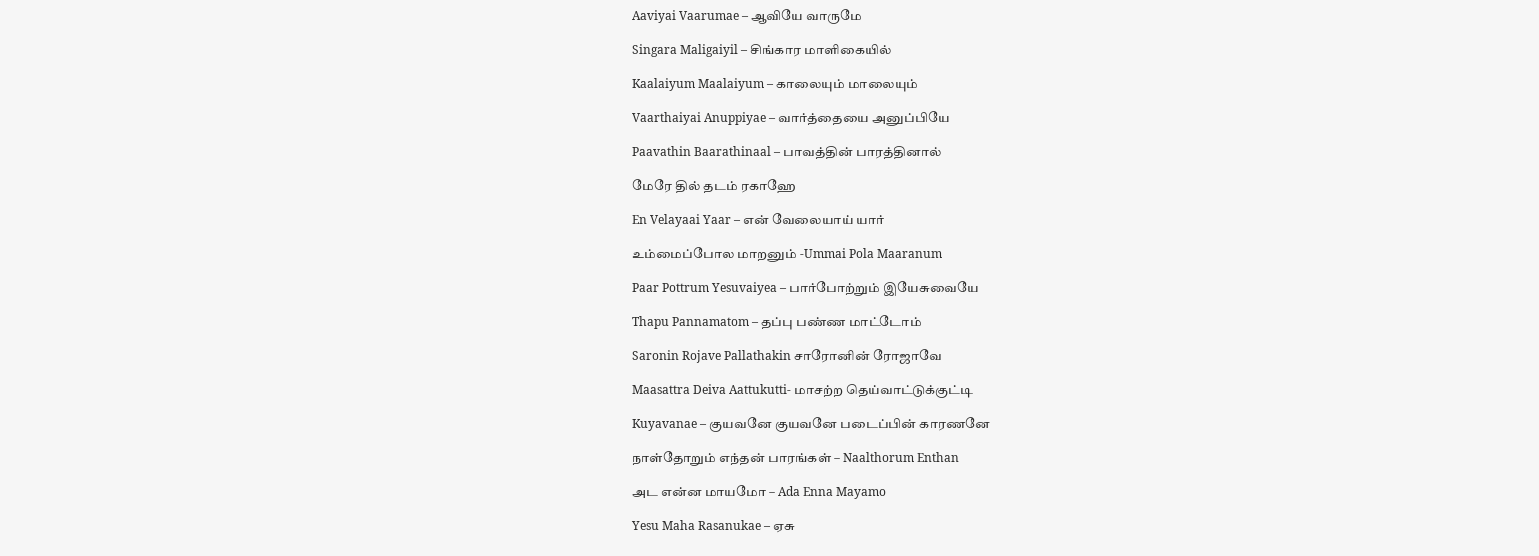Aaviyai Vaarumae – ஆவியே வாருமே

Singara Maligaiyil – சிங்கார மாளிகையில்

Kaalaiyum Maalaiyum – காலையும் மாலையும்

Vaarthaiyai Anuppiyae – வார்த்தையை அனுப்பியே

Paavathin Baarathinaal – பாவத்தின் பாரத்தினால்

மேரே தில் தடம் ரகாஹே

En Velayaai Yaar – என் வேலையாய் யார்

உம்மைப்போல மாறனும் -Ummai Pola Maaranum

Paar Pottrum Yesuvaiyea – பார்போற்றும் இயேசுவையே

Thapu Pannamatom – தப்பு பண்ண மாட்டோம்

Saronin Rojave Pallathakin சாரோனின் ரோஜாவே

Maasattra Deiva Aattukutti- மாசற்ற தெய்வாட்டுக்குட்டி

Kuyavanae – குயவனே குயவனே படைப்பின் காரணனே

நாள்தோறும் எந்தன் பாரங்கள் – Naalthorum Enthan

அட என்ன மாயமோ – Ada Enna Mayamo

Yesu Maha Rasanukae – ஏசு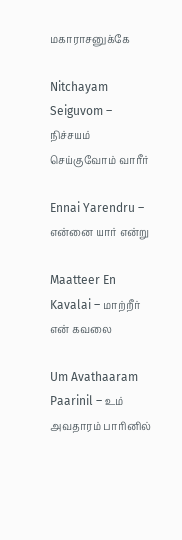மகாராசனுக்கே

Nitchayam Seiguvom – நிச்சயம் செய்குவோம் வாரீர்

Ennai Yarendru – என்னை யார் என்று

Maatteer En Kavalai – மாற்றீர் என் கவலை

Um Avathaaram Paarinil – உம் அவதாரம் பாரினில்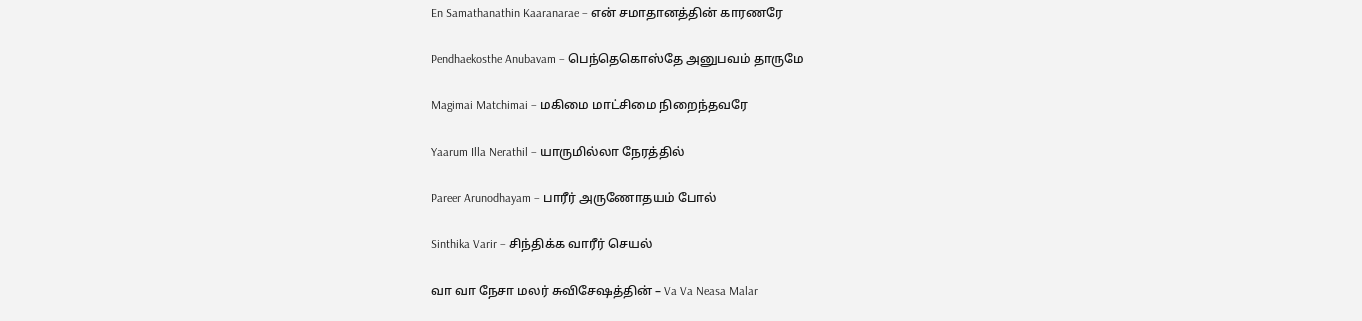En Samathanathin Kaaranarae – என் சமாதானத்தின் காரணரே

Pendhaekosthe Anubavam – பெந்தெகொஸ்தே அனுபவம் தாருமே

Magimai Matchimai – மகிமை மாட்சிமை நிறைந்தவரே

Yaarum Illa Nerathil – யாருமில்லா நேரத்தில்

Pareer Arunodhayam – பாரீர் அருணோதயம் போல்

Sinthika Varir – சிந்திக்க வாரீர் செயல்

வா வா நேசா மலர் சுவிசேஷத்தின் – Va Va Neasa Malar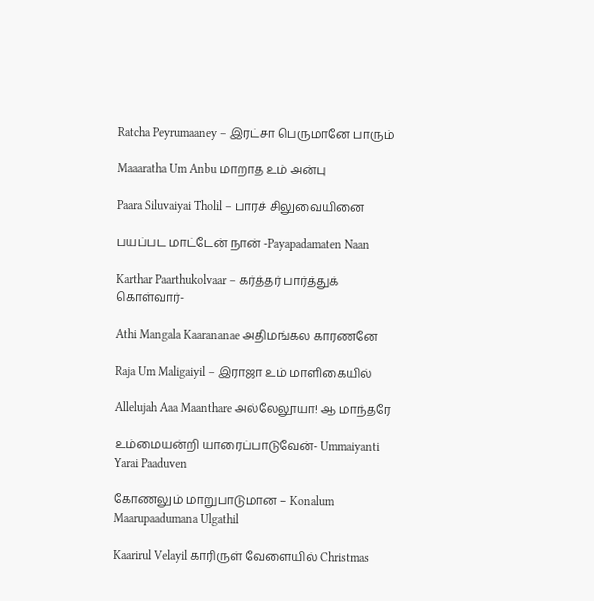Ratcha Peyrumaaney – இரட்சா பெருமானே பாரும்

Maaaratha Um Anbu மாறாத உம் அன்பு

Paara Siluvaiyai Tholil – பாரச் சிலுவையினை

பயப்பட மாட்டேன் நான் -Payapadamaten Naan

Karthar Paarthukolvaar – கர்த்தர் பார்த்துக் கொள்வார்-

Athi Mangala Kaarananae அதிமங்கல காரணனே

Raja Um Maligaiyil – இராஜா உம் மாளிகையில்

Allelujah Aaa Maanthare அல்லேலூயா! ஆ மாந்தரே

உம்மையன்றி யாரைப்பாடுவேன்- Ummaiyanti Yarai Paaduven

கோணலும் மாறுபாடுமான – Konalum Maarupaadumana Ulgathil

Kaarirul Velayil காரிருள் வேளையில் Christmas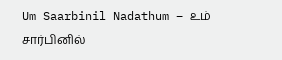Um Saarbinil Nadathum – உம் சார்பினில்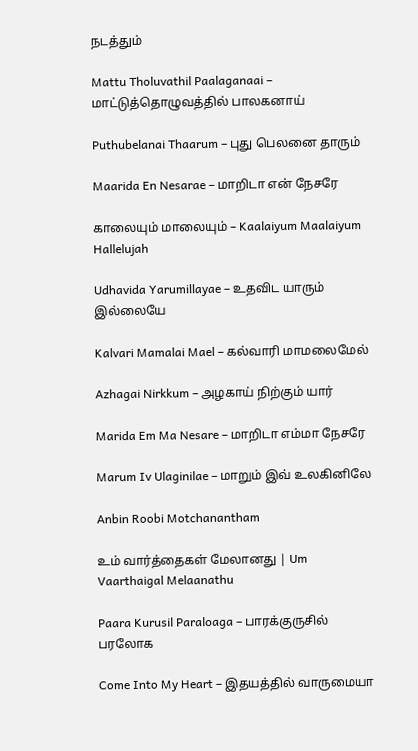நடத்தும்

Mattu Tholuvathil Paalaganaai – மாட்டுத்தொழுவத்தில் பாலகனாய்

Puthubelanai Thaarum – புது பெலனை தாரும்

Maarida En Nesarae – மாறிடா என் நேசரே

காலையும் மாலையும் – Kaalaiyum Maalaiyum Hallelujah

Udhavida Yarumillayae – உதவிட யாரும் இல்லையே

Kalvari Mamalai Mael – கல்வாரி மாமலைமேல்

Azhagai Nirkkum – அழகாய் நிற்கும் யார்

Marida Em Ma Nesare – மாறிடா எம்மா நேசரே

Marum Iv Ulaginilae – மாறும் இவ் உலகினிலே

Anbin Roobi Motchanantham

உம் வார்த்தைகள் மேலானது | Um Vaarthaigal Melaanathu

Paara Kurusil Paraloaga – பாரக்குருசில்‌ பரலோக

Come Into My Heart – இதயத்தில் வாருமையா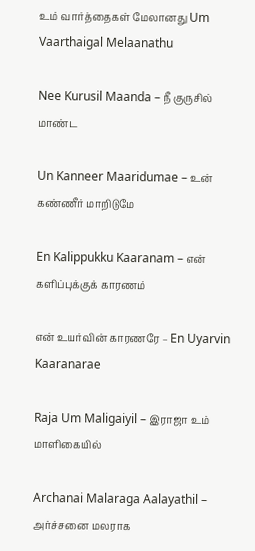உம் வார்த்தைகள் மேலானது Um Vaarthaigal Melaanathu

Nee Kurusil Maanda – நீ குருசில் மாண்ட

Un Kanneer Maaridumae – உன் கண்ணீர் மாறிடுமே

En Kalippukku Kaaranam – என் களிப்புக்குக் காரணம்

என் உயர்வின் காரணரே – En Uyarvin Kaaranarae

Raja Um Maligaiyil – இராஜா உம் மாளிகையில்

Archanai Malaraga Aalayathil – அர்ச்சனை மலராக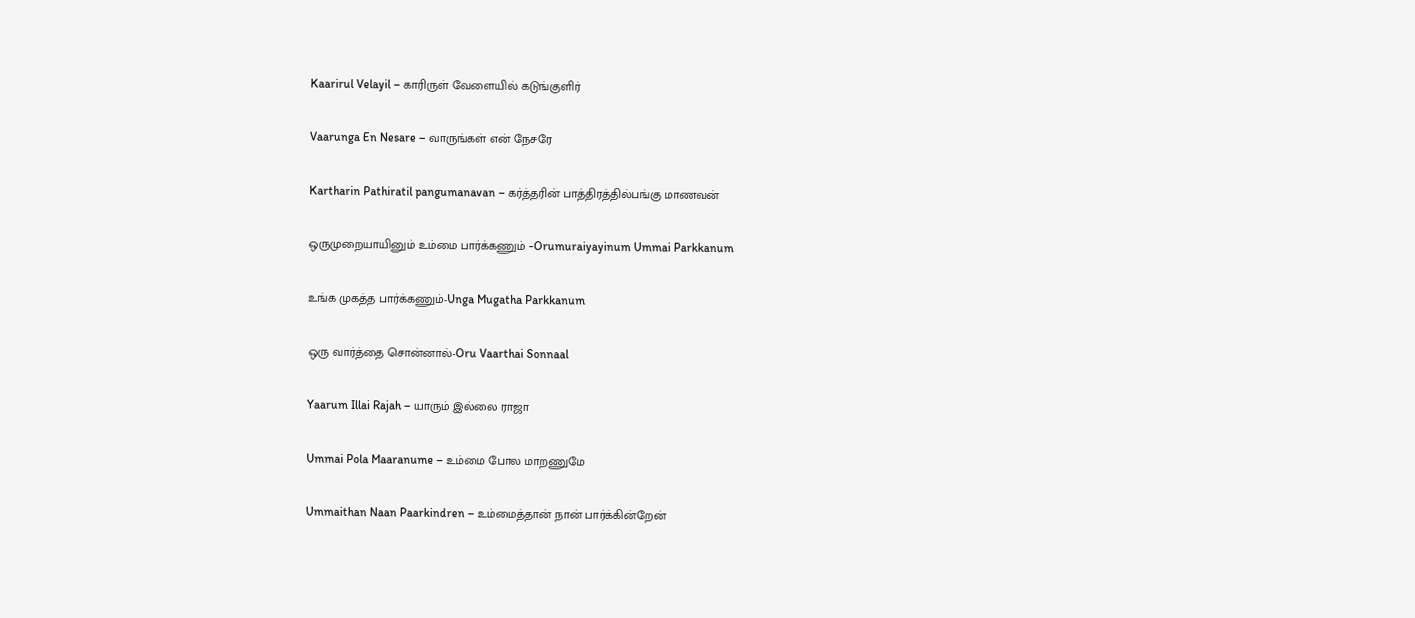Kaarirul Velayil – காரிருள் வேளையில் கடுங்குளிர்

Vaarunga En Nesare – வாருங்கள் என் நேசரே

Kartharin Pathiratil pangumanavan – கர்த்தரின் பாத்திரத்தில்பங்கு மாணவன்

ஒருமுறையாயினும் உம்மை பார்க்கணும் -Orumuraiyayinum Ummai Parkkanum

உங்க முகத்த பார்க்கணும்-Unga Mugatha Parkkanum

ஒரு வார்த்தை சொன்னால்-Oru Vaarthai Sonnaal

Yaarum Illai Rajah – யாரும் இல்லை ராஜா

Ummai Pola Maaranume – உம்மை போல மாறணுமே

Ummaithan Naan Paarkindren – உம்மைத்தான் நான் பார்க்கின்றேன்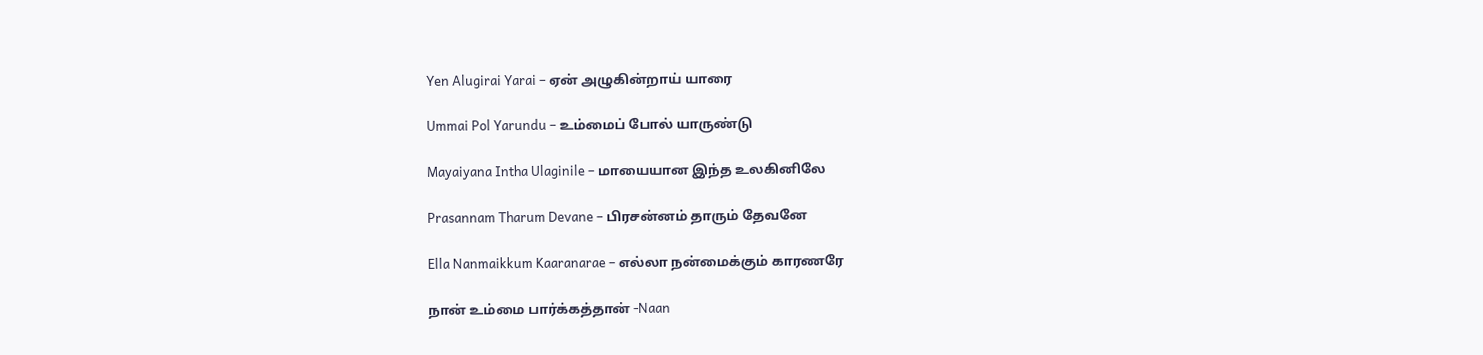Yen Alugirai Yarai – ஏன் அழுகின்றாய் யாரை

Ummai Pol Yarundu – உம்மைப் போல் யாருண்டு

Mayaiyana Intha Ulaginile – மாயையான இந்த உலகினிலே

Prasannam Tharum Devane – பிரசன்னம் தாரும் தேவனே

Ella Nanmaikkum Kaaranarae – எல்லா நன்மைக்கும் காரணரே

நான் உம்மை பார்க்கத்தான் -Naan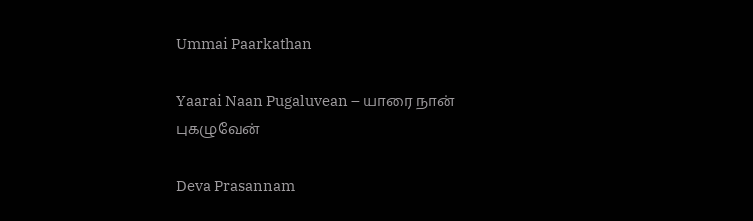Ummai Paarkathan

Yaarai Naan Pugaluvean – யாரை நான் புகழுவேன்

Deva Prasannam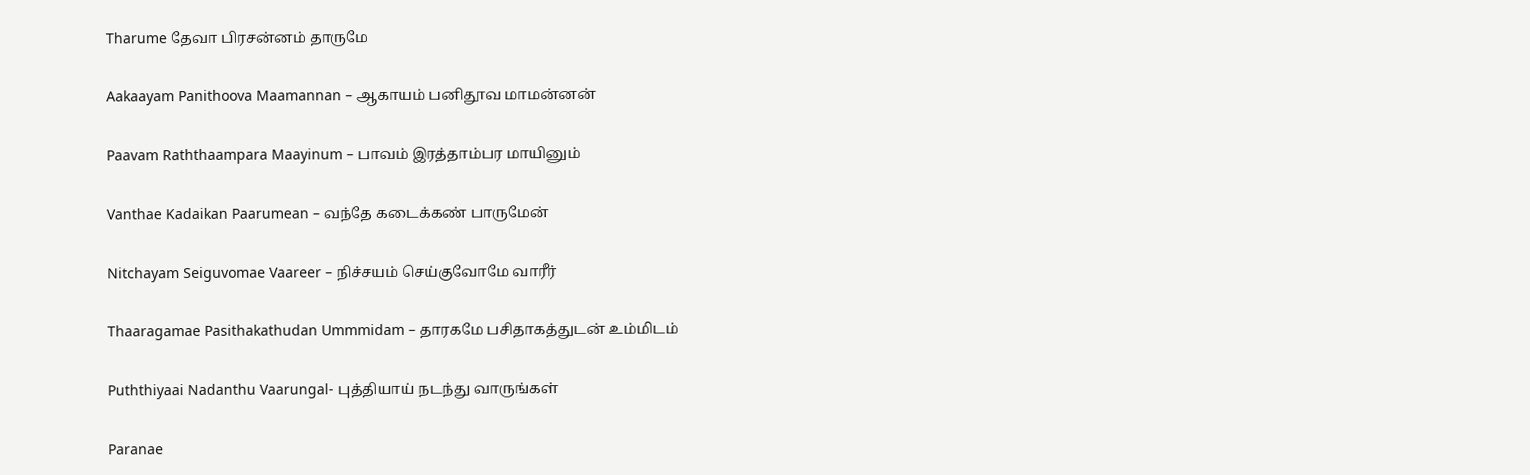Tharume தேவா பிரசன்னம் தாருமே

Aakaayam Panithoova Maamannan – ஆகாயம் பனிதூவ மாமன்னன்

Paavam Raththaampara Maayinum – பாவம் இரத்தாம்பர மாயினும்

Vanthae Kadaikan Paarumean – வந்தே கடைக்கண் பாருமேன்

Nitchayam Seiguvomae Vaareer – நிச்சயம் செய்குவோமே வாரீர்

Thaaragamae Pasithakathudan Ummmidam – தாரகமே பசிதாகத்துடன் உம்மிடம்

Puththiyaai Nadanthu Vaarungal- புத்தியாய் நடந்து வாருங்கள்

Paranae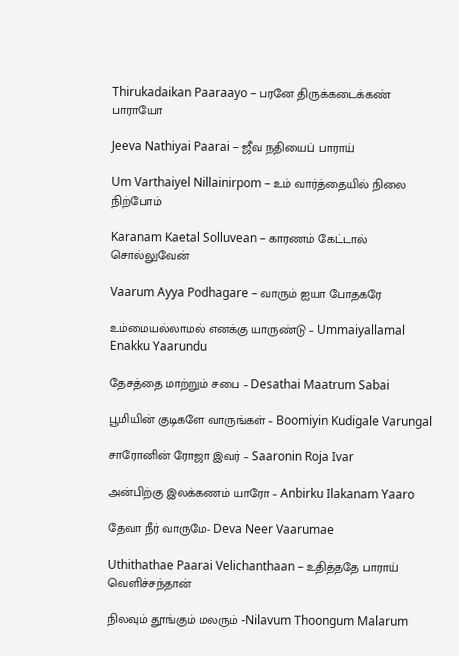Thirukadaikan Paaraayo – பரனே திருக்கடைக்கண் பாராயோ

Jeeva Nathiyai Paarai – ஜீவ நதியைப் பாராய்

Um Varthaiyel Nillainirpom – உம் வார்த்தையில் நிலை நிற்போம்

Karanam Kaetal Solluvean – காரணம் கேட்டால் சொல்லுவேன்

Vaarum Ayya Podhagare – வாரும் ஐயா போதகரே

உம்மையல்லாமல் எனக்கு யாருண்டு – Ummaiyallamal Enakku Yaarundu

தேசத்தை மாற்றும் சபை – Desathai Maatrum Sabai

பூமியின் குடிகளே வாருங்கள் – Boomiyin Kudigale Varungal

சாரோனின் ரோஜா இவர் – Saaronin Roja Ivar

அன்பிற்கு இலக்கணம் யாரோ – Anbirku Ilakanam Yaaro

தேவா நீர் வாருமே- Deva Neer Vaarumae

Uthithathae Paarai Velichanthaan – உதித்ததே பாராய் வெளிச்சந்தான்

நிலவும் தூங்கும் மலரும் -Nilavum Thoongum Malarum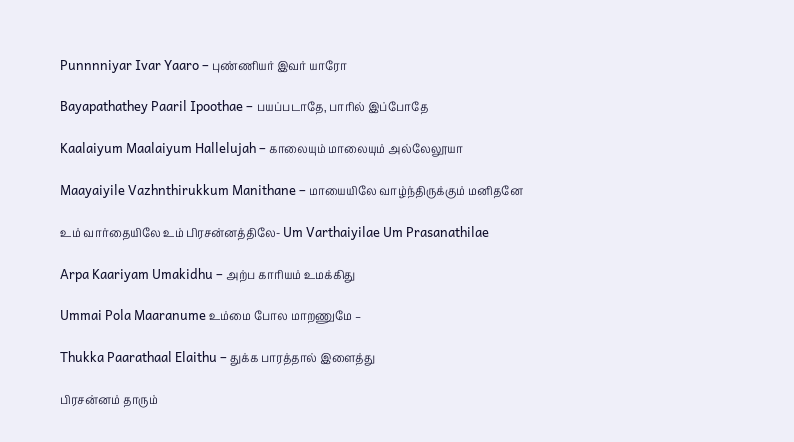Punnnniyar Ivar Yaaro – புண்ணியர் இவர் யாரோ

Bayapathathey Paaril Ipoothae – பயப்படாதே, பாரில் இப்போதே

Kaalaiyum Maalaiyum Hallelujah – காலையும் மாலையும் அல்லேலூயா

Maayaiyile Vazhnthirukkum Manithane – மாயையிலே வாழ்ந்திருக்கும் மனிதனே

உம் வார்தையிலே உம் பிரசன்னத்திலே- Um Varthaiyilae Um Prasanathilae

Arpa Kaariyam Umakidhu – அற்ப காரியம் உமக்கிது

Ummai Pola Maaranume உம்மை போல மாறணுமே –

Thukka Paarathaal Elaithu – துக்க பாரத்தால் இளைத்து

பிரசன்னம் தாரும்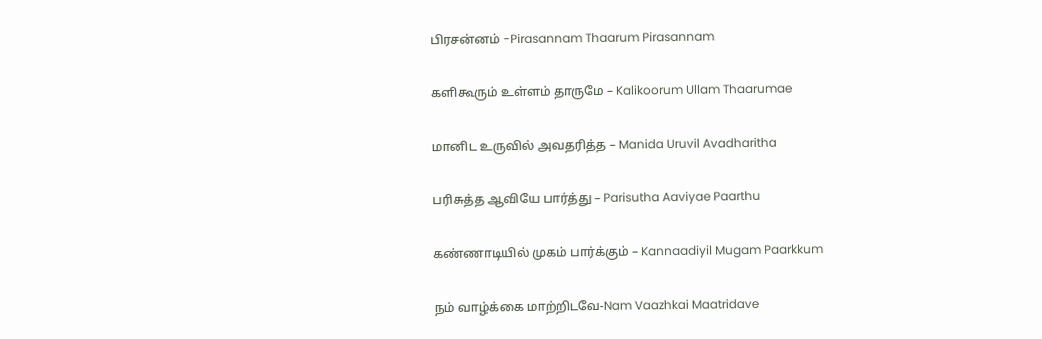பிரசன்னம் -Pirasannam Thaarum Pirasannam

களிகூரும் உள்ளம் தாருமே – Kalikoorum Ullam Thaarumae

மானிட உருவில் அவதரித்த – Manida Uruvil Avadharitha

பரிசுத்த ஆவியே பார்த்து – Parisutha Aaviyae Paarthu

கண்ணாடியில் முகம் பார்க்கும் – Kannaadiyil Mugam Paarkkum

நம் வாழ்க்கை மாற்றிடவே-Nam Vaazhkai Maatridave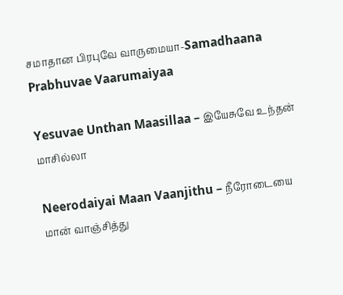சமாதான பிரபுவே வாருமையா-Samadhaana Prabhuvae Vaarumaiyaa

Yesuvae Unthan Maasillaa – இயேசுவே உந்தன் மாசில்லா

Neerodaiyai Maan Vaanjithu – நீரோடையை மான் வாஞ்சித்து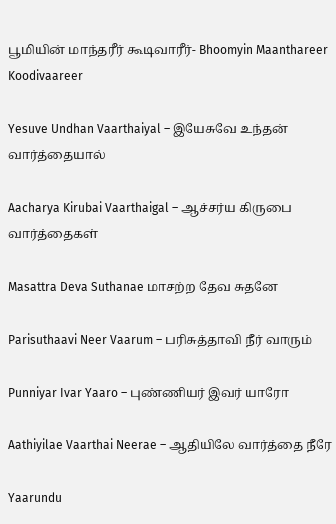பூமியின் மாந்தரீர் கூடிவாரீர்- Bhoomyin Maanthareer Koodivaareer

Yesuve Undhan Vaarthaiyal – இயேசுவே உந்தன் வார்த்தையால்

Aacharya Kirubai Vaarthaigal – ஆச்சர்ய கிருபை வார்த்தைகள்

Masattra Deva Suthanae மாசற்ற தேவ சுதனே

Parisuthaavi Neer Vaarum – பரிசுத்தாவி நீர் வாரும்

Punniyar Ivar Yaaro – புண்ணியர் இவர் யாரோ

Aathiyilae Vaarthai Neerae – ஆதியிலே வார்த்தை நீரே

Yaarundu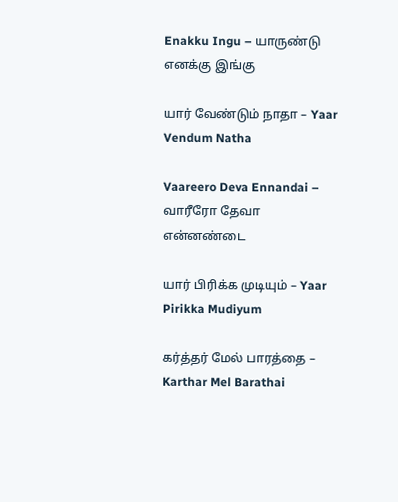Enakku Ingu – யாருண்டு எனக்கு இங்கு

யார் வேண்டும் நாதா – Yaar Vendum Natha

Vaareero Deva Ennandai – வாரீரோ தேவா என்னண்டை

யார் பிரிக்க முடியும் – Yaar Pirikka Mudiyum

கர்த்தர் மேல் பாரத்தை – Karthar Mel Barathai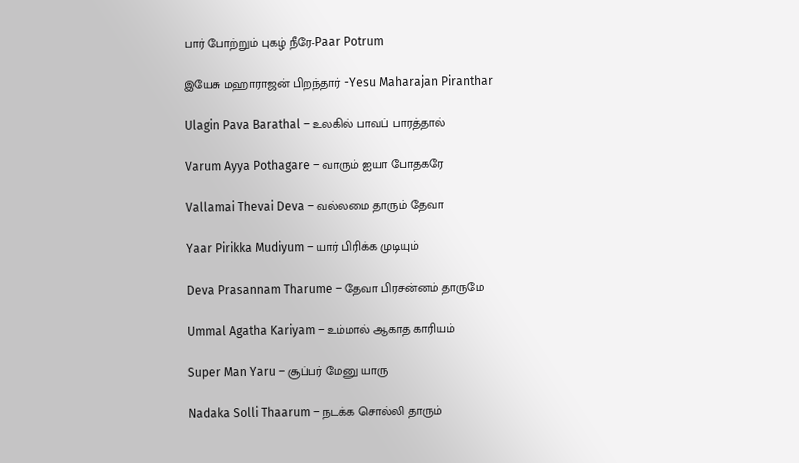பார் போற்றும் புகழ் நீரே-Paar Potrum

இயேசு மஹாராஜன் பிறந்தார் -Yesu Maharajan Piranthar

Ulagin Pava Barathal – உலகில் பாவப் பாரத்தால்

Varum Ayya Pothagare – வாரும் ஐயா போதகரே

Vallamai Thevai Deva – வல்லமை தாரும் தேவா

Yaar Pirikka Mudiyum – யார் பிரிக்க முடியும்

Deva Prasannam Tharume – தேவா பிரசன்னம் தாருமே

Ummal Agatha Kariyam – உம்மால் ஆகாத காரியம்

Super Man Yaru – சூப்பர் மேனு யாரு

Nadaka Solli Thaarum – நடக்க சொல்லி தாரும்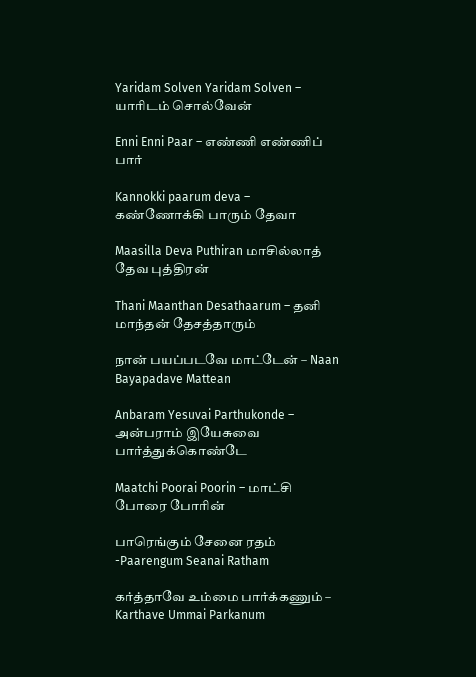Yaridam Solven Yaridam Solven – யாரிடம் சொல்வேன்

Enni Enni Paar – எண்ணி எண்ணிப் பார்

Kannokki paarum deva – கண்ணோக்கி பாரும் தேவா

Maasilla Deva Puthiran மாசில்லாத் தேவ புத்திரன்

Thani Maanthan Desathaarum – தனி மாந்தன் தேசத்தாரும்

நான் பயப்படவே மாட்டேன் – Naan Bayapadave Mattean

Anbaram Yesuvai Parthukonde – அன்பராம் இயேசுவை பார்த்துக்கொண்டே

Maatchi Poorai Poorin – மாட்சி போரை போரின்

பாரெங்கும் சேனை ரதம் -Paarengum Seanai Ratham

கர்த்தாவே உம்மை பார்க்கணும் – Karthave Ummai Parkanum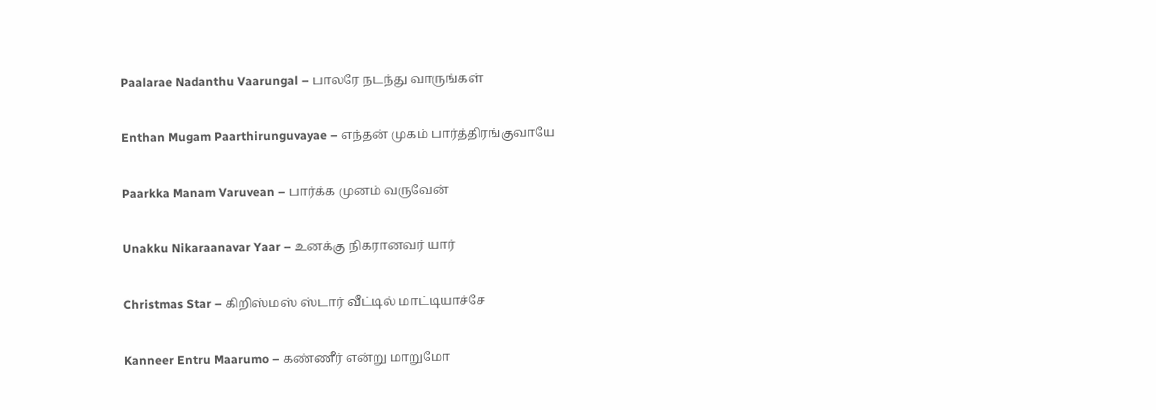Paalarae Nadanthu Vaarungal – பாலரே நடந்து வாருங்கள்

Enthan Mugam Paarthirunguvayae – எந்தன் முகம் பார்த்திரங்குவாயே

Paarkka Manam Varuvean – பார்க்க முனம் வருவேன்

Unakku Nikaraanavar Yaar – உனக்கு நிகரானவர் யார்

Christmas Star – கிறிஸ்மஸ் ஸ்டார் வீட்டில் மாட்டியாச்சே

Kanneer Entru Maarumo – கண்ணீர் என்று மாறுமோ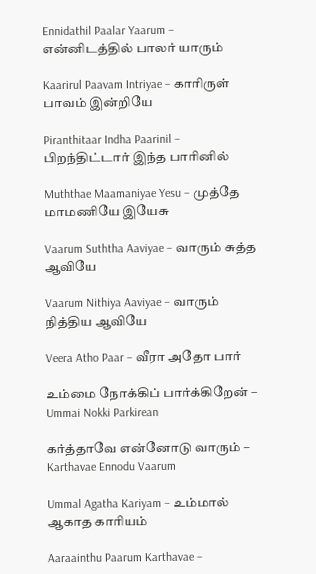Ennidathil Paalar Yaarum – என்னிடத்தில் பாலர் யாரும்

Kaarirul Paavam Intriyae – காரிருள் பாவம் இன்றியே

Piranthitaar Indha Paarinil – பிறந்திட்டார் இந்த பாரினில்

Muththae Maamaniyae Yesu – முத்தே மாமணியே இயேசு

Vaarum Suththa Aaviyae – வாரும் சுத்த ஆவியே

Vaarum Nithiya Aaviyae – வாரும் நித்திய ஆவியே

Veera Atho Paar – வீரா அதோ பார்

உம்மை நோக்கிப் பார்க்கிறேன் – Ummai Nokki Parkirean

கர்த்தாவே என்னோடு வாரும் – Karthavae Ennodu Vaarum

Ummal Agatha Kariyam – உம்மால் ஆகாத காரியம்

Aaraainthu Paarum Karthavae –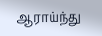ஆராய்ந்து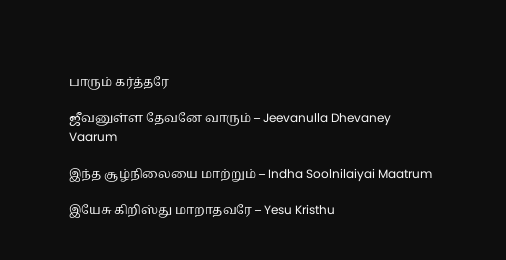பாரும் கர்த்தரே

ஜீவனுள்ள தேவனே வாரும் – Jeevanulla Dhevaney Vaarum

இந்த சூழ்நிலையை மாற்றும் – Indha Soolnilaiyai Maatrum

இயேசு கிறிஸ்து மாறாதவரே – Yesu Kristhu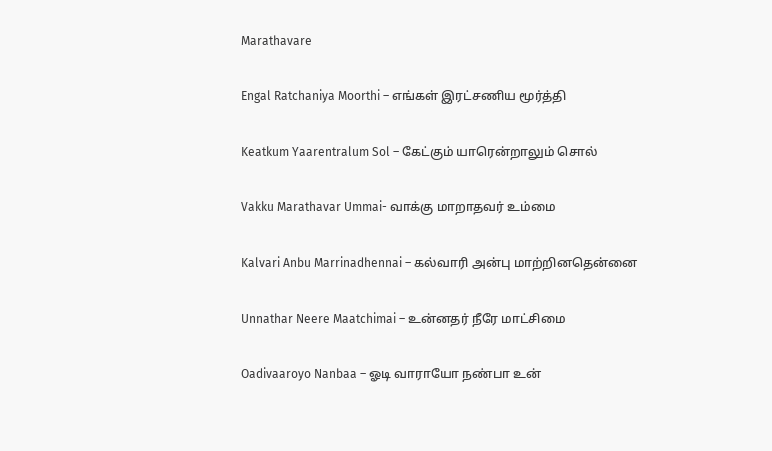Marathavare

Engal Ratchaniya Moorthi – எங்கள் இரட்சணிய மூர்த்தி

Keatkum Yaarentralum Sol – கேட்கும் யாரென்றாலும் சொல்

Vakku Marathavar Ummai- வாக்கு மாறாதவர் உம்மை

Kalvari Anbu Marrinadhennai – கல்வாரி அன்பு மாற்றினதென்னை

Unnathar Neere Maatchimai – உன்னதர் நீரே மாட்சிமை

Oadivaaroyo Nanbaa – ஓடி வாராயோ நண்பா உன்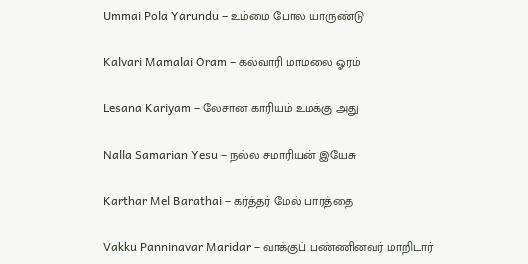Ummai Pola Yarundu – உம்மை போல யாருண்டு

Kalvari Mamalai Oram – கல்வாரி மாமலை ஓரம்

Lesana Kariyam – லேசான காரியம் உமக்கு அது

Nalla Samarian Yesu – நல்ல சமாரியன் இயேசு

Karthar Mel Barathai – கர்த்தர் மேல் பாரத்தை

Vakku Panninavar Maridar – வாக்குப் பண்ணினவர் மாறிடார்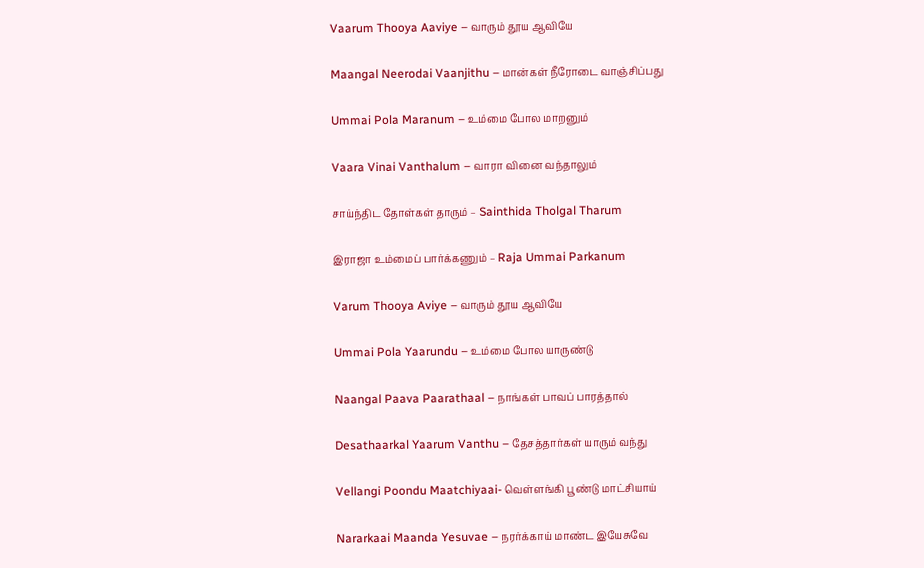Vaarum Thooya Aaviye – வாரும் தூய ஆவியே

Maangal Neerodai Vaanjithu – மான்கள் நீரோடை வாஞ்சிப்பது

Ummai Pola Maranum – உம்மை போல மாறனும்

Vaara Vinai Vanthalum – வாரா வினை வந்தாலும்

சாய்ந்திட தோள்கள் தாரும் – Sainthida Tholgal Tharum

இராஜா உம்மைப் பார்க்கணும் – Raja Ummai Parkanum

Varum Thooya Aviye – வாரும் தூய ஆவியே

Ummai Pola Yaarundu – உம்மை போல யாருண்டு

Naangal Paava Paarathaal – நாங்கள் பாவப் பாரத்தால்

Desathaarkal Yaarum Vanthu – தேசத்தார்கள் யாரும் வந்து

Vellangi Poondu Maatchiyaai- வெள்ளங்கி பூண்டு மாட்சியாய்

Nararkaai Maanda Yesuvae – நரர்க்காய் மாண்ட இயேசுவே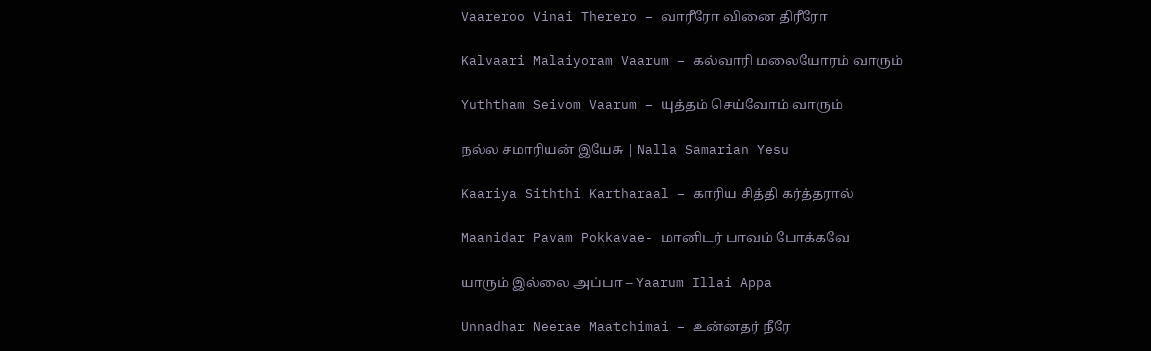Vaareroo Vinai Therero – வாரீரோ வினை திரீரோ

Kalvaari Malaiyoram Vaarum – கல்வாரி மலையோரம் வாரும்

Yuththam Seivom Vaarum – யுத்தம் செய்வோம் வாரும்

நல்ல சமாரியன் இயேசு | Nalla Samarian Yesu

Kaariya Siththi Kartharaal – காரிய சித்தி கர்த்தரால்

Maanidar Pavam Pokkavae- மானிடர் பாவம் போக்கவே

யாரும் இல்லை அப்பா – Yaarum Illai Appa

Unnadhar Neerae Maatchimai – உன்னதர் நீரே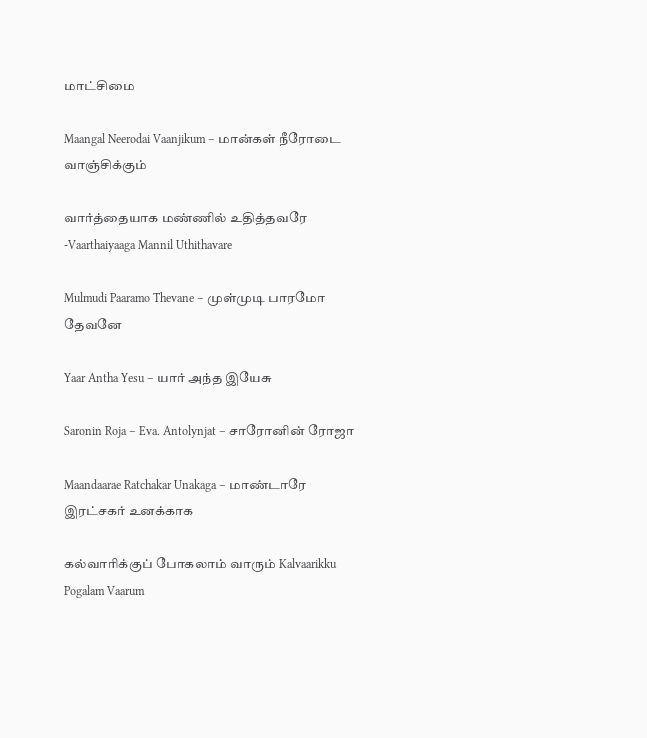மாட்சிமை

Maangal Neerodai Vaanjikum – மான்கள் நீரோடை வாஞ்சிக்கும்

வார்த்தையாக மண்ணில் உதித்தவரே -Vaarthaiyaaga Mannil Uthithavare

Mulmudi Paaramo Thevane – முள்முடி பாரமோ தேவனே

Yaar Antha Yesu – யார் அந்த இயேசு

Saronin Roja – Eva. Antolynjat – சாரோனின் ரோஜா

Maandaarae Ratchakar Unakaga – மாண்டாரே இரட்சகர் உனக்காக

கல்வாரிக்குப் போகலாம் வாரும் Kalvaarikku Pogalam Vaarum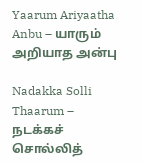Yaarum Ariyaatha Anbu – யாரும் அறியாத அன்பு

Nadakka Solli Thaarum – நடக்கச் சொல்லித்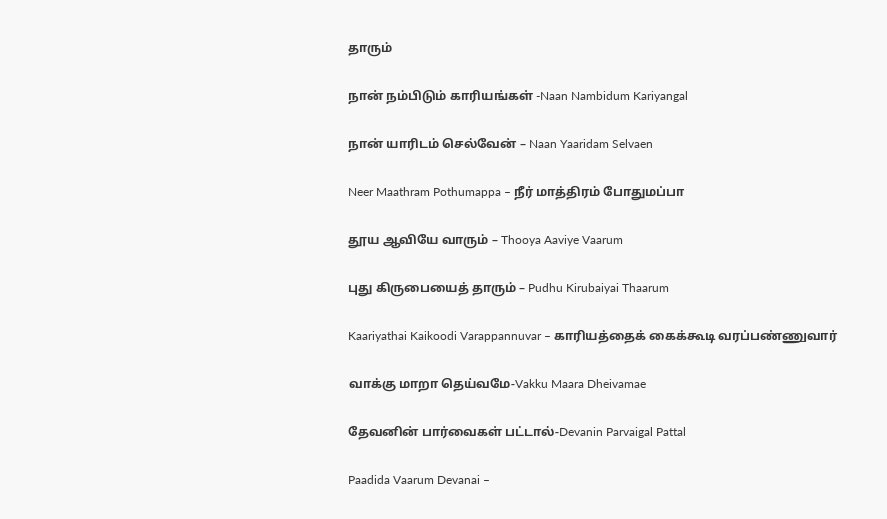தாரும்

நான் நம்பிடும் காரியங்கள் -Naan Nambidum Kariyangal

நான் யாரிடம் செல்வேன் – Naan Yaaridam Selvaen

Neer Maathram Pothumappa – நீர் மாத்திரம் போதுமப்பா

தூய ஆவியே வாரும் – Thooya Aaviye Vaarum

புது கிருபையைத் தாரும் – Pudhu Kirubaiyai Thaarum

Kaariyathai Kaikoodi Varappannuvar – காரியத்தைக் கைக்கூடி வரப்பண்ணுவார்

வாக்கு மாறா தெய்வமே-Vakku Maara Dheivamae

தேவனின் பார்வைகள் பட்டால்-Devanin Parvaigal Pattal

Paadida Vaarum Devanai –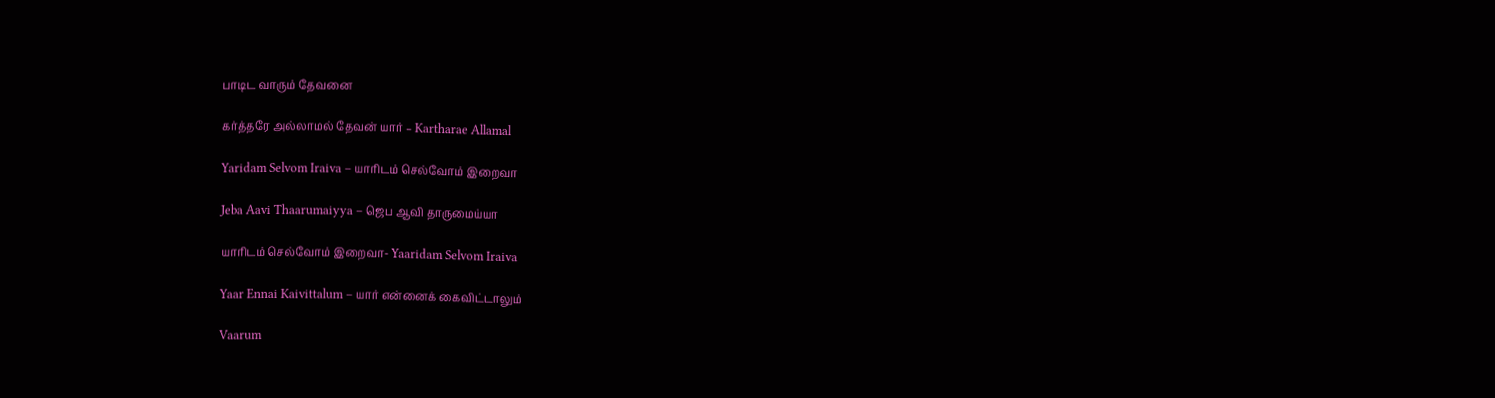பாடிட வாரும் தேவனை

கர்த்தரே அல்லாமல் தேவன் யார் – Kartharae Allamal

Yaridam Selvom Iraiva – யாரிடம் செல்வோம் இறைவா

Jeba Aavi Thaarumaiyya – ஜெப ஆவி தாருமைய்யா

யாரிடம் செல்வோம் இறைவா- Yaaridam Selvom Iraiva

Yaar Ennai Kaivittalum – யார் என்னைக் கைவிட்டாலும்

Vaarum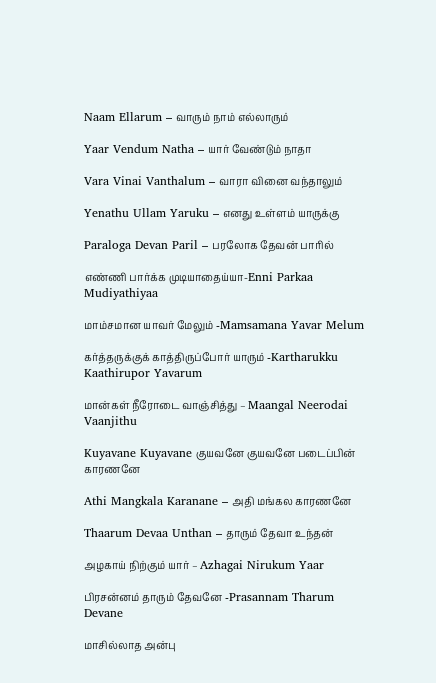Naam Ellarum – வாரும் நாம் எல்லாரும்

Yaar Vendum Natha – யார் வேண்டும் நாதா

Vara Vinai Vanthalum – வாரா வினை வந்தாலும்

Yenathu Ullam Yaruku – எனது உள்ளம் யாருக்கு

Paraloga Devan Paril – பரலோக தேவன் பாரில்

எண்ணி பார்க்க முடியாதைய்யா-Enni Parkaa Mudiyathiyaa

மாம்சமான யாவர் மேலும் -Mamsamana Yavar Melum

கர்த்தருக்குக் காத்திருப்போர் யாரும் -Kartharukku Kaathirupor Yavarum

மான்கள் நீரோடை வாஞ்சித்து – Maangal Neerodai Vaanjithu

Kuyavane Kuyavane குயவனே குயவனே படைப்பின் காரணனே

Athi Mangkala Karanane – அதி மங்கல காரணனே

Thaarum Devaa Unthan – தாரும் தேவா உந்தன்

அழகாய் நிற்கும் யார் – Azhagai Nirukum Yaar

பிரசன்னம் தாரும் தேவனே -Prasannam Tharum Devane

மாசில்லாத அன்பு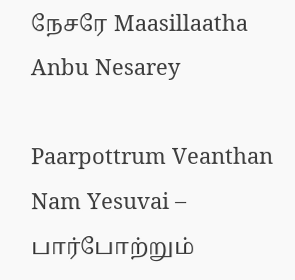நேசரே Maasillaatha Anbu Nesarey

Paarpottrum Veanthan Nam Yesuvai – பார்போற்றும்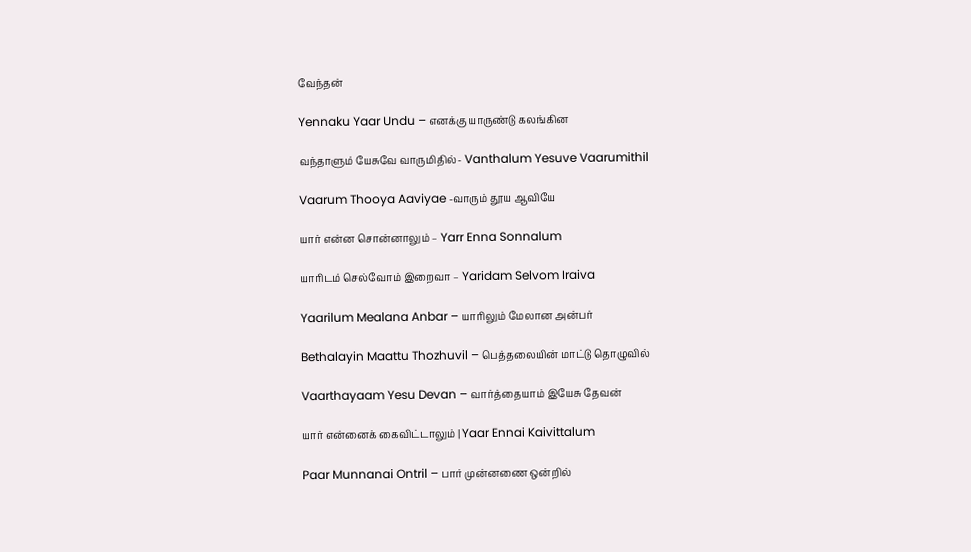வேந்தன்

Yennaku Yaar Undu – எனக்கு யாருண்டு கலங்கின

வந்தாளும் யேசுவே வாருமிதில்- Vanthalum Yesuve Vaarumithil

Vaarum Thooya Aaviyae -வாரும் தூய ஆவியே

யார் என்ன சொன்னாலும் – Yarr Enna Sonnalum

யாரிடம் செல்வோம் இறைவா – Yaridam Selvom Iraiva

Yaarilum Mealana Anbar – யாரிலும் மேலான அன்பர்

Bethalayin Maattu Thozhuvil – பெத்தலையின் மாட்டு தொழுவில்

Vaarthayaam Yesu Devan – வார்த்தையாம் இயேசு தேவன்

யார் என்னைக் கைவிட்டாலும் | Yaar Ennai Kaivittalum

Paar Munnanai Ontril – பார் முன்னணை ஒன்றில்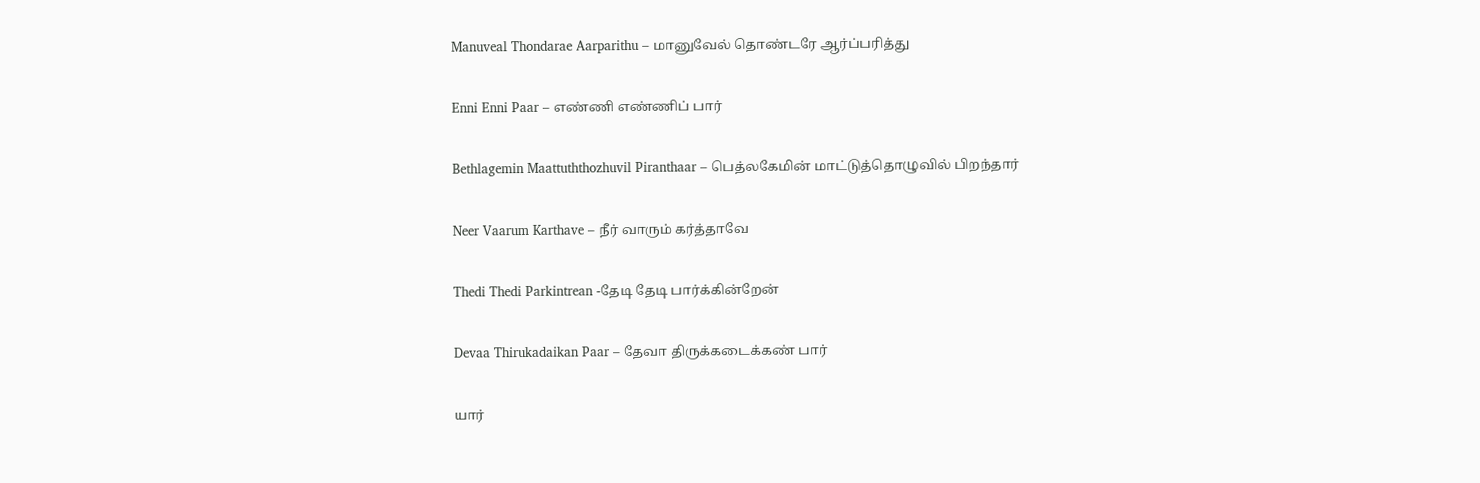Manuveal Thondarae Aarparithu – மானுவேல் தொண்டரே ஆர்ப்பரித்து

Enni Enni Paar – எண்ணி எண்ணிப் பார்

Bethlagemin Maattuththozhuvil Piranthaar – பெத்லகேமின் மாட்டுத்தொழுவில் பிறந்தார்

Neer Vaarum Karthave – நீர் வாரும் கர்த்தாவே

Thedi Thedi Parkintrean -தேடி தேடி பார்க்கின்றேன்

Devaa Thirukadaikan Paar – தேவா திருக்கடைக்கண் பார்

யார்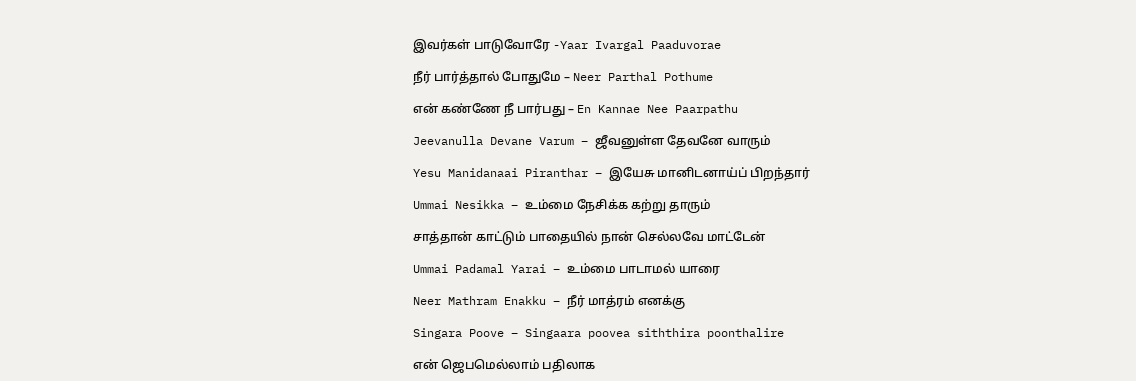இவர்கள் பாடுவோரே -Yaar Ivargal Paaduvorae

நீர் பார்த்தால் போதுமே – Neer Parthal Pothume

என் கண்ணே நீ பார்பது – En Kannae Nee Paarpathu

Jeevanulla Devane Varum – ஜீவனுள்ள தேவனே வாரும்

Yesu Manidanaai Piranthar – இயேசு மானிடனாய்ப் பிறந்தார்

Ummai Nesikka – உம்மை நேசிக்க கற்று தாரும்

சாத்தான் காட்டும் பாதையில் நான் செல்லவே மாட்டேன்

Ummai Padamal Yarai – உம்மை பாடாமல் யாரை

Neer Mathram Enakku – நீர் மாத்ரம் எனக்கு

Singara Poove – Singaara poovea siththira poonthalire

என் ஜெபமெல்லாம் பதிலாக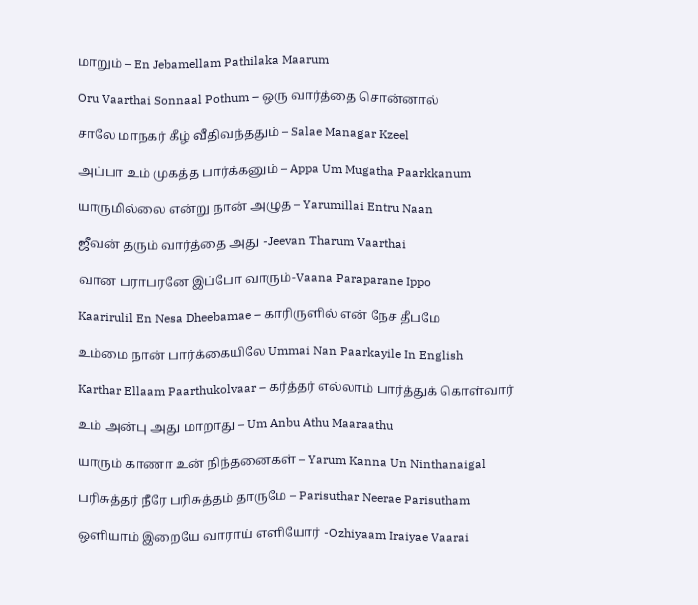மாறும் – En Jebamellam Pathilaka Maarum

Oru Vaarthai Sonnaal Pothum – ஒரு வார்த்தை சொன்னால்

சாலே மாநகர் கீழ் வீதிவந்ததும் – Salae Managar Kzeel

அப்பா உம் முகத்த பார்க்கனும் – Appa Um Mugatha Paarkkanum

யாருமில்லை என்று நான் அழுத – Yarumillai Entru Naan

ஜீவன் தரும் வார்த்தை அது -Jeevan Tharum Vaarthai

வான பராபரனே இப்போ வாரும்-Vaana Paraparane Ippo

Kaarirulil En Nesa Dheebamae – காரிருளில் என் நேச தீபமே

உம்மை நான் பார்க்கையிலே Ummai Nan Paarkayile In English

Karthar Ellaam Paarthukolvaar – கர்த்தர் எல்லாம் பார்த்துக் கொள்வார்

உம் அன்பு அது மாறாது – Um Anbu Athu Maaraathu

யாரும் காணா உன் நிந்தனைகள் – Yarum Kanna Un Ninthanaigal

பரிசுத்தர் நீரே பரிசுத்தம் தாருமே – Parisuthar Neerae Parisutham

ஒளியாம் இறையே வாராய் எளியோர் -Ozhiyaam Iraiyae Vaarai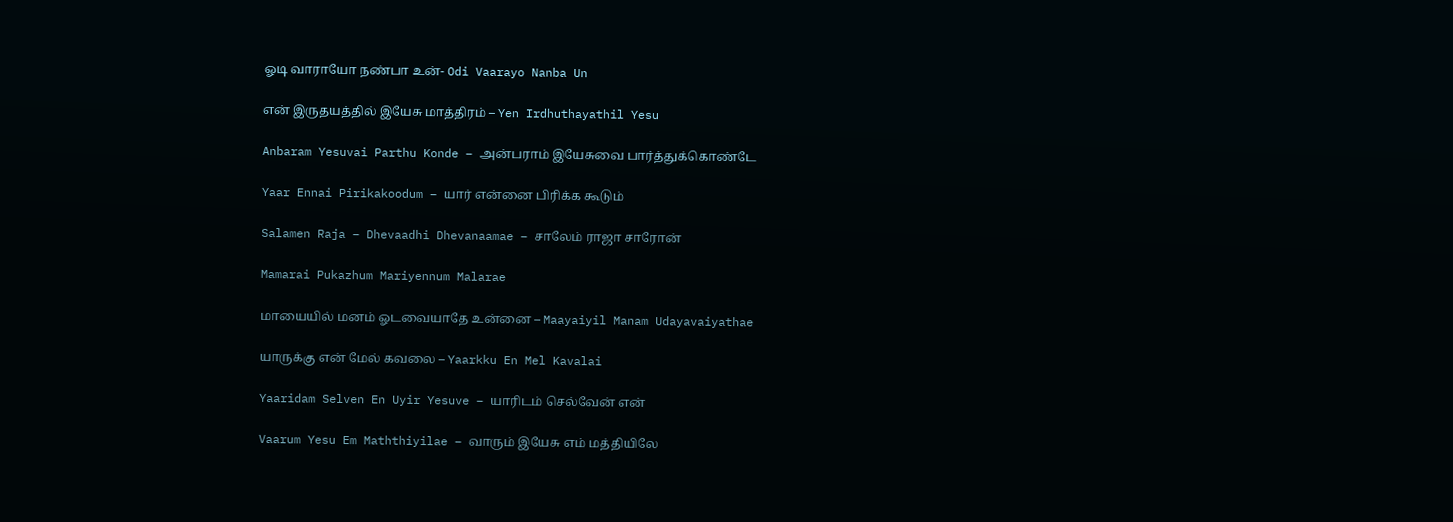ஓடி வாராயோ நண்பா உன்- Odi Vaarayo Nanba Un

என் இருதயத்தில் இயேசு மாத்திரம் – Yen Irdhuthayathil Yesu

Anbaram Yesuvai Parthu Konde – அன்பராம் இயேசுவை பார்த்துக்கொண்டே

Yaar Ennai Pirikakoodum – யார் என்னை பிரிக்க கூடும்

Salamen Raja – Dhevaadhi Dhevanaamae – சாலேம் ராஜா சாரோன்

Mamarai Pukazhum Mariyennum Malarae

மாயையில் மனம் ஓடவையாதே உன்னை – Maayaiyil Manam Udayavaiyathae

யாருக்கு என் மேல் கவலை – Yaarkku En Mel Kavalai

Yaaridam Selven En Uyir Yesuve – யாரிடம் செல்வேன் என்

Vaarum Yesu Em Maththiyilae – வாரும் இயேசு எம் மத்தியிலே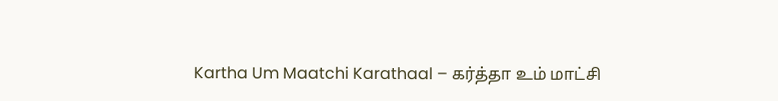Kartha Um Maatchi Karathaal – கர்த்தா உம் மாட்சி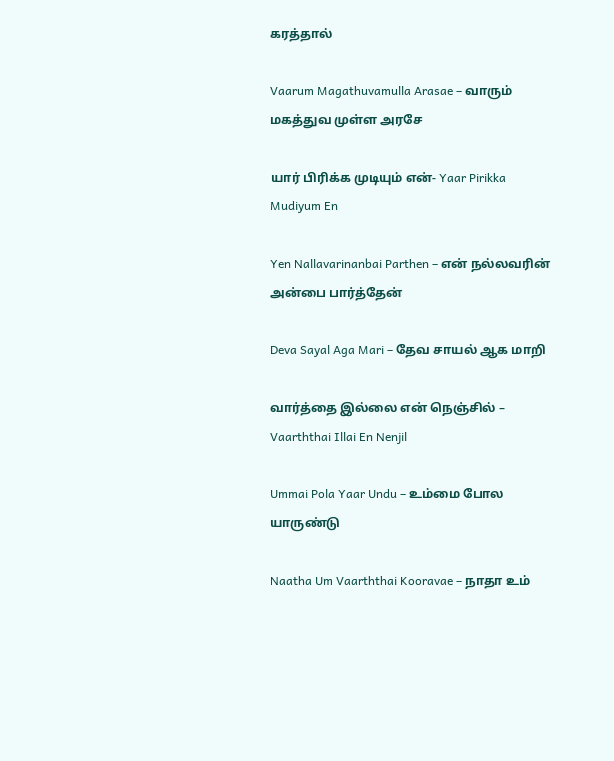கரத்தால்

Vaarum Magathuvamulla Arasae – வாரும் மகத்துவ முள்ள அரசே

யார் பிரிக்க முடியும் என்- Yaar Pirikka Mudiyum En

Yen Nallavarinanbai Parthen – என் நல்லவரின் அன்பை பார்த்தேன்

Deva Sayal Aga Mari – தேவ சாயல் ஆக மாறி

வார்த்தை இல்லை என் நெஞ்சில் – Vaarththai Illai En Nenjil

Ummai Pola Yaar Undu – உம்மை போல யாருண்டு

Naatha Um Vaarththai Kooravae – நாதா உம்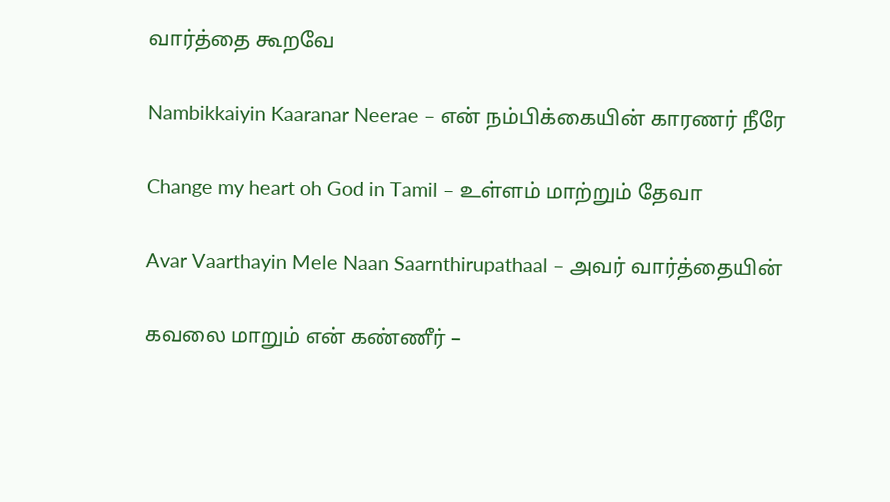வார்த்தை கூறவே

Nambikkaiyin Kaaranar Neerae – என் நம்பிக்கையின் காரணர் நீரே

Change my heart oh God in Tamil – உள்ளம் மாற்றும் தேவா

Avar Vaarthayin Mele Naan Saarnthirupathaal – அவர் வார்த்தையின்

கவலை மாறும் என் கண்ணீர் –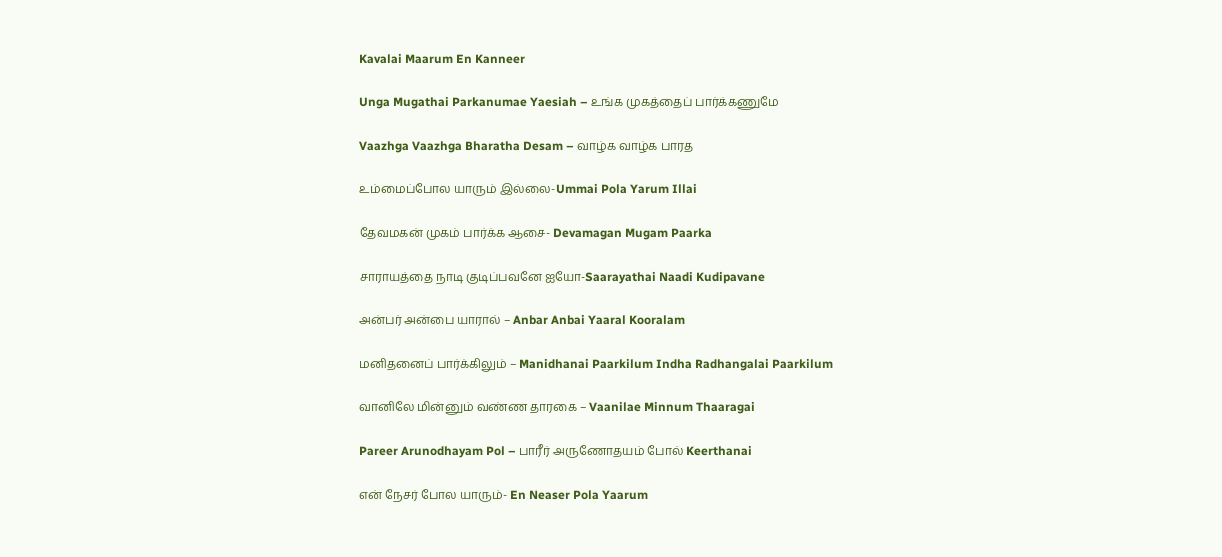Kavalai Maarum En Kanneer

Unga Mugathai Parkanumae Yaesiah – உங்க முகத்தைப் பார்க்கணுமே

Vaazhga Vaazhga Bharatha Desam – வாழ்க வாழ்க பாரத

உம்மைப்போல யாரும் இல்லை-Ummai Pola Yarum Illai

தேவமகன் முகம் பார்க்க ஆசை- Devamagan Mugam Paarka

சாராயத்தை நாடி குடிப்பவனே ஐயோ-Saarayathai Naadi Kudipavane

அன்பர் அன்பை யாரால் – Anbar Anbai Yaaral Kooralam

மனிதனைப் பார்க்கிலும் – Manidhanai Paarkilum Indha Radhangalai Paarkilum

வானிலே மின்னும் வண்ண தாரகை – Vaanilae Minnum Thaaragai

Pareer Arunodhayam Pol – பாரீர் அருணோதயம் போல் Keerthanai

என் நேசர் போல யாரும்- En Neaser Pola Yaarum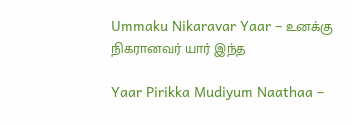Ummaku Nikaravar Yaar – உனக்கு நிகரானவர் யார் இந்த

Yaar Pirikka Mudiyum Naathaa –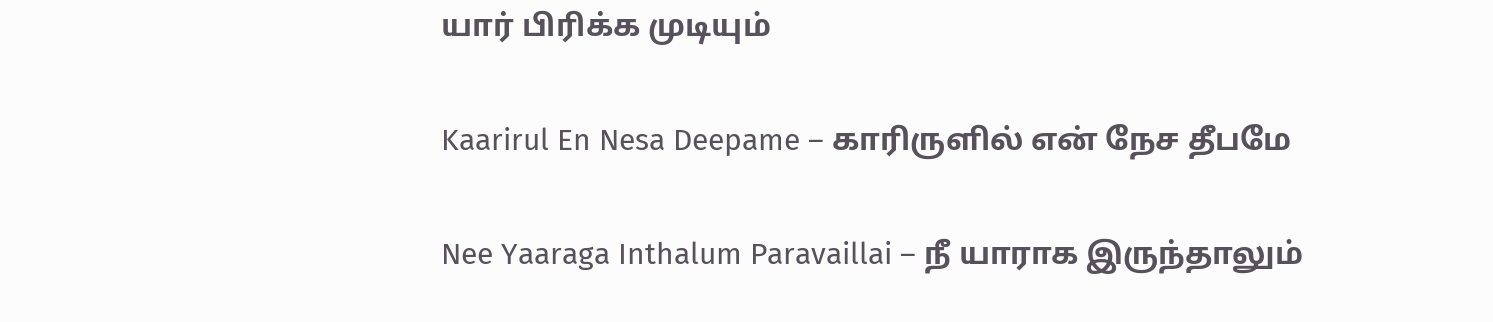யார் பிரிக்க முடியும்

Kaarirul En Nesa Deepame – காரிருளில் என் நேச தீபமே

Nee Yaaraga Inthalum Paravaillai – நீ யாராக இருந்தாலும்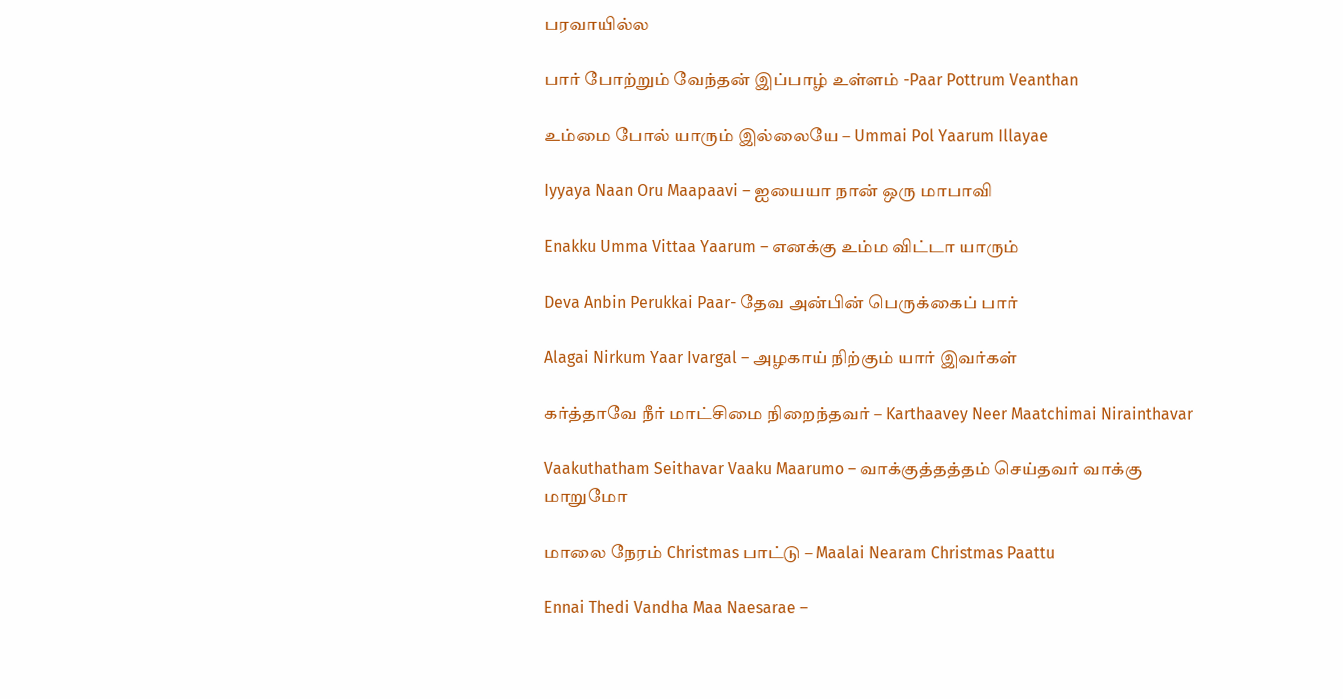பரவாயில்ல

பார் போற்றும் வேந்தன் இப்பாழ் உள்ளம் -Paar Pottrum Veanthan

உம்மை போல் யாரும் இல்லையே – Ummai Pol Yaarum Illayae

Iyyaya Naan Oru Maapaavi – ஐயையா நான் ஒரு மாபாவி

Enakku Umma Vittaa Yaarum – எனக்கு உம்ம விட்டா யாரும்

Deva Anbin Perukkai Paar- தேவ அன்பின் பெருக்கைப் பார்

Alagai Nirkum Yaar Ivargal – அழகாய் நிற்கும் யார் இவர்கள்

கர்த்தாவே நீர் மாட்சிமை நிறைந்தவர் – Karthaavey Neer Maatchimai Nirainthavar

Vaakuthatham Seithavar Vaaku Maarumo – வாக்குத்தத்தம் செய்தவர் வாக்கு மாறுமோ

மாலை நேரம் Christmas பாட்டு – Maalai Nearam Christmas Paattu

Ennai Thedi Vandha Maa Naesarae –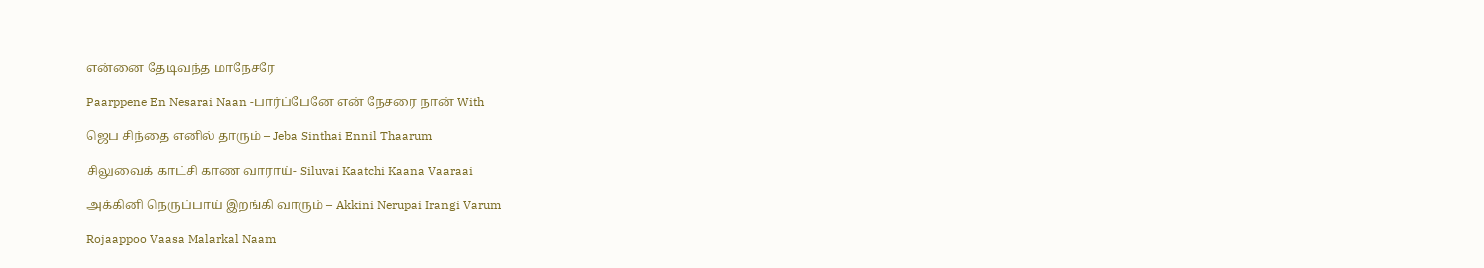என்னை தேடிவந்த மாநேசரே

Paarppene En Nesarai Naan -பார்ப்பேனே என் நேசரை நான் With

ஜெப சிந்தை எனில் தாரும் – Jeba Sinthai Ennil Thaarum

சிலுவைக் காட்சி காண வாராய்- Siluvai Kaatchi Kaana Vaaraai

அக்கினி நெருப்பாய் இறங்கி வாரும் – Akkini Nerupai Irangi Varum

Rojaappoo Vaasa Malarkal Naam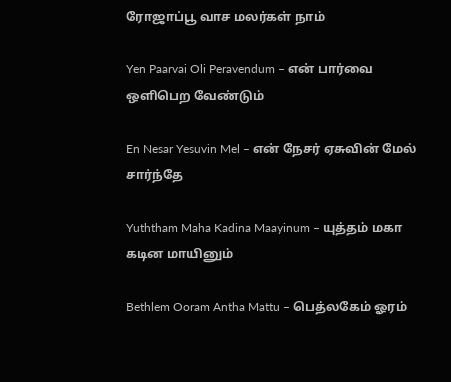ரோஜாப்பூ வாச மலர்கள் நாம்

Yen Paarvai Oli Peravendum – என் பார்வை ஒளிபெற வேண்டும்

En Nesar Yesuvin Mel – என் நேசர் ஏசுவின் மேல் சார்ந்தே

Yuththam Maha Kadina Maayinum – யுத்தம் மகா கடின மாயினும்

Bethlem Ooram Antha Mattu – பெத்லகேம் ஓரம்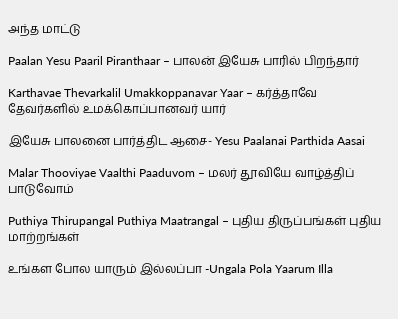அந்த மாட்டு

Paalan Yesu Paaril Piranthaar – பாலன் இயேசு பாரில் பிறந்தார்

Karthavae Thevarkalil Umakkoppanavar Yaar – கர்த்தாவே தேவர்களில் உமக்கொப்பானவர் யார்

இயேசு பாலனை பார்த்திட ஆசை- Yesu Paalanai Parthida Aasai

Malar Thooviyae Vaalthi Paaduvom – மலர் தூவியே வாழ்த்திப் பாடுவோம்

Puthiya Thirupangal Puthiya Maatrangal – புதிய திருப்பங்கள் புதிய மாற்றங்கள்

உங்கள போல யாரும் இல்லப்பா -Ungala Pola Yaarum Illa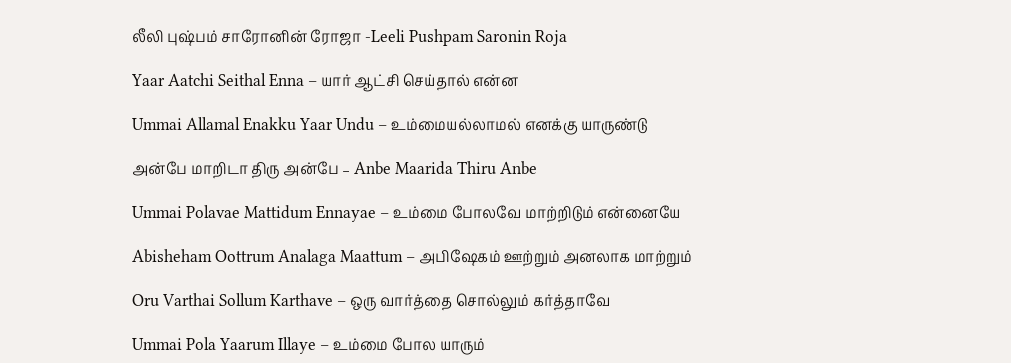லீலி புஷ்பம் சாரோனின் ரோஜா -Leeli Pushpam Saronin Roja

Yaar Aatchi Seithal Enna – யார் ஆட்சி செய்தால் என்ன

Ummai Allamal Enakku Yaar Undu – உம்மையல்லாமல் எனக்கு யாருண்டு

அன்பே மாறிடா திரு அன்பே – Anbe Maarida Thiru Anbe

Ummai Polavae Mattidum Ennayae – உம்மை போலவே மாற்றிடும் என்னையே

Abisheham Oottrum Analaga Maattum – அபிஷேகம் ஊற்றும் அனலாக மாற்றும்

Oru Varthai Sollum Karthave – ஒரு வார்த்தை சொல்லும் கர்த்தாவே

Ummai Pola Yaarum Illaye – உம்மை போல யாரும்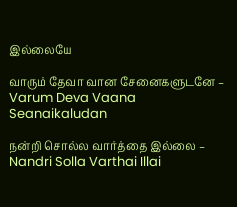இல்லையே

வாரும் தேவா வான சேனைகளுடனே – Varum Deva Vaana Seanaikaludan

நன்றி சொல்ல வார்த்தை இல்லை – Nandri Solla Varthai Illai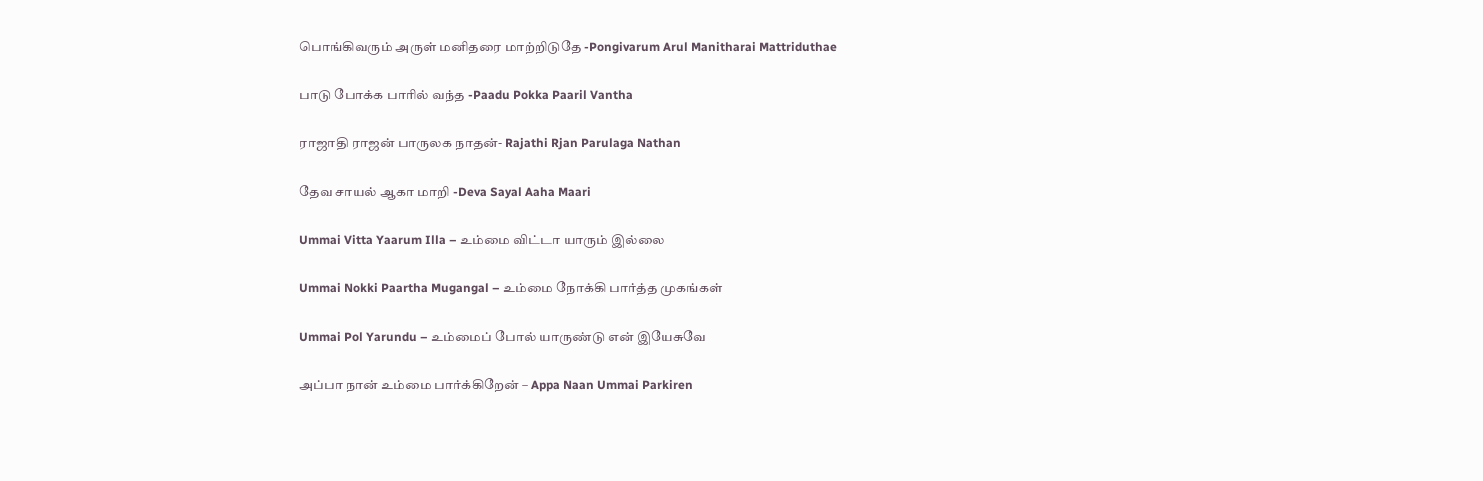பொங்கிவரும் அருள் மனிதரை மாற்றிடுதே -Pongivarum Arul Manitharai Mattriduthae

பாடு போக்க பாரில் வந்த -Paadu Pokka Paaril Vantha

ராஜாதி ராஜன் பாருலக நாதன்- Rajathi Rjan Parulaga Nathan

தேவ சாயல் ஆகா மாறி -Deva Sayal Aaha Maari

Ummai Vitta Yaarum Illa – உம்மை விட்டா யாரும் இல்லை

Ummai Nokki Paartha Mugangal – உம்மை நோக்கி பார்த்த முகங்கள்

Ummai Pol Yarundu – உம்மைப் போல் யாருண்டு என் இயேசுவே

அப்பா நான் உம்மை பார்க்கிறேன் – Appa Naan Ummai Parkiren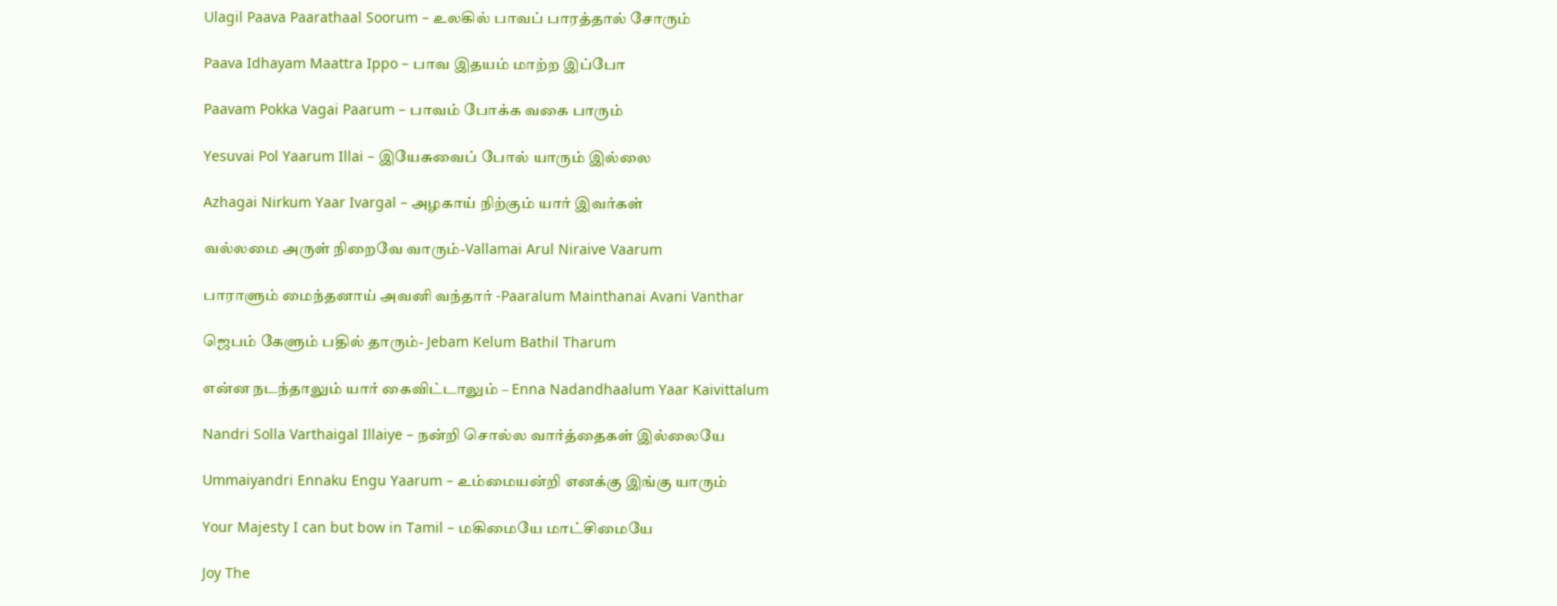Ulagil Paava Paarathaal Soorum – உலகில் பாவப் பாரத்தால் சோரும்

Paava Idhayam Maattra Ippo – பாவ இதயம் மாற்ற இப்போ

Paavam Pokka Vagai Paarum – பாவம் போக்க வகை பாரும்

Yesuvai Pol Yaarum Illai – இயேசுவைப் போல் யாரும் இல்லை

Azhagai Nirkum Yaar Ivargal – அழகாய் நிற்கும் யார் இவர்கள்

வல்லமை அருள் நிறைவே வாரும்-Vallamai Arul Niraive Vaarum

பாராளும் மைந்தனாய் அவனி வந்தார் -Paaralum Mainthanai Avani Vanthar

ஜெபம் கேளும் பதில் தாரும்- Jebam Kelum Bathil Tharum

என்ன நடந்தாலும் யார் கைவிட்டாலும் – Enna Nadandhaalum Yaar Kaivittalum

Nandri Solla Varthaigal Illaiye – நன்றி சொல்ல வார்த்தைகள் இல்லையே

Ummaiyandri Ennaku Engu Yaarum – உம்மையன்றி எனக்கு இங்கு யாரும்

Your Majesty I can but bow in Tamil – மகிமையே மாட்சிமையே

Joy The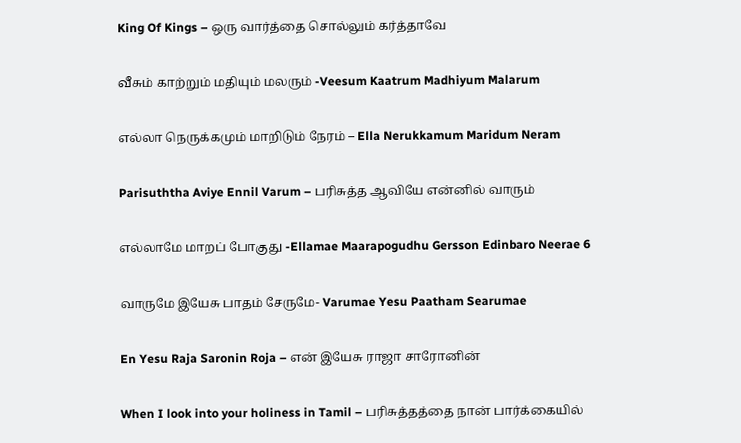King Of Kings – ஒரு வார்த்தை சொல்லும் கர்த்தாவே

வீசும் காற்றும் மதியும் மலரும் -Veesum Kaatrum Madhiyum Malarum

எல்லா நெருக்கமும் மாறிடும் நேரம் – Ella Nerukkamum Maridum Neram

Parisuththa Aviye Ennil Varum – பரிசுத்த ஆவியே என்னில் வாரும்

எல்லாமே மாறப் போகுது -Ellamae Maarapogudhu Gersson Edinbaro Neerae 6

வாருமே இயேசு பாதம் சேருமே- Varumae Yesu Paatham Searumae

En Yesu Raja Saronin Roja – என் இயேசு ராஜா சாரோனின்

When I look into your holiness in Tamil – பரிசுத்தத்தை நான் பார்க்கையில்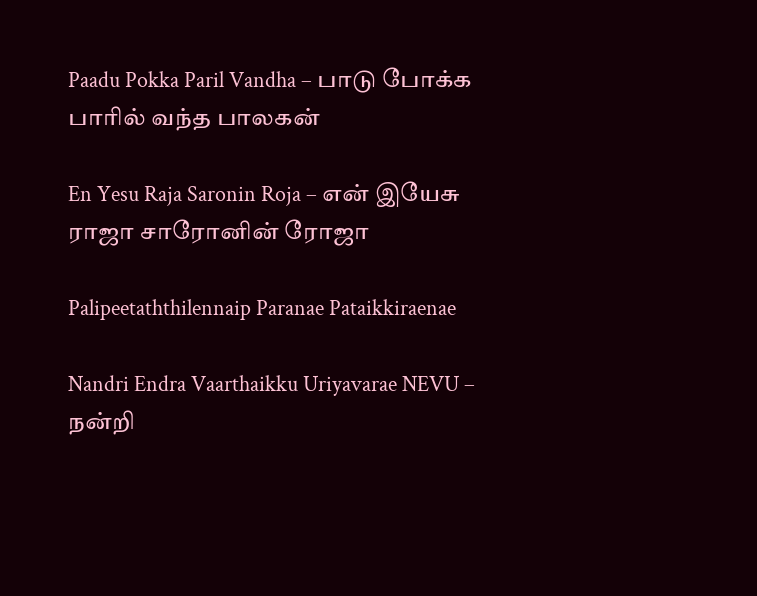Paadu Pokka Paril Vandha – பாடு போக்க பாரில் வந்த பாலகன்

En Yesu Raja Saronin Roja – என் இயேசு ராஜா சாரோனின் ரோஜா

Palipeetaththilennaip Paranae Pataikkiraenae

Nandri Endra Vaarthaikku Uriyavarae NEVU – நன்றி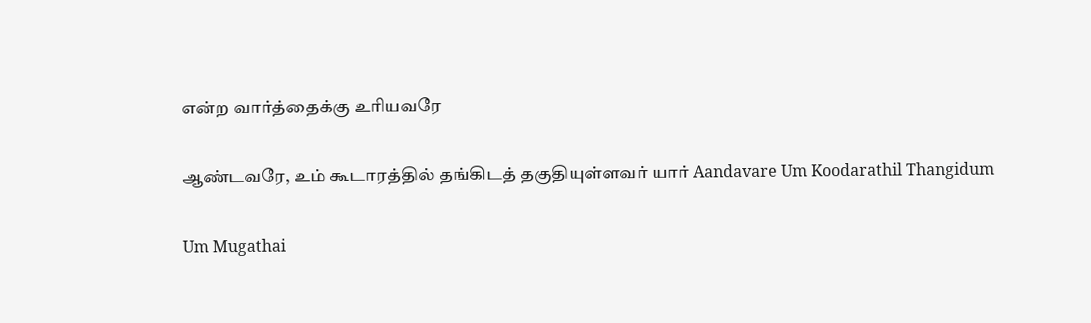என்ற வார்த்தைக்கு உரியவரே

ஆண்டவரே, உம் கூடாரத்தில் தங்கிடத் தகுதியுள்ளவர் யார் Aandavare Um Koodarathil Thangidum

Um Mugathai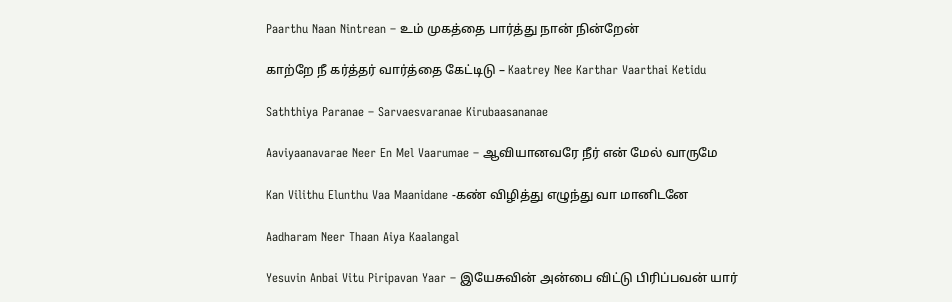Paarthu Naan Nintrean – உம் முகத்தை பார்த்து நான் நின்றேன்

காற்றே நீ கர்த்தர் வார்த்தை கேட்டிடு – Kaatrey Nee Karthar Vaarthai Ketidu

Saththiya Paranae – Sarvaesvaranae Kirubaasananae

Aaviyaanavarae Neer En Mel Vaarumae – ஆவியானவரே நீர் என் மேல் வாருமே

Kan Vilithu Elunthu Vaa Maanidane -கண் விழித்து எழுந்து வா மானிடனே

Aadharam Neer Thaan Aiya Kaalangal

Yesuvin Anbai Vitu Piripavan Yaar – இயேசுவின் அன்பை விட்டு பிரிப்பவன் யார்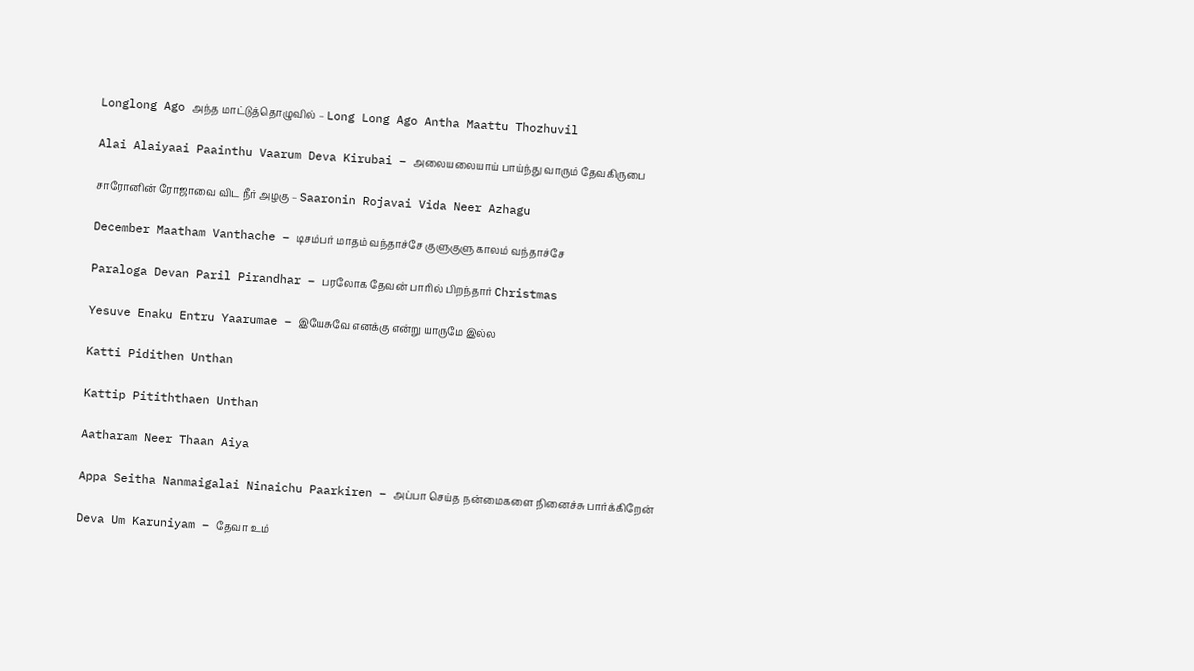Longlong Ago அந்த மாட்டுத்தொழுவில் – Long Long Ago Antha Maattu Thozhuvil

Alai Alaiyaai Paainthu Vaarum Deva Kirubai – அலையலையாய் பாய்ந்து வாரும் தேவகிருபை

சாரோனின் ரோஜாவை விட நீர் அழகு – Saaronin Rojavai Vida Neer Azhagu

December Maatham Vanthache – டிசம்பர் மாதம் வந்தாச்சே குளுகுளு காலம் வந்தாச்சே

Paraloga Devan Paril Pirandhar – பரலோக தேவன் பாரில் பிறந்தார் Christmas

Yesuve Enaku Entru Yaarumae – இயேசுவே எனக்கு என்று யாருமே இல்ல

Katti Pidithen Unthan

Kattip Pitiththaen Unthan

Aatharam Neer Thaan Aiya

Appa Seitha Nanmaigalai Ninaichu Paarkiren – அப்பா செய்த நன்மைகளை நினைச்சு பார்க்கிறேன்

Deva Um Karuniyam – தேவா உம்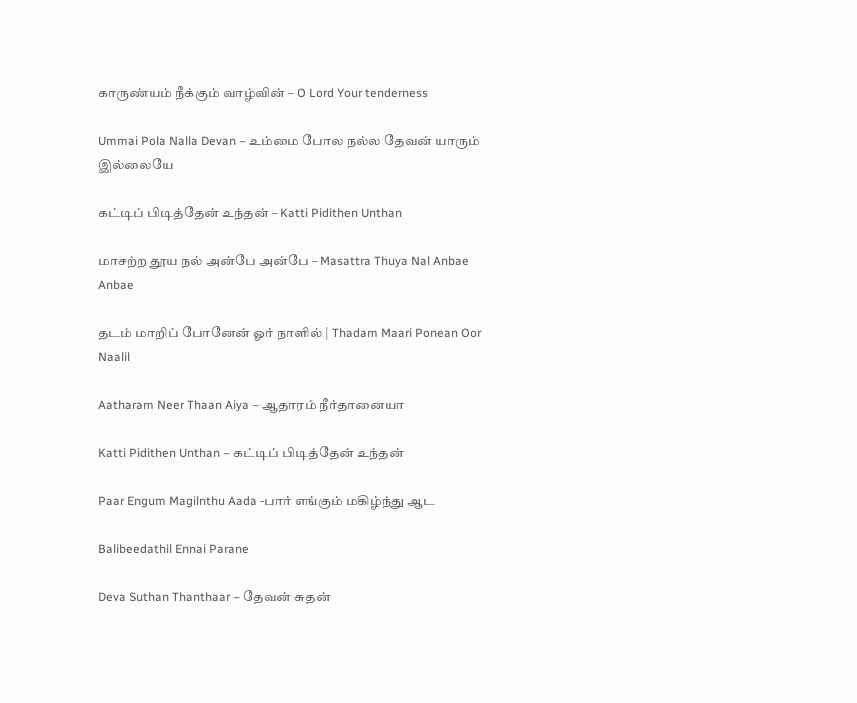காருண்யம் நீக்கும் வாழ்வின் – O Lord Your tenderness

Ummai Pola Nalla Devan – உம்மை போல நல்ல தேவன் யாரும் இல்லையே

கட்டிப் பிடித்தேன் உந்தன் – Katti Pidithen Unthan

மாசற்ற தூய நல் அன்பே அன்பே – Masattra Thuya Nal Anbae Anbae

தடம் மாறிப் போனேன் ஓர் நாளில் | Thadam Maari Ponean Oor Naalil

Aatharam Neer Thaan Aiya – ஆதாரம் நீர்தானையா

Katti Pidithen Unthan – கட்டிப் பிடித்தேன் உந்தன்

Paar Engum Magilnthu Aada -பார் எங்கும் மகிழ்ந்து ஆட

Balibeedathil Ennai Parane

Deva Suthan Thanthaar – தேவன் சுதன்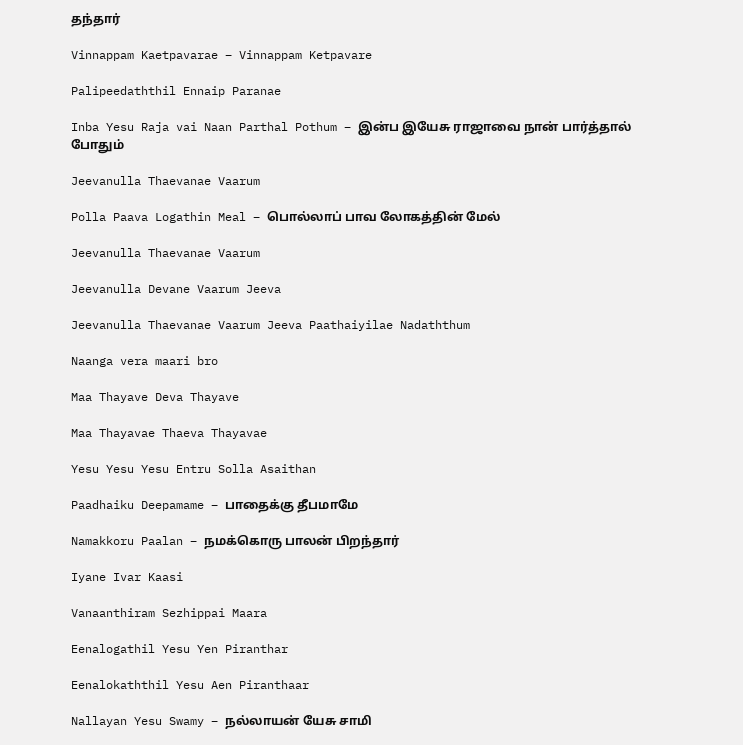தந்தார்

Vinnappam Kaetpavarae – Vinnappam Ketpavare

Palipeedaththil Ennaip Paranae

Inba Yesu Raja vai Naan Parthal Pothum – இன்ப இயேசு ராஜாவை நான் பார்த்தால் போதும்

Jeevanulla Thaevanae Vaarum

Polla Paava Logathin Meal – பொல்லாப் பாவ லோகத்தின் மேல்

Jeevanulla Thaevanae Vaarum

Jeevanulla Devane Vaarum Jeeva

Jeevanulla Thaevanae Vaarum Jeeva Paathaiyilae Nadaththum

Naanga vera maari bro

Maa Thayave Deva Thayave

Maa Thayavae Thaeva Thayavae

Yesu Yesu Yesu Entru Solla Asaithan

Paadhaiku Deepamame – பாதைக்கு தீபமாமே

Namakkoru Paalan – நமக்கொரு பாலன் பிறந்தார்

Iyane Ivar Kaasi

Vanaanthiram Sezhippai Maara

Eenalogathil Yesu Yen Piranthar

Eenalokaththil Yesu Aen Piranthaar

Nallayan Yesu Swamy – நல்லாயன் யேசு சாமி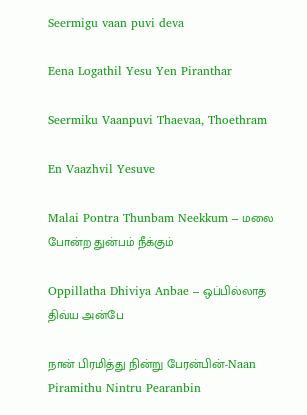Seermigu vaan puvi deva

Eena Logathil Yesu Yen Piranthar

Seermiku Vaanpuvi Thaevaa, Thoethram

En Vaazhvil Yesuve

Malai Pontra Thunbam Neekkum – மலை போன்ற துன்பம் நீக்கும்

Oppillatha Dhiviya Anbae – ஒப்பில்லாத திவ்ய அன்பே

நான் பிரமித்து நின்று பேரன்பின்-Naan Piramithu Nintru Pearanbin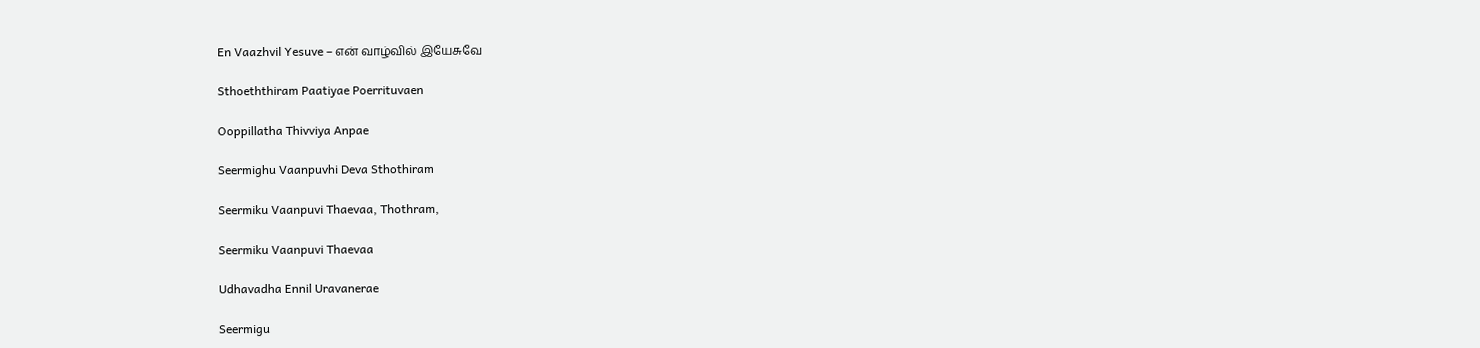En Vaazhvil Yesuve – என் வாழ்வில் இயேசுவே

Sthoeththiram Paatiyae Poerrituvaen

Ooppillatha Thivviya Anpae

Seermighu Vaanpuvhi Deva Sthothiram

Seermiku Vaanpuvi Thaevaa, Thothram,

Seermiku Vaanpuvi Thaevaa

Udhavadha Ennil Uravanerae

Seermigu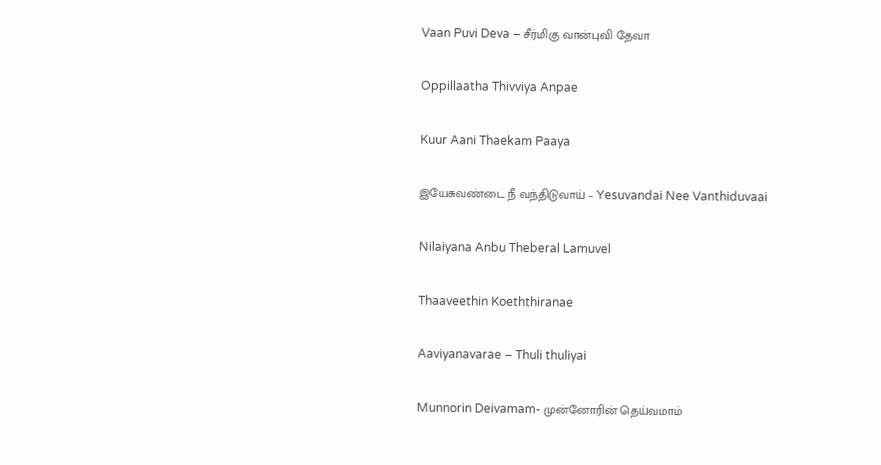Vaan Puvi Deva – சீர்மிகு வான்புவி தேவா

Oppillaatha Thivviya Anpae

Kuur Aani Thaekam Paaya

இயேசுவண்டை நீ வந்திடுவாய் – Yesuvandai Nee Vanthiduvaai

Nilaiyana Anbu Theberal Lamuvel

Thaaveethin Koeththiranae

Aaviyanavarae – Thuli thuliyai

Munnorin Deivamam- முன்னோரின் தெய்வமாம்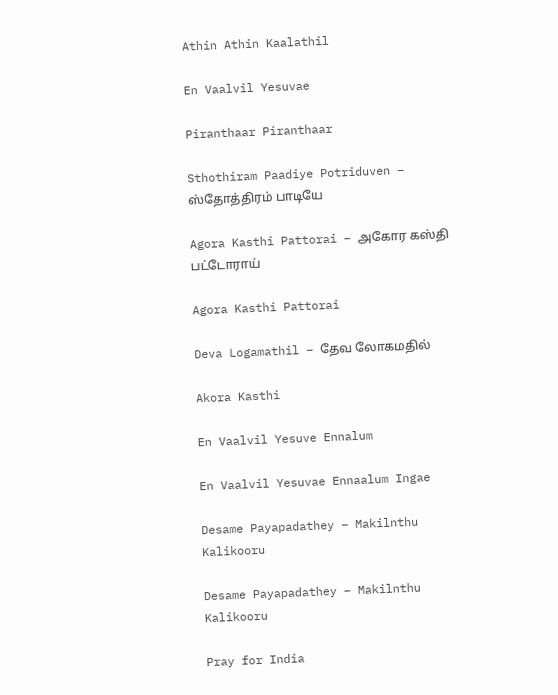Athin Athin Kaalathil

En Vaalvil Yesuvae

Piranthaar Piranthaar

Sthothiram Paadiye Potriduven – ஸ்தோத்திரம் பாடியே

Agora Kasthi Pattorai – அகோர கஸ்தி பட்டோராய்

Agora Kasthi Pattorai

Deva Logamathil – தேவ லோகமதில்

Akora Kasthi

En Vaalvil Yesuve Ennalum

En Vaalvil Yesuvae Ennaalum Ingae

Desame Payapadathey – Makilnthu Kalikooru

Desame Payapadathey – Makilnthu Kalikooru

Pray for India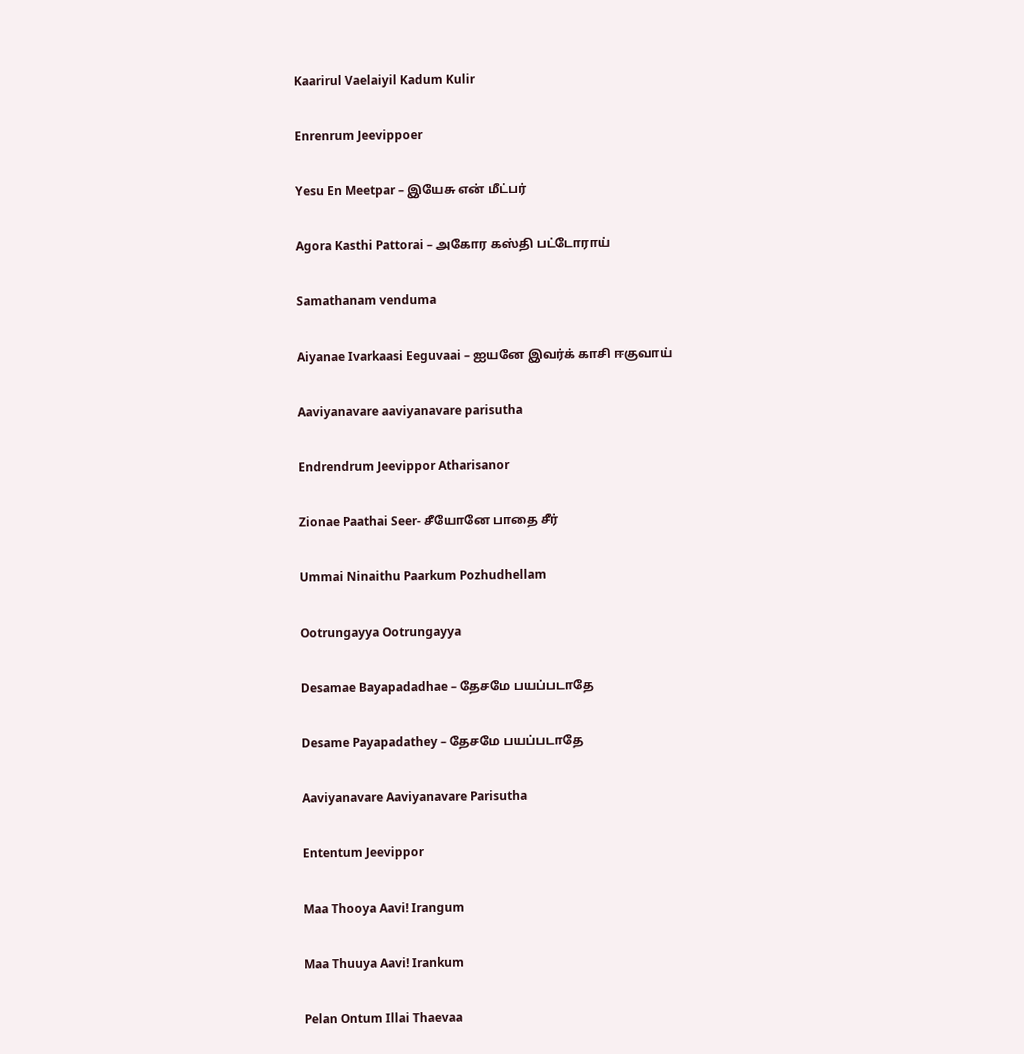Kaarirul Vaelaiyil Kadum Kulir

Enrenrum Jeevippoer

Yesu En Meetpar – இயேசு என் மீட்பர்

Agora Kasthi Pattorai – அகோர கஸ்தி பட்டோராய்

Samathanam venduma

Aiyanae Ivarkaasi Eeguvaai – ஐயனே இவர்க் காசி ஈகுவாய்

Aaviyanavare aaviyanavare parisutha

Endrendrum Jeevippor Atharisanor

Zionae Paathai Seer- சீயோனே பாதை சீர்

Ummai Ninaithu Paarkum Pozhudhellam

Ootrungayya Ootrungayya

Desamae Bayapadadhae – தேசமே பயப்படாதே

Desame Payapadathey – தேசமே பயப்படாதே

Aaviyanavare Aaviyanavare Parisutha

Ententum Jeevippor

Maa Thooya Aavi! Irangum

Maa Thuuya Aavi! Irankum

Pelan Ontum Illai Thaevaa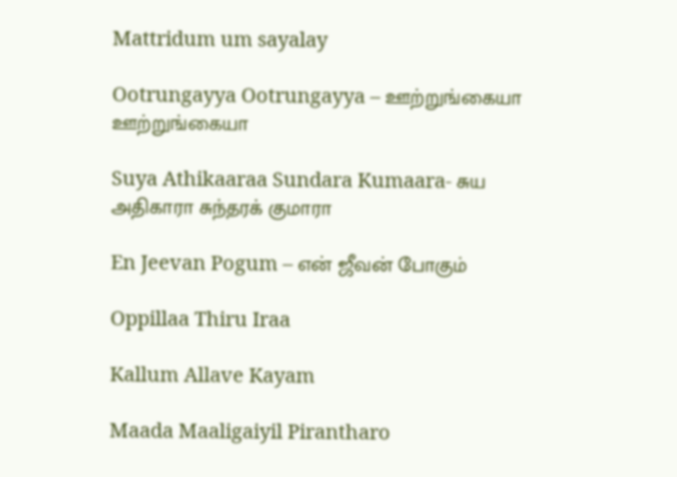Mattridum um sayalay

Ootrungayya Ootrungayya – ஊற்றுங்கையா ஊற்றுங்கையா

Suya Athikaaraa Sundara Kumaara- சுய அதிகாரா சுந்தரக் குமாரா

En Jeevan Pogum – என் ஜீவன் போகும்

Oppillaa Thiru Iraa

Kallum Allave Kayam

Maada Maaligaiyil Pirantharo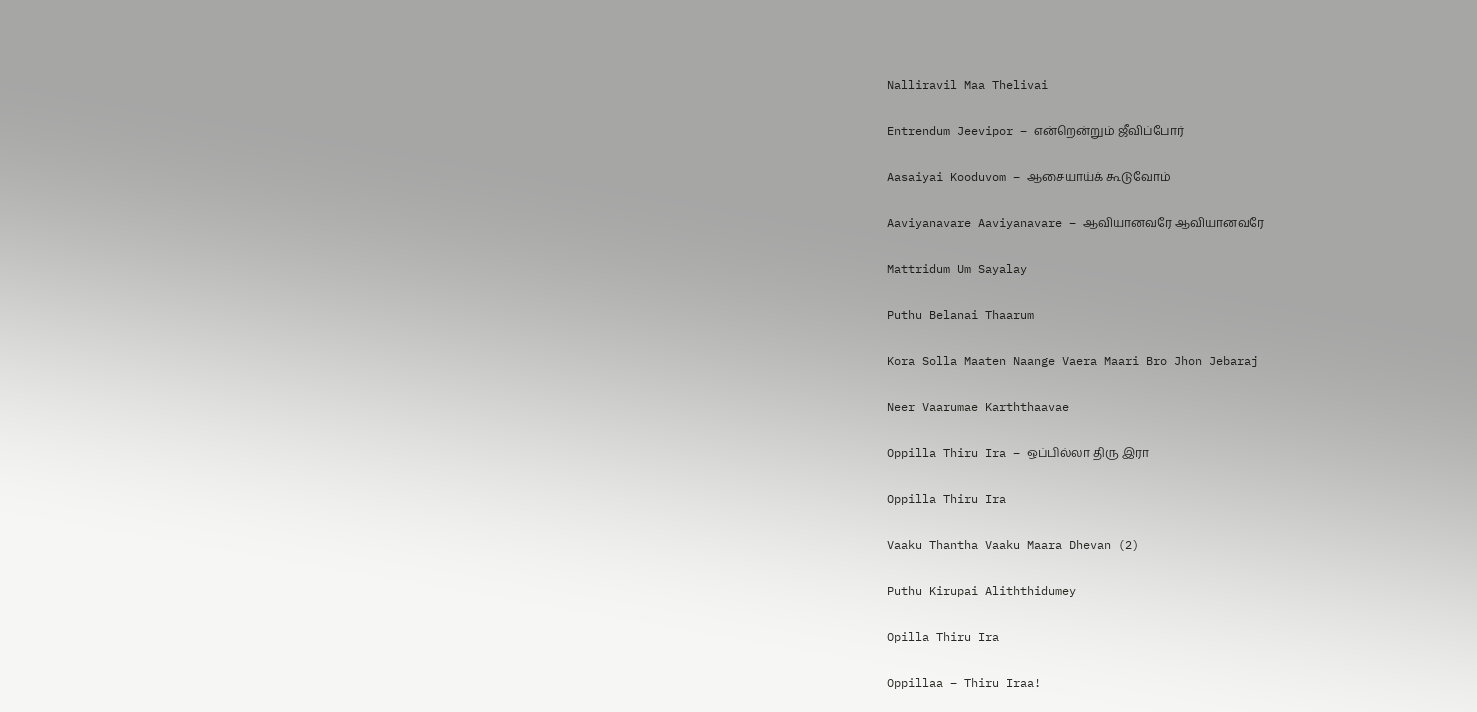Nalliravil Maa Thelivai

Entrendum Jeevipor – என்றென்றும் ஜீவிப்போர்

Aasaiyai Kooduvom – ஆசையாய்க் கூடுவோம்

Aaviyanavare Aaviyanavare – ஆவியானவரே ஆவியானவரே

Mattridum Um Sayalay

Puthu Belanai Thaarum

Kora Solla Maaten Naange Vaera Maari Bro Jhon Jebaraj

Neer Vaarumae Karththaavae

Oppilla Thiru Ira – ஒப்பில்லா திரு இரா

Oppilla Thiru Ira

Vaaku Thantha Vaaku Maara Dhevan (2)

Puthu Kirupai Aliththidumey

Opilla Thiru Ira

Oppillaa – Thiru Iraa!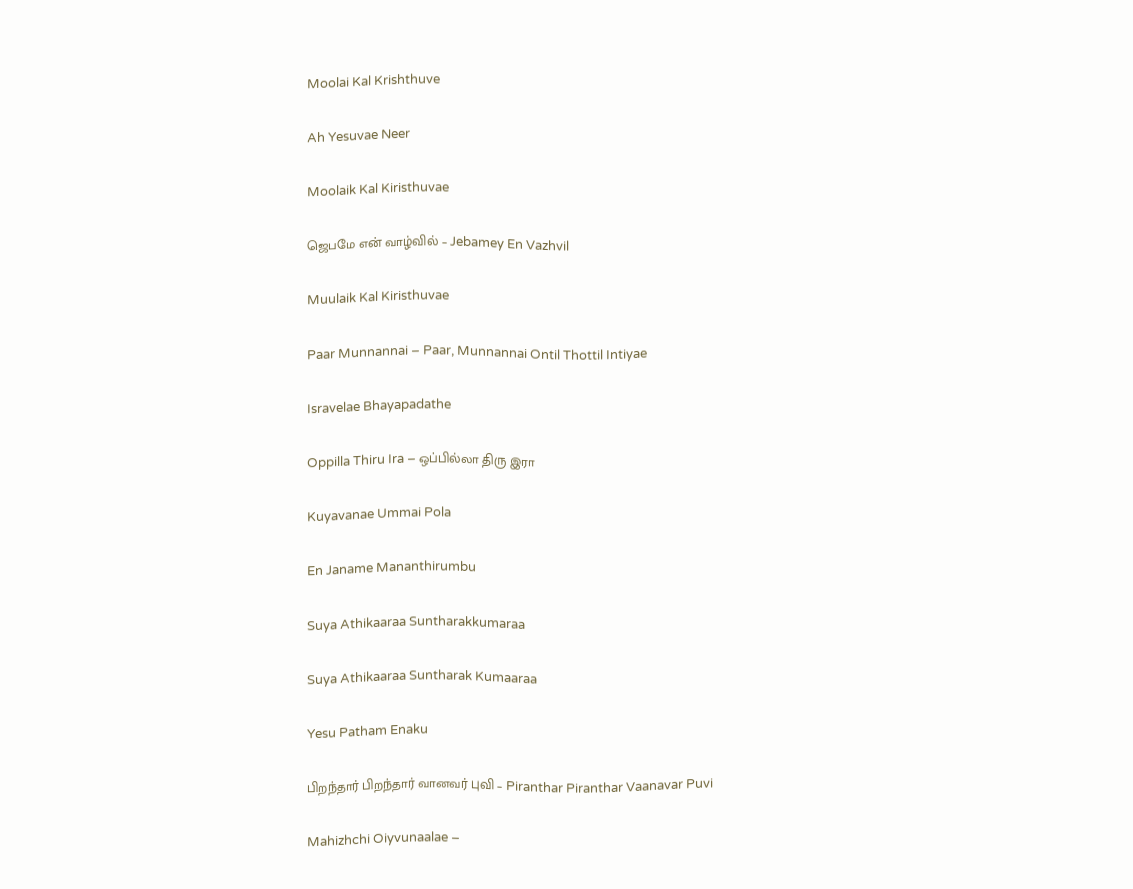Moolai Kal Krishthuve

Ah Yesuvae Neer

Moolaik Kal Kiristhuvae

ஜெபமே என் வாழ்வில் – Jebamey En Vazhvil

Muulaik Kal Kiristhuvae

Paar Munnannai – Paar, Munnannai Ontil Thottil Intiyae

Isravelae Bhayapadathe

Oppilla Thiru Ira – ஒப்பில்லா திரு இரா

Kuyavanae Ummai Pola

En Janame Mananthirumbu

Suya Athikaaraa Suntharakkumaraa

Suya Athikaaraa Suntharak Kumaaraa

Yesu Patham Enaku

பிறந்தார் பிறந்தார் வானவர் புவி – Piranthar Piranthar Vaanavar Puvi

Mahizhchi Oiyvunaalae –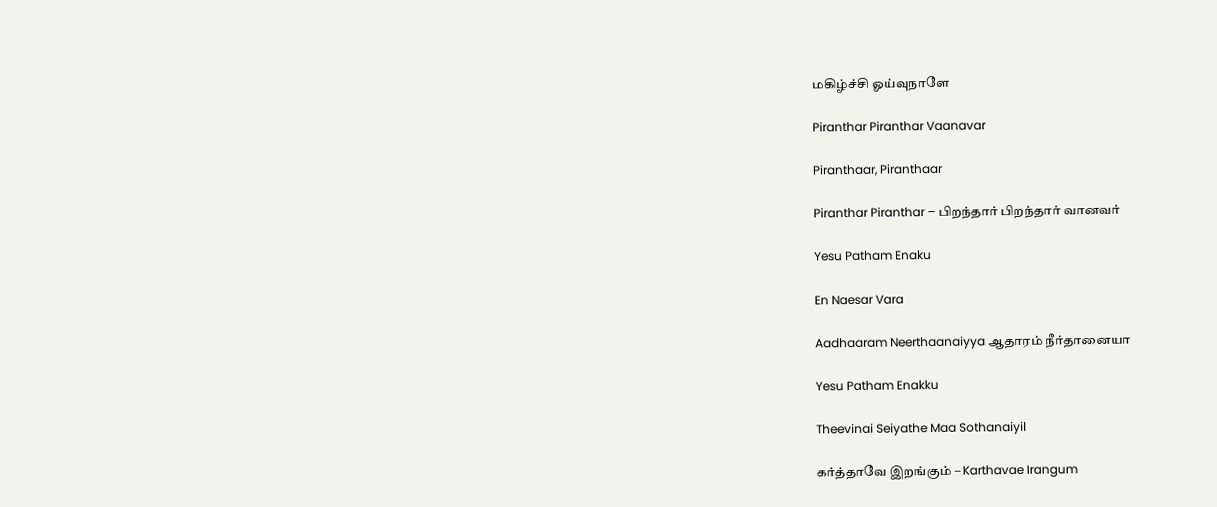மகிழ்ச்சி ஓய்வுநாளே

Piranthar Piranthar Vaanavar

Piranthaar, Piranthaar

Piranthar Piranthar – பிறந்தார் பிறந்தார் வானவர்

Yesu Patham Enaku

En Naesar Vara

Aadhaaram Neerthaanaiyya ஆதாரம் நீர்தானையா

Yesu Patham Enakku

Theevinai Seiyathe Maa Sothanaiyil

கர்த்தாவே இறங்கும் – Karthavae Irangum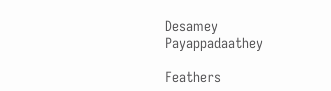Desamey Payappadaathey

Feathers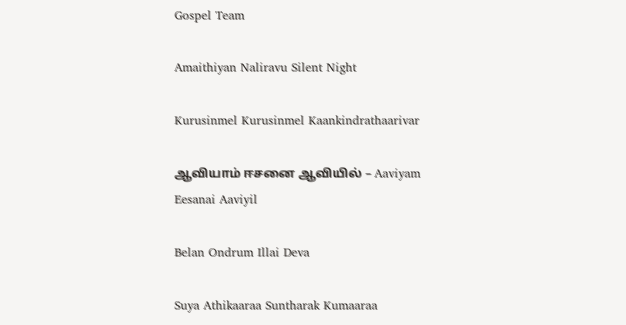Gospel Team

Amaithiyan Naliravu Silent Night

Kurusinmel Kurusinmel Kaankindrathaarivar

ஆவியாம் ஈசனை ஆவியில் – Aaviyam Eesanai Aaviyil

Belan Ondrum Illai Deva

Suya Athikaaraa Suntharak Kumaaraa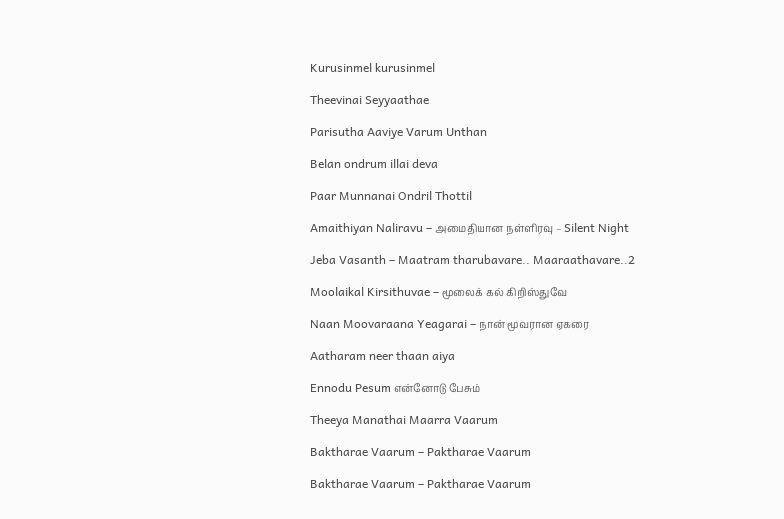Kurusinmel kurusinmel

Theevinai Seyyaathae

Parisutha Aaviye Varum Unthan

Belan ondrum illai deva

Paar Munnanai Ondril Thottil

Amaithiyan Naliravu – அமைதியான நள்ளிரவு – Silent Night

Jeba Vasanth – Maatram tharubavare.. Maaraathavare..2

Moolaikal Kirsithuvae – மூலைக் கல் கிறிஸ்துவே

Naan Moovaraana Yeagarai – நான் மூவரான ஏகரை

Aatharam neer thaan aiya

Ennodu Pesum என்னோடு பேசும்

Theeya Manathai Maarra Vaarum

Baktharae Vaarum – Paktharae Vaarum

Baktharae Vaarum – Paktharae Vaarum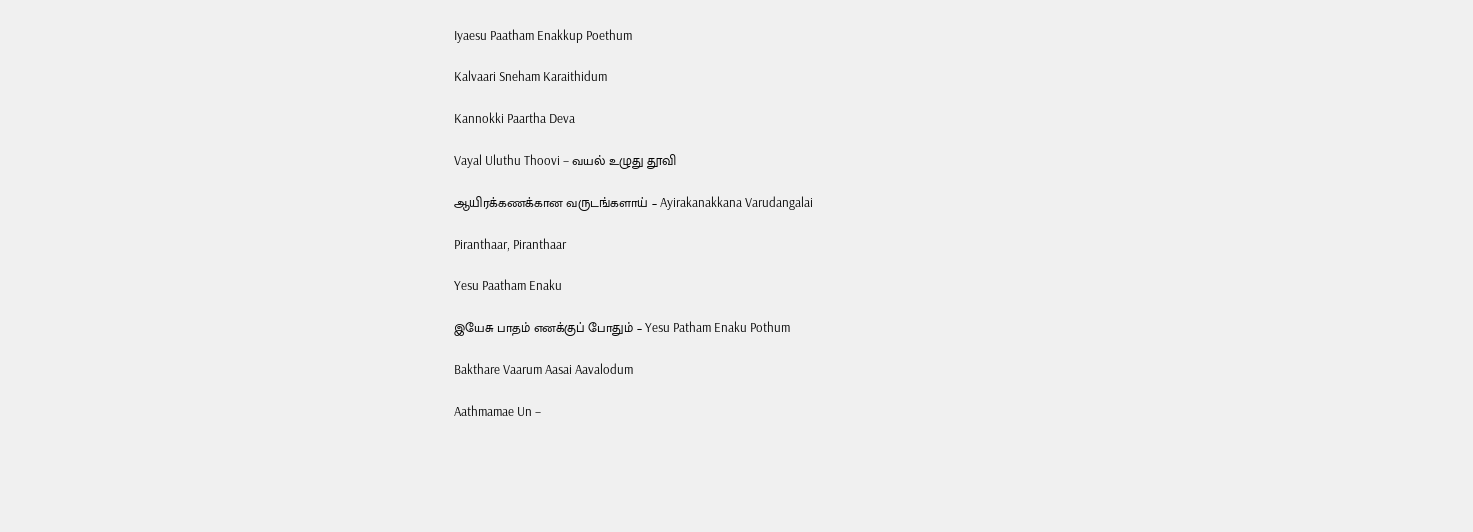Iyaesu Paatham Enakkup Poethum

Kalvaari Sneham Karaithidum

Kannokki Paartha Deva

Vayal Uluthu Thoovi – வயல் உழுது தூவி

ஆயிரக்கணக்கான வருடங்களாய் – Ayirakanakkana Varudangalai

Piranthaar, Piranthaar

Yesu Paatham Enaku

இயேசு பாதம் எனக்குப் போதும் – Yesu Patham Enaku Pothum

Bakthare Vaarum Aasai Aavalodum

Aathmamae Un –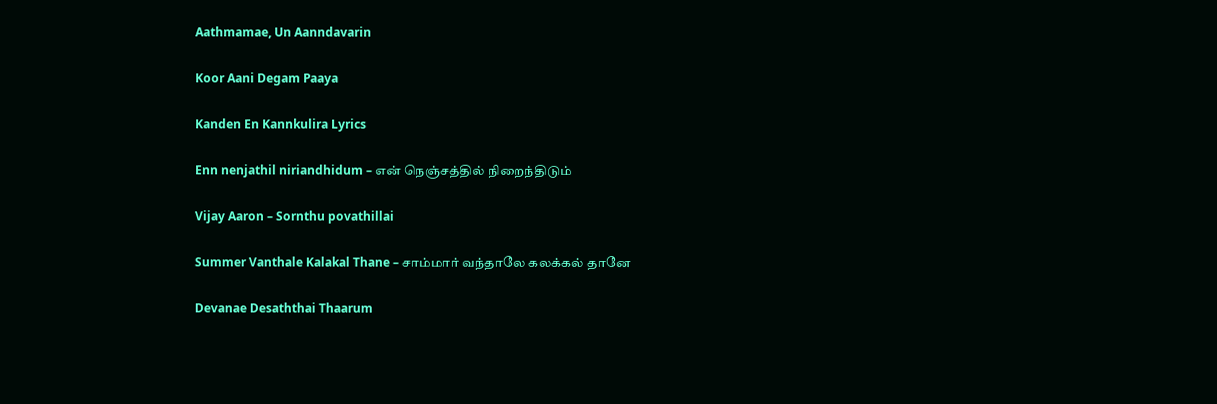Aathmamae, Un Aanndavarin

Koor Aani Degam Paaya

Kanden En Kannkulira Lyrics

Enn nenjathil niriandhidum – என் நெஞ்சத்தில் நிறைந்திடும்

Vijay Aaron – Sornthu povathillai

Summer Vanthale Kalakal Thane – சாம்மார் வந்தாலே கலக்கல் தானே

Devanae Desaththai Thaarum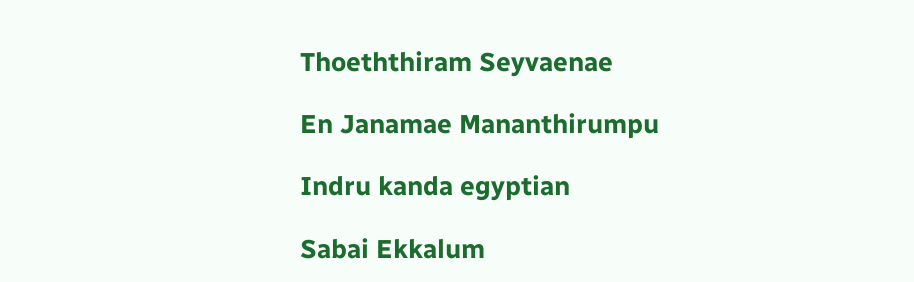Thoeththiram Seyvaenae

En Janamae Mananthirumpu

Indru kanda egyptian

Sabai Ekkalum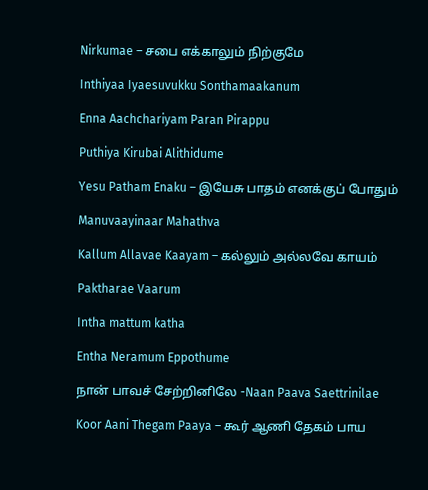Nirkumae – சபை எக்காலும் நிற்குமே

Inthiyaa Iyaesuvukku Sonthamaakanum

Enna Aachchariyam Paran Pirappu

Puthiya Kirubai Alithidume

Yesu Patham Enaku – இயேசு பாதம் எனக்குப் போதும்

Manuvaayinaar Mahathva

Kallum Allavae Kaayam – கல்லும் அல்லவே காயம்

Paktharae Vaarum

Intha mattum katha

Entha Neramum Eppothume

நான் பாவச் சேற்றினிலே -Naan Paava Saettrinilae

Koor Aani Thegam Paaya – கூர் ஆணி தேகம் பாய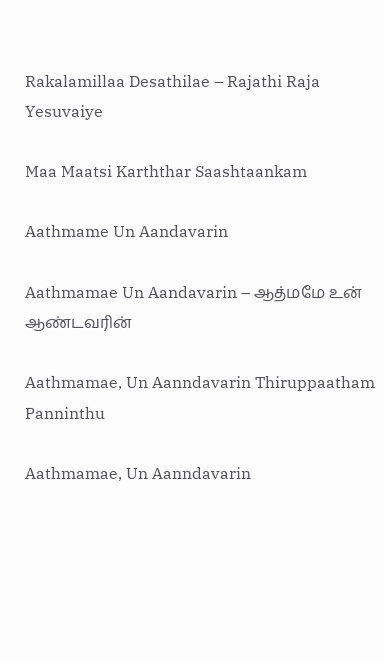Rakalamillaa Desathilae – Rajathi Raja Yesuvaiye

Maa Maatsi Karththar Saashtaankam

Aathmame Un Aandavarin

Aathmamae Un Aandavarin – ஆத்மமே உன் ஆண்டவரின்

Aathmamae, Un Aanndavarin Thiruppaatham Panninthu

Aathmamae, Un Aanndavarin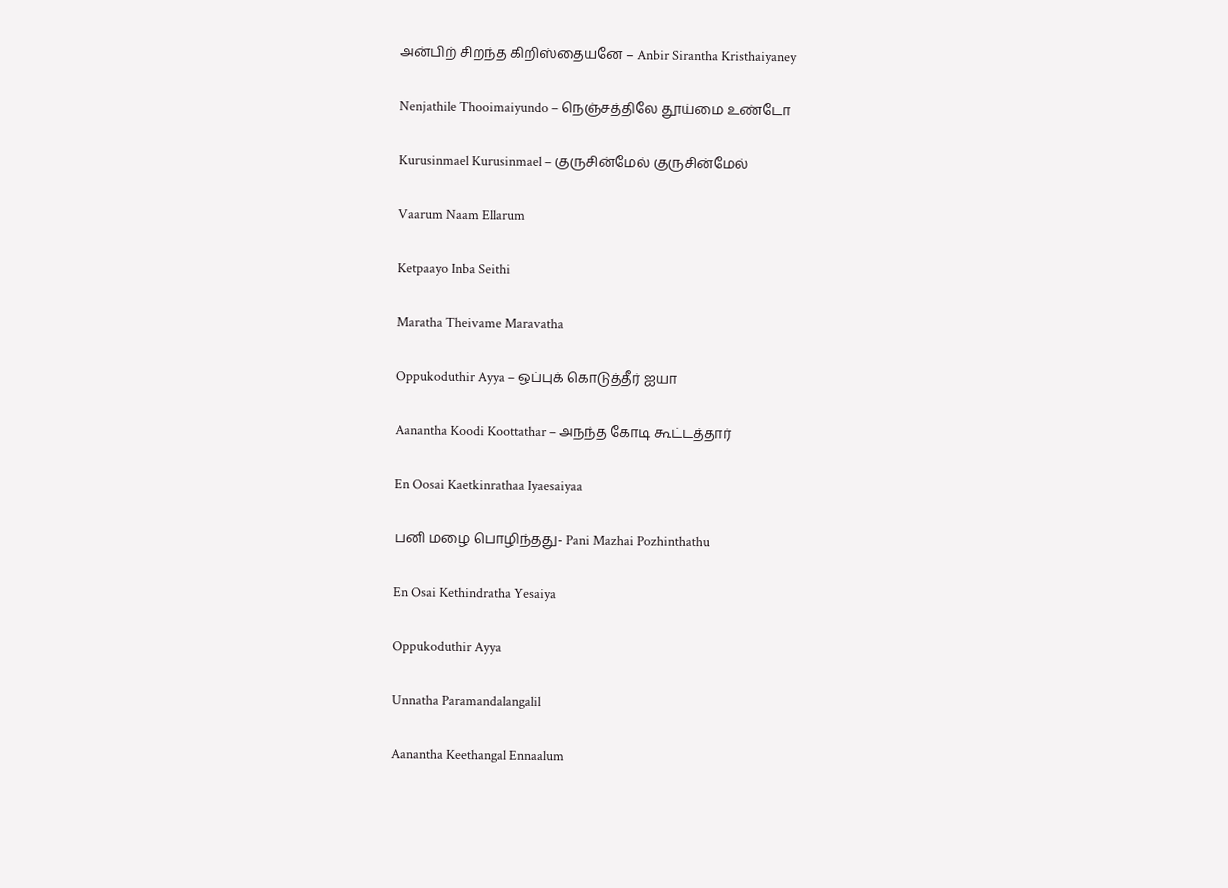அன்பிற் சிறந்த கிறிஸ்தையனே – Anbir Sirantha Kristhaiyaney

Nenjathile Thooimaiyundo – நெஞ்சத்திலே தூய்மை உண்டோ

Kurusinmael Kurusinmael – குருசின்மேல் குருசின்மேல்

Vaarum Naam Ellarum

Ketpaayo Inba Seithi

Maratha Theivame Maravatha

Oppukoduthir Ayya – ஒப்புக் கொடுத்தீர் ஐயா

Aanantha Koodi Koottathar – அநந்த கோடி கூட்டத்தார்

En Oosai Kaetkinrathaa Iyaesaiyaa

பனி மழை பொழிந்தது- Pani Mazhai Pozhinthathu

En Osai Kethindratha Yesaiya

Oppukoduthir Ayya

Unnatha Paramandalangalil

Aanantha Keethangal Ennaalum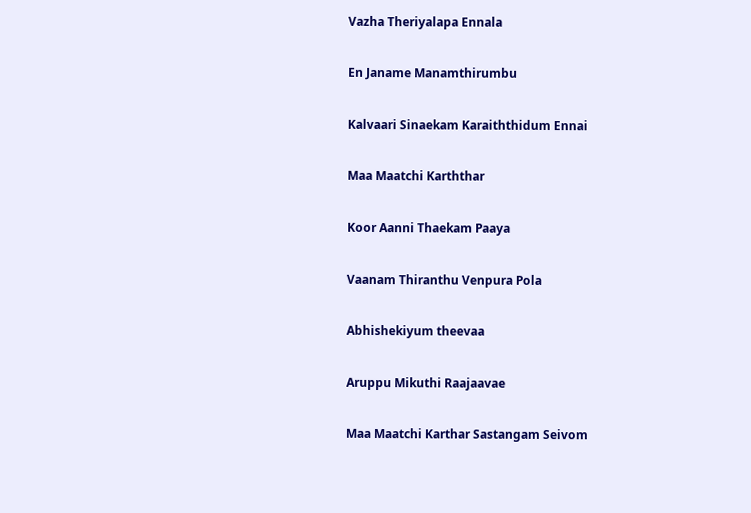Vazha Theriyalapa Ennala

En Janame Manamthirumbu

Kalvaari Sinaekam Karaiththidum Ennai

Maa Maatchi Karththar

Koor Aanni Thaekam Paaya

Vaanam Thiranthu Venpura Pola

Abhishekiyum theevaa

Aruppu Mikuthi Raajaavae

Maa Maatchi Karthar Sastangam Seivom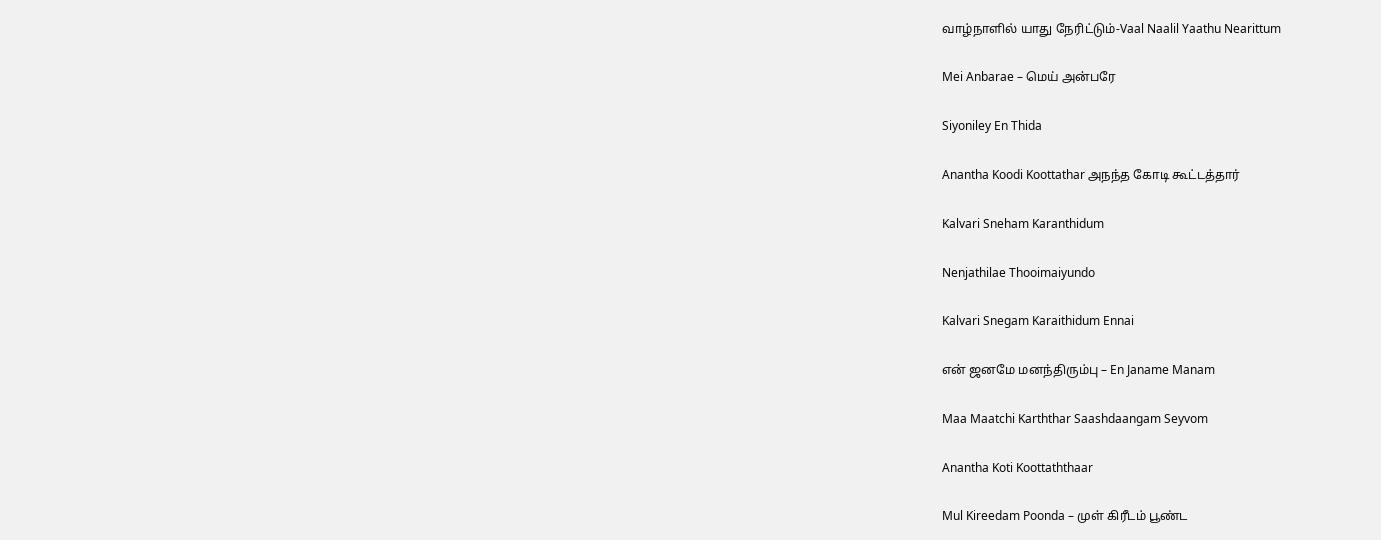வாழ்நாளில் யாது நேரிட்டும்-Vaal Naalil Yaathu Nearittum

Mei Anbarae – மெய் அன்பரே

Siyoniley En Thida

Anantha Koodi Koottathar அநந்த கோடி கூட்டத்தார்

Kalvari Sneham Karanthidum

Nenjathilae Thooimaiyundo

Kalvari Snegam Karaithidum Ennai

என் ஜனமே மனந்திரும்பு – En Janame Manam

Maa Maatchi Karththar Saashdaangam Seyvom

Anantha Koti Koottaththaar

Mul Kireedam Poonda – முள் கிரீடம் பூண்ட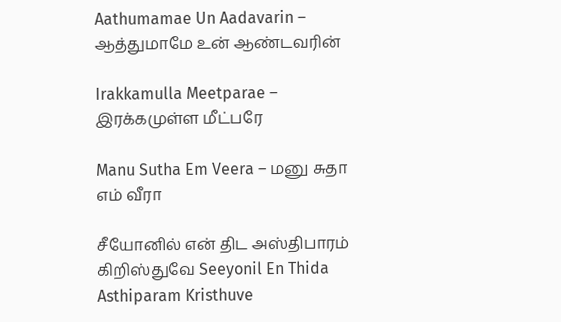Aathumamae Un Aadavarin – ஆத்துமாமே உன் ஆண்டவரின்

Irakkamulla Meetparae – இரக்கமுள்ள மீட்பரே

Manu Sutha Em Veera – மனு சுதா எம் வீரா

சீயோனில் என் திட அஸ்திபாரம் கிறிஸ்துவே Seeyonil En Thida Asthiparam Kristhuve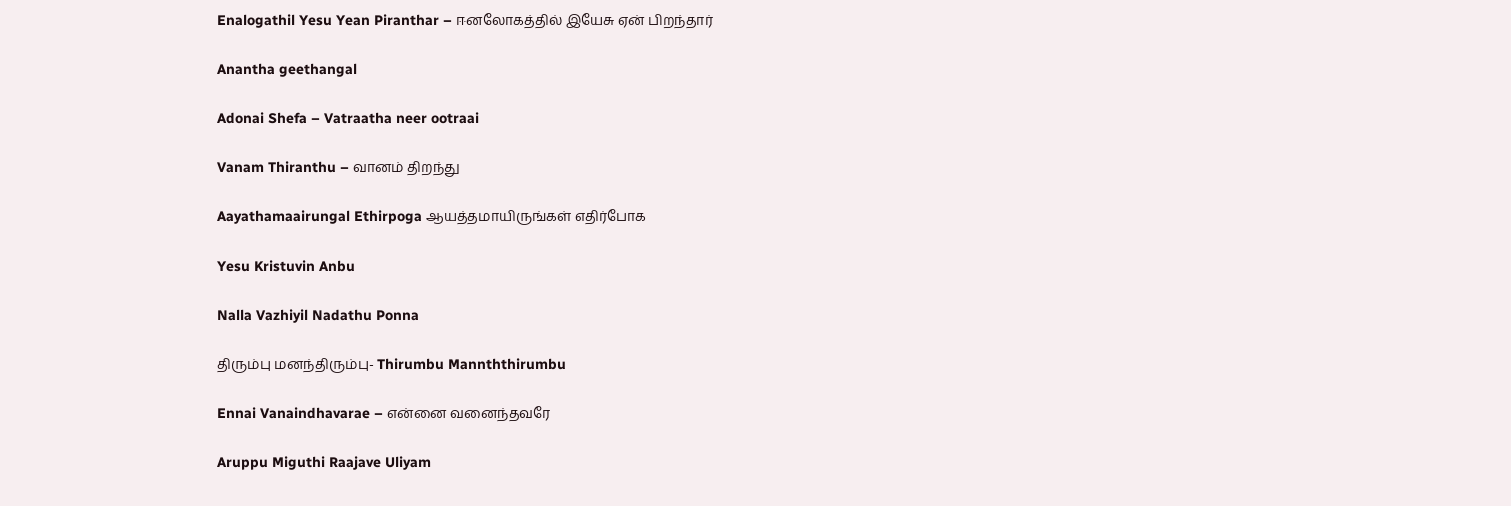Enalogathil Yesu Yean Piranthar – ஈனலோகத்தில் இயேசு ஏன் பிறந்தார்

Anantha geethangal

Adonai Shefa – Vatraatha neer ootraai

Vanam Thiranthu – வானம் திறந்து

Aayathamaairungal Ethirpoga ஆயத்தமாயிருங்கள் எதிர்போக

Yesu Kristuvin Anbu

Nalla Vazhiyil Nadathu Ponna

திரும்பு மனந்திரும்பு- Thirumbu Mannththirumbu

Ennai Vanaindhavarae – என்னை வனைந்தவரே

Aruppu Miguthi Raajave Uliyam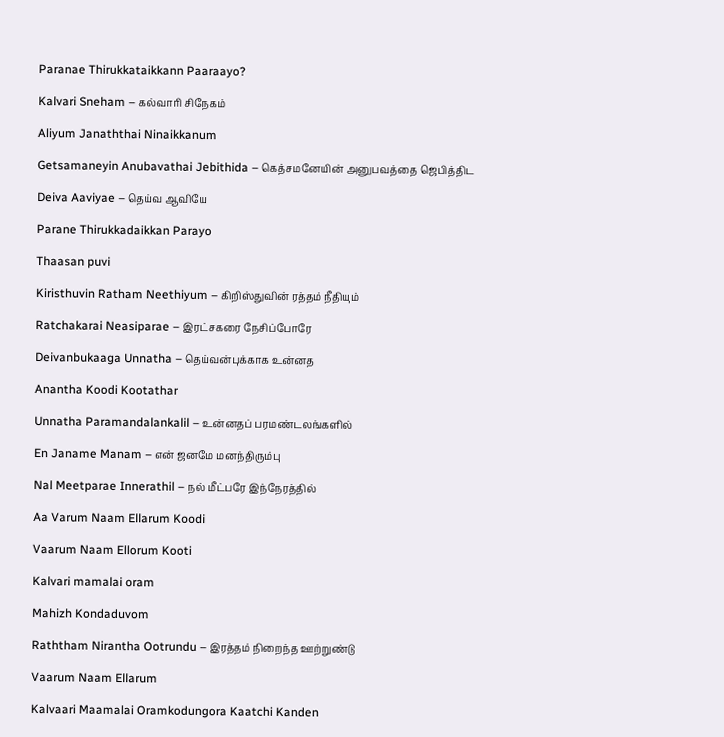Paranae Thirukkataikkann Paaraayo?

Kalvari Sneham – கல்வாரி சிநேகம்

Aliyum Janaththai Ninaikkanum

Getsamaneyin Anubavathai Jebithida – கெத்சமனேயின் அனுபவத்தை ஜெபித்திட

Deiva Aaviyae – தெய்வ ஆவியே

Parane Thirukkadaikkan Parayo

Thaasan puvi

Kiristhuvin Ratham Neethiyum – கிறிஸ்துவின் ரத்தம் நீதியும்

Ratchakarai Neasiparae – இரட்சகரை நேசிப்போரே

Deivanbukaaga Unnatha – தெய்வன்புக்காக உன்னத

Anantha Koodi Kootathar

Unnatha Paramandalankalil – உன்னதப் பரமண்டலங்களில்

En Janame Manam – என் ஜனமே மனந்திரும்பு

Nal Meetparae Innerathil – நல் மீட்பரே இந்நேரத்தில்

Aa Varum Naam Ellarum Koodi

Vaarum Naam Ellorum Kooti

Kalvari mamalai oram

Mahizh Kondaduvom

Raththam Nirantha Ootrundu – இரத்தம் நிறைந்த ஊற்றுண்டு

Vaarum Naam Ellarum

Kalvaari Maamalai Oramkodungora Kaatchi Kanden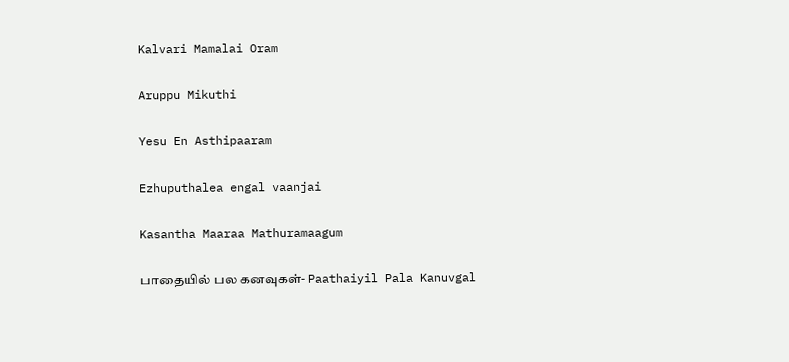Kalvari Mamalai Oram

Aruppu Mikuthi

Yesu En Asthipaaram

Ezhuputhalea engal vaanjai

Kasantha Maaraa Mathuramaagum

பாதையில் பல கனவுகள்- Paathaiyil Pala Kanuvgal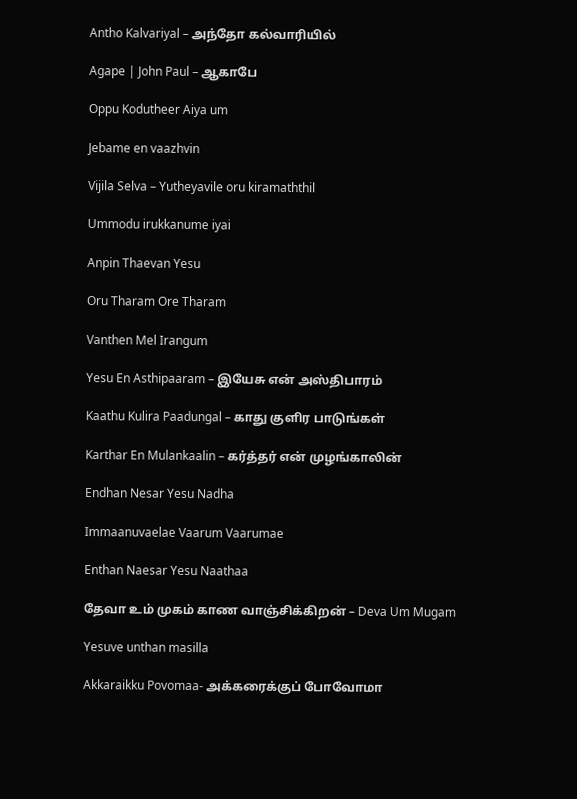Antho Kalvariyal – அந்தோ கல்வாரியில்

Agape | John Paul – ஆகாபே

Oppu Kodutheer Aiya um

Jebame en vaazhvin

Vijila Selva – Yutheyavile oru kiramaththil

Ummodu irukkanume iyai

Anpin Thaevan Yesu

Oru Tharam Ore Tharam

Vanthen Mel Irangum

Yesu En Asthipaaram – இயேசு என் அஸ்திபாரம்

Kaathu Kulira Paadungal – காது குளிர பாடுங்கள்

Karthar En Mulankaalin – கர்த்தர் என் முழங்காலின்

Endhan Nesar Yesu Nadha

Immaanuvaelae Vaarum Vaarumae

Enthan Naesar Yesu Naathaa

தேவா உம் முகம் காண வாஞ்சிக்கிறன் – Deva Um Mugam

Yesuve unthan masilla

Akkaraikku Povomaa- அக்கரைக்குப் போவோமா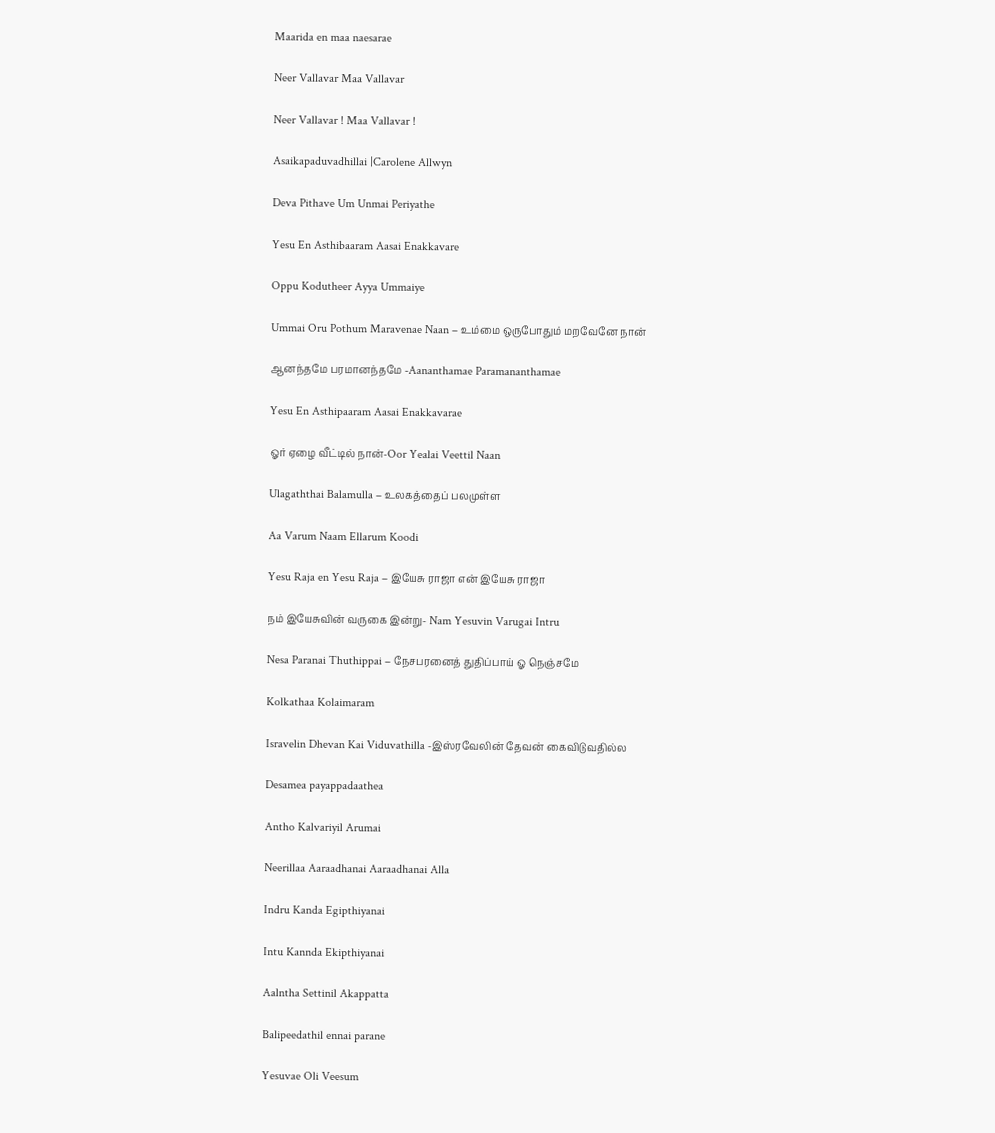Maarida en maa naesarae

Neer Vallavar Maa Vallavar

Neer Vallavar ! Maa Vallavar !

Asaikapaduvadhillai |Carolene Allwyn

Deva Pithave Um Unmai Periyathe

Yesu En Asthibaaram Aasai Enakkavare

Oppu Kodutheer Ayya Ummaiye

Ummai Oru Pothum Maravenae Naan – உம்மை ஒருபோதும் மறவேனே நான்

ஆனந்தமே பரமானந்தமே -Aananthamae Paramananthamae

Yesu En Asthipaaram Aasai Enakkavarae

ஓர் ஏழை வீட்டில் நான்-Oor Yealai Veettil Naan

Ulagaththai Balamulla – உலகத்தைப் பலமுள்ள

Aa Varum Naam Ellarum Koodi

Yesu Raja en Yesu Raja – இயேசு ராஜா என் இயேசு ராஜா

நம் இயேசுவின் வருகை இன்று- Nam Yesuvin Varugai Intru

Nesa Paranai Thuthippai – நேசபரனைத் துதிப்பாய் ஓ நெஞ்சமே

Kolkathaa Kolaimaram

Isravelin Dhevan Kai Viduvathilla -இஸ்ரவேலின் தேவன் கைவிடுவதில்ல

Desamea payappadaathea

Antho Kalvariyil Arumai

Neerillaa Aaraadhanai Aaraadhanai Alla

Indru Kanda Egipthiyanai

Intu Kannda Ekipthiyanai

Aalntha Settinil Akappatta

Balipeedathil ennai parane

Yesuvae Oli Veesum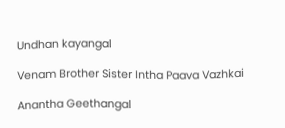Undhan kayangal

Venam Brother Sister Intha Paava Vazhkai

Anantha Geethangal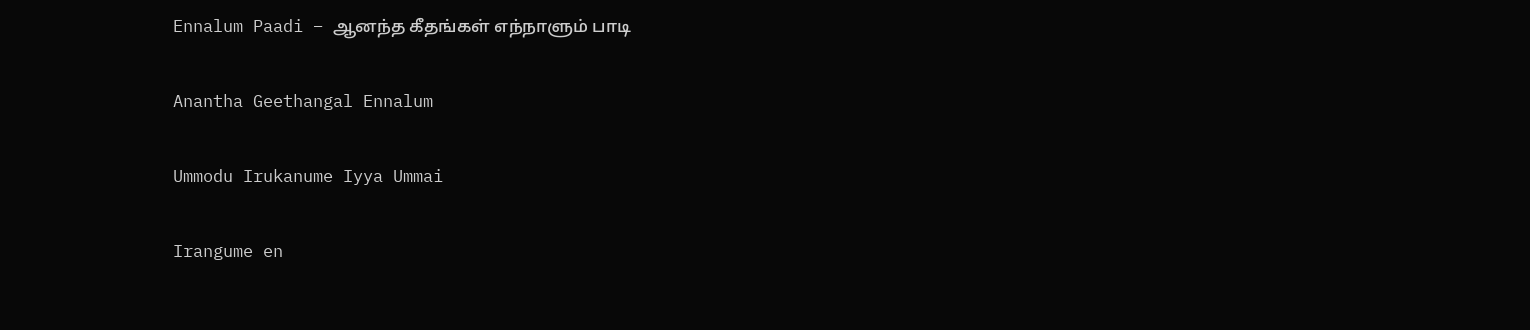Ennalum Paadi – ஆனந்த கீதங்கள் எந்நாளும் பாடி

Anantha Geethangal Ennalum

Ummodu Irukanume Iyya Ummai

Irangume en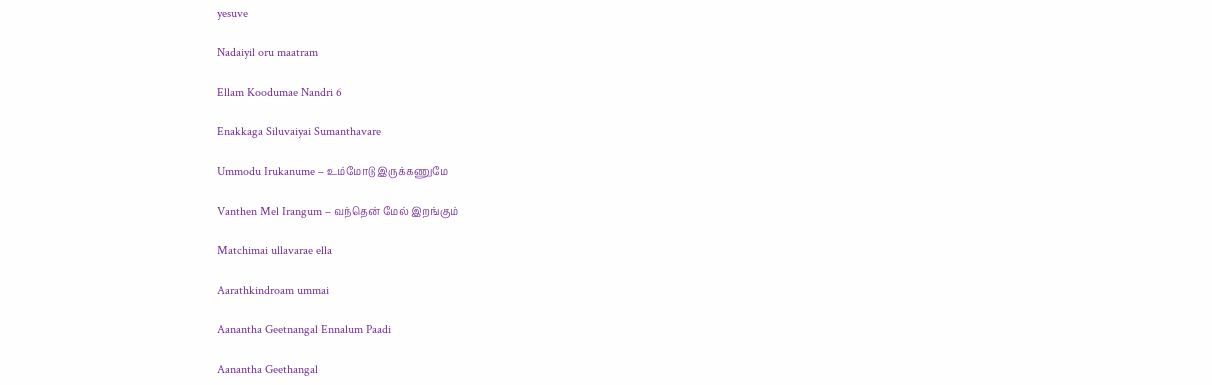yesuve

Nadaiyil oru maatram

Ellam Koodumae Nandri 6

Enakkaga Siluvaiyai Sumanthavare

Ummodu Irukanume – உம்மோடு இருக்கணுமே

Vanthen Mel Irangum – வந்தென் மேல் இறங்கும்

Matchimai ullavarae ella

Aarathkindroam ummai

Aanantha Geetnangal Ennalum Paadi

Aanantha Geethangal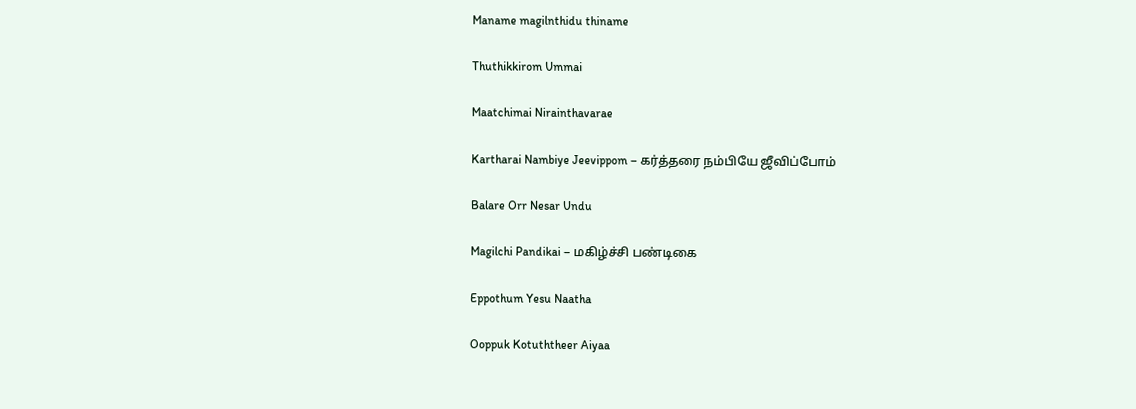Maname magilnthidu thiname

Thuthikkirom Ummai

Maatchimai Nirainthavarae

Kartharai Nambiye Jeevippom – கர்த்தரை நம்பியே ஜீவிப்போம்

Balare Orr Nesar Undu

Magilchi Pandikai – மகிழ்ச்சி பண்டிகை

Eppothum Yesu Naatha

Ooppuk Kotuththeer Aiyaa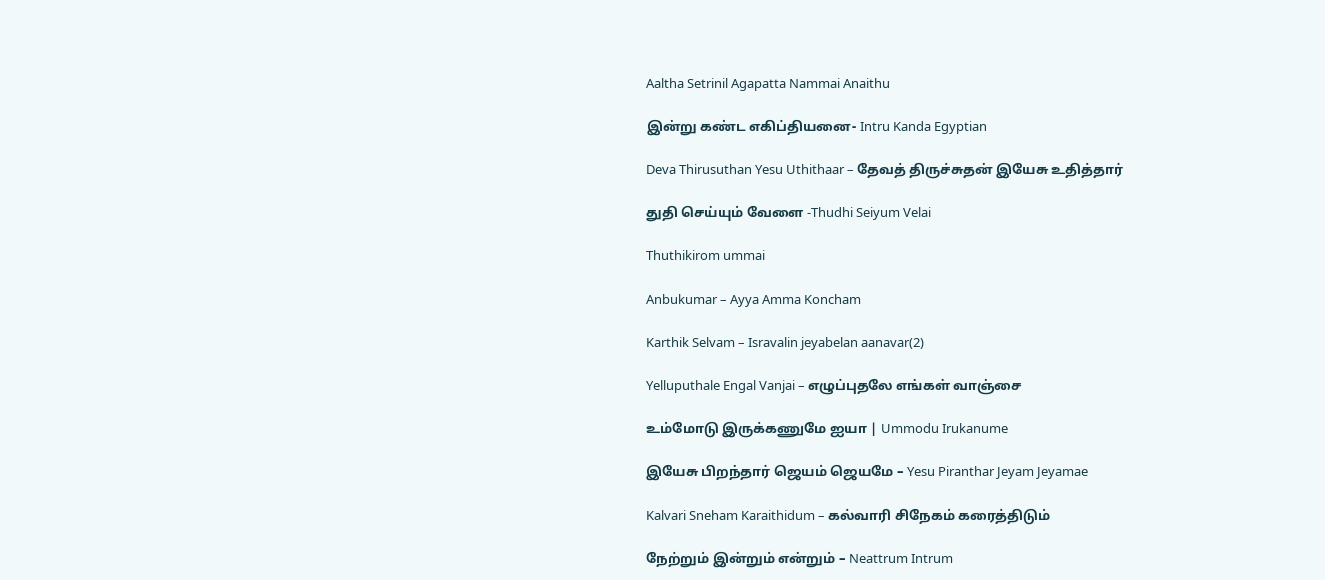Aaltha Setrinil Agapatta Nammai Anaithu

இன்று கண்ட எகிப்தியனை- Intru Kanda Egyptian

Deva Thirusuthan Yesu Uthithaar – தேவத் திருச்சுதன் இயேசு உதித்தார்

துதி செய்யும் வேளை -Thudhi Seiyum Velai

Thuthikirom ummai

Anbukumar – Ayya Amma Koncham

Karthik Selvam – Isravalin jeyabelan aanavar(2)

Yelluputhale Engal Vanjai – எழுப்புதலே எங்கள் வாஞ்சை

உம்மோடு இருக்கணுமே ஐயா | Ummodu Irukanume

இயேசு பிறந்தார் ஜெயம் ஜெயமே – Yesu Piranthar Jeyam Jeyamae

Kalvari Sneham Karaithidum – கல்வாரி சிநேகம் கரைத்திடும்

நேற்றும் இன்றும் என்றும் – Neattrum Intrum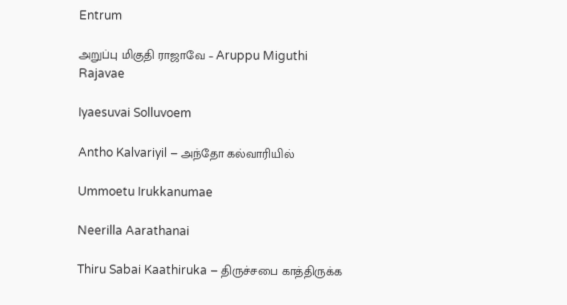Entrum

அறுப்பு மிகுதி ராஜாவே – Aruppu Miguthi Rajavae

Iyaesuvai Solluvoem

Antho Kalvariyil – அந்தோ கல்வாரியில்

Ummoetu Irukkanumae

Neerilla Aarathanai

Thiru Sabai Kaathiruka – திருச்சபை காத்திருக்க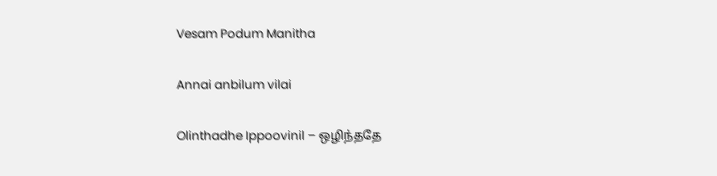Vesam Podum Manitha

Annai anbilum vilai

Olinthadhe Ippoovinil – ஒழிந்ததே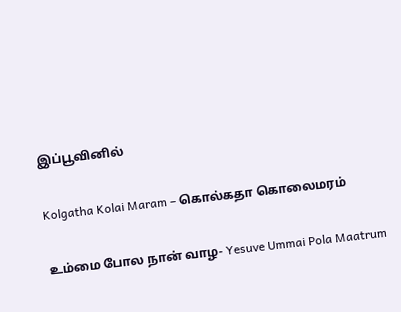இப்பூவினில்

Kolgatha Kolai Maram – கொல்கதா கொலைமரம்

உம்மை போல நான் வாழ- Yesuve Ummai Pola Maatrum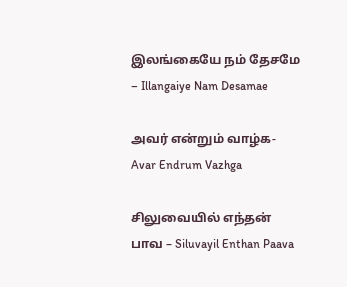இலங்கையே நம் தேசமே – Illangaiye Nam Desamae

அவர் என்றும் வாழ்க- Avar Endrum Vazhga

சிலுவையில் எந்தன் பாவ – Siluvayil Enthan Paava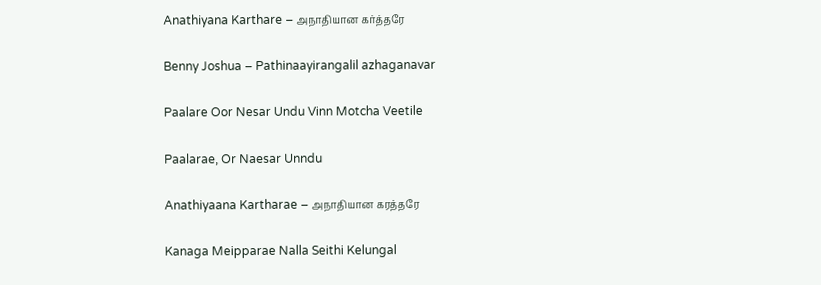Anathiyana Karthare – அநாதியான கர்த்தரே

Benny Joshua – Pathinaayirangalil azhaganavar

Paalare Oor Nesar Undu Vinn Motcha Veetile

Paalarae, Or Naesar Unndu

Anathiyaana Kartharae – அநாதியான கரத்தரே

Kanaga Meipparae Nalla Seithi Kelungal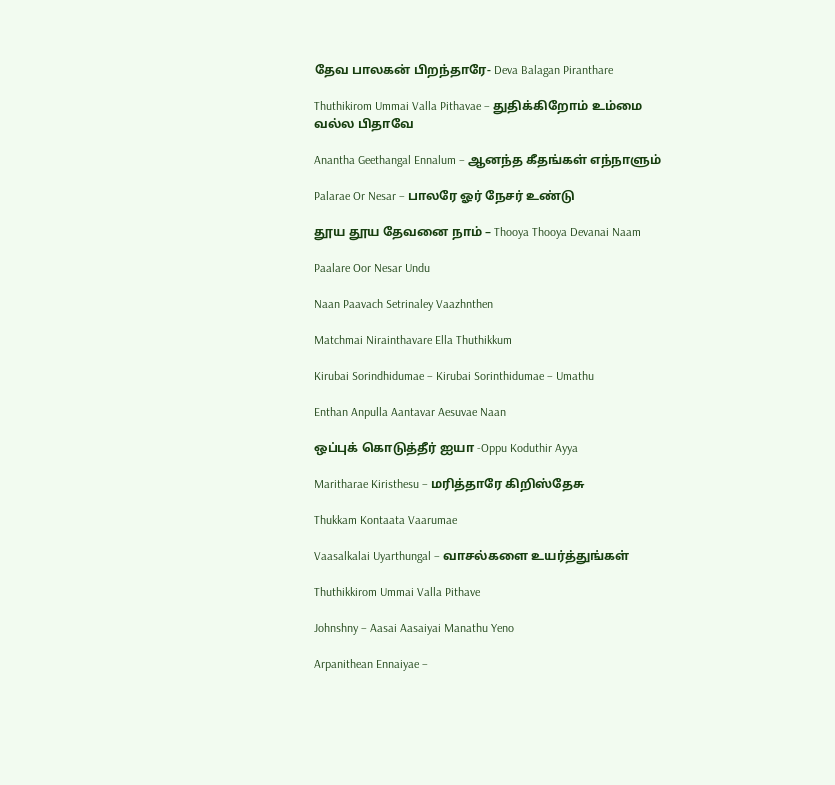தேவ பாலகன் பிறந்தாரே- Deva Balagan Piranthare

Thuthikirom Ummai Valla Pithavae – துதிக்கிறோம் உம்மை வல்ல பிதாவே

Anantha Geethangal Ennalum – ஆனந்த கீதங்கள் எந்நாளும்

Palarae Or Nesar – பாலரே ஓர் நேசர் உண்டு

தூய தூய தேவனை நாம்‌ – Thooya Thooya Devanai Naam

Paalare Oor Nesar Undu

Naan Paavach Setrinaley Vaazhnthen

Matchmai Nirainthavare Ella Thuthikkum

Kirubai Sorindhidumae – Kirubai Sorinthidumae – Umathu

Enthan Anpulla Aantavar Aesuvae Naan

ஒப்புக் கொடுத்தீர் ஐயா -Oppu Koduthir Ayya

Maritharae Kiristhesu – மரித்தாரே கிறிஸ்தேசு

Thukkam Kontaata Vaarumae

Vaasalkalai Uyarthungal – வாசல்களை உயர்த்துங்கள்

Thuthikkirom Ummai Valla Pithave

Johnshny – Aasai Aasaiyai Manathu Yeno

Arpanithean Ennaiyae –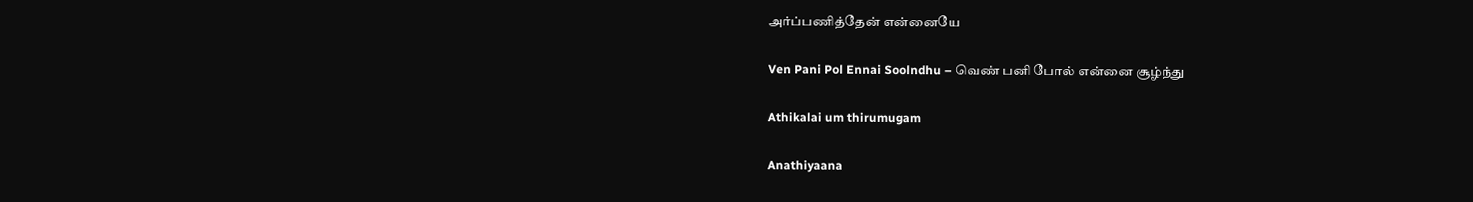அர்ப்பணித்தேன் என்னையே

Ven Pani Pol Ennai Soolndhu – வெண் பனி போல் என்னை சூழ்ந்து

Athikalai um thirumugam

Anathiyaana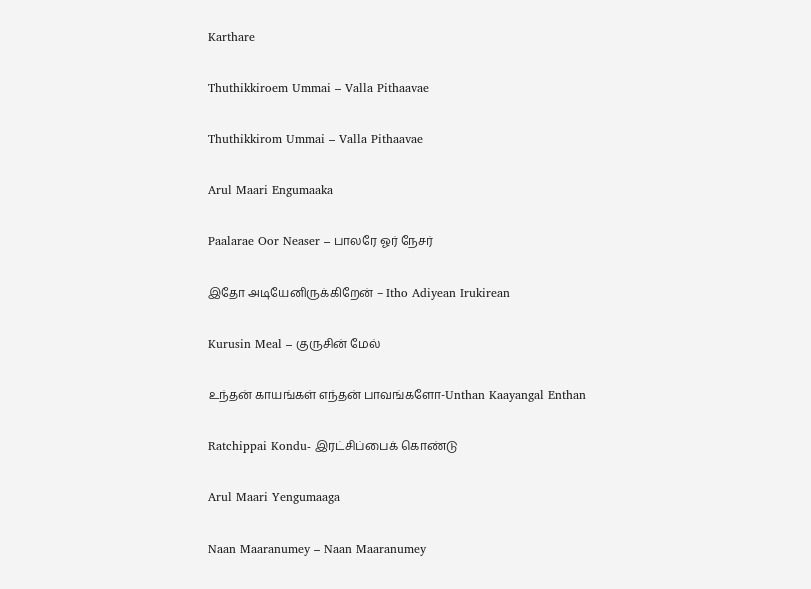Karthare

Thuthikkiroem Ummai – Valla Pithaavae

Thuthikkirom Ummai – Valla Pithaavae

Arul Maari Engumaaka

Paalarae Oor Neaser – பாலரே ஓர் நேசர்

இதோ அடியேனிருக்கிறேன் – Itho Adiyean Irukirean

Kurusin Meal – குருசின் மேல்

உந்தன் காயங்கள் எந்தன் பாவங்களோ-Unthan Kaayangal Enthan

Ratchippai Kondu- இரட்சிப்பைக் கொண்டு

Arul Maari Yengumaaga

Naan Maaranumey – Naan Maaranumey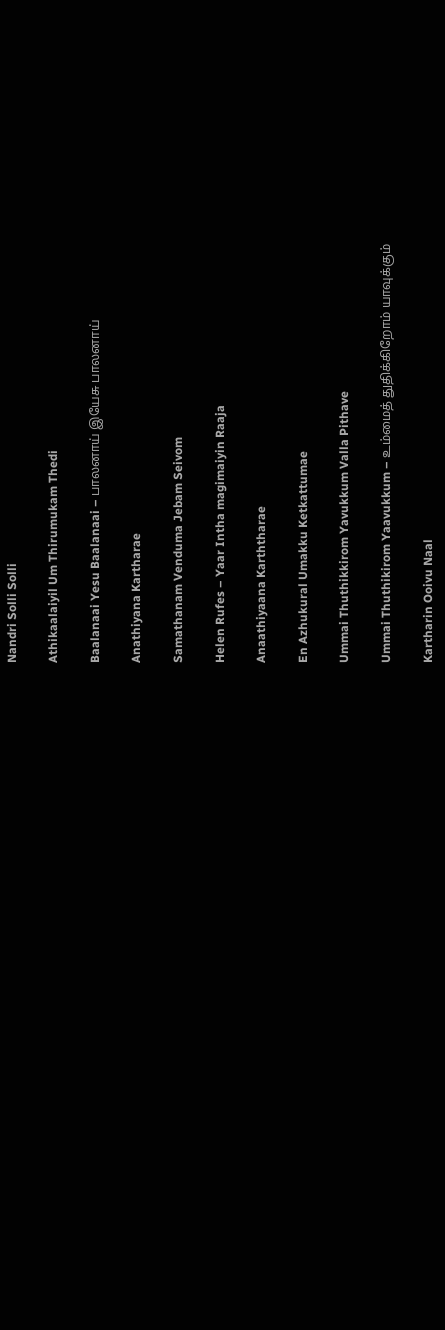Nandri Solli Solli

Athikaalaiyil Um Thirumukam Thedi

Baalanaai Yesu Baalanaai – பாலனாய் இயேசு பாலனாய்

Anathiyana Kartharae

Samathanam Venduma Jebam Seivom

Helen Rufes – Yaar Intha magimaiyin Raaja

Anaathiyaana Karththarae

En Azhukural Umakku Ketkattumae

Ummai Thuthikkirom Yavukkum Valla Pithave

Ummai Thuthikirom Yaavukkum – உம்மைத் துதிக்கிறோம் யாவுக்கும்

Kartharin Ooivu Naal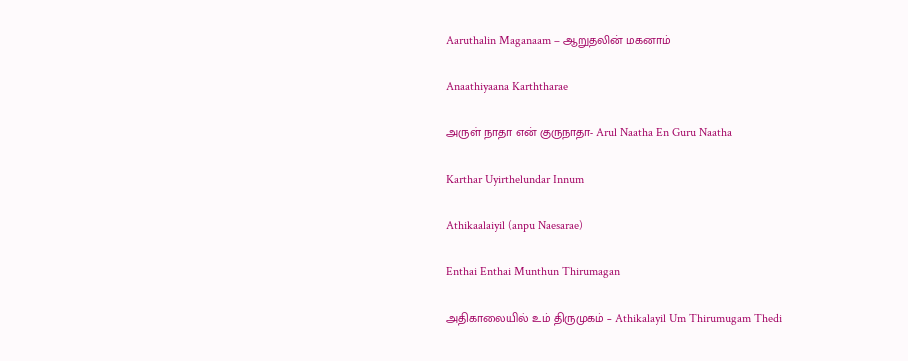Aaruthalin Maganaam – ஆறுதலின் மகனாம்

Anaathiyaana Karththarae

அருள் நாதா என் குருநாதா- Arul Naatha En Guru Naatha

Karthar Uyirthelundar Innum

Athikaalaiyil (anpu Naesarae)

Enthai Enthai Munthun Thirumagan

அதிகாலையில் உம் திருமுகம் – Athikalayil Um Thirumugam Thedi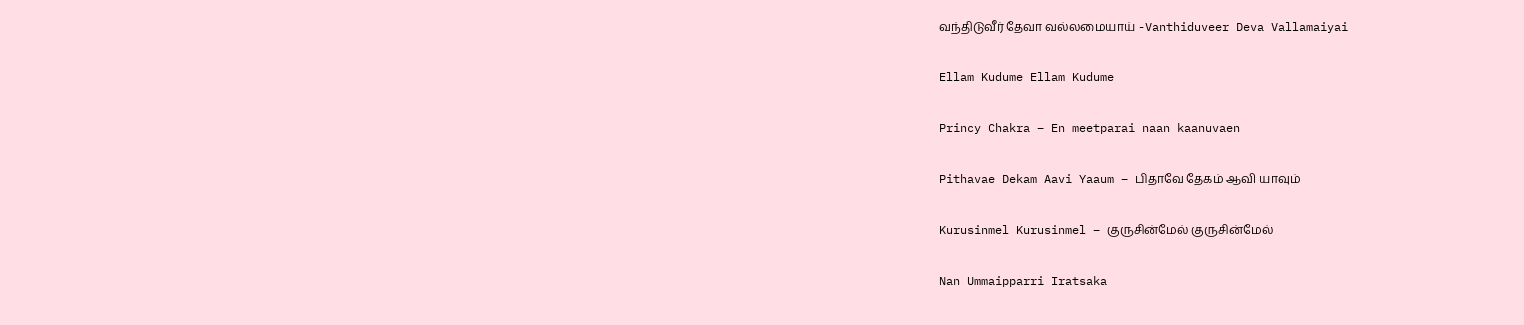வந்திடுவீர் தேவா வல்லமையாய் -Vanthiduveer Deva Vallamaiyai

Ellam Kudume Ellam Kudume

Princy Chakra – En meetparai naan kaanuvaen

Pithavae Dekam Aavi Yaaum – பிதாவே தேகம் ஆவி யாவும்

Kurusinmel Kurusinmel – குருசின்மேல் குருசின்மேல்

Nan Ummaipparri Iratsaka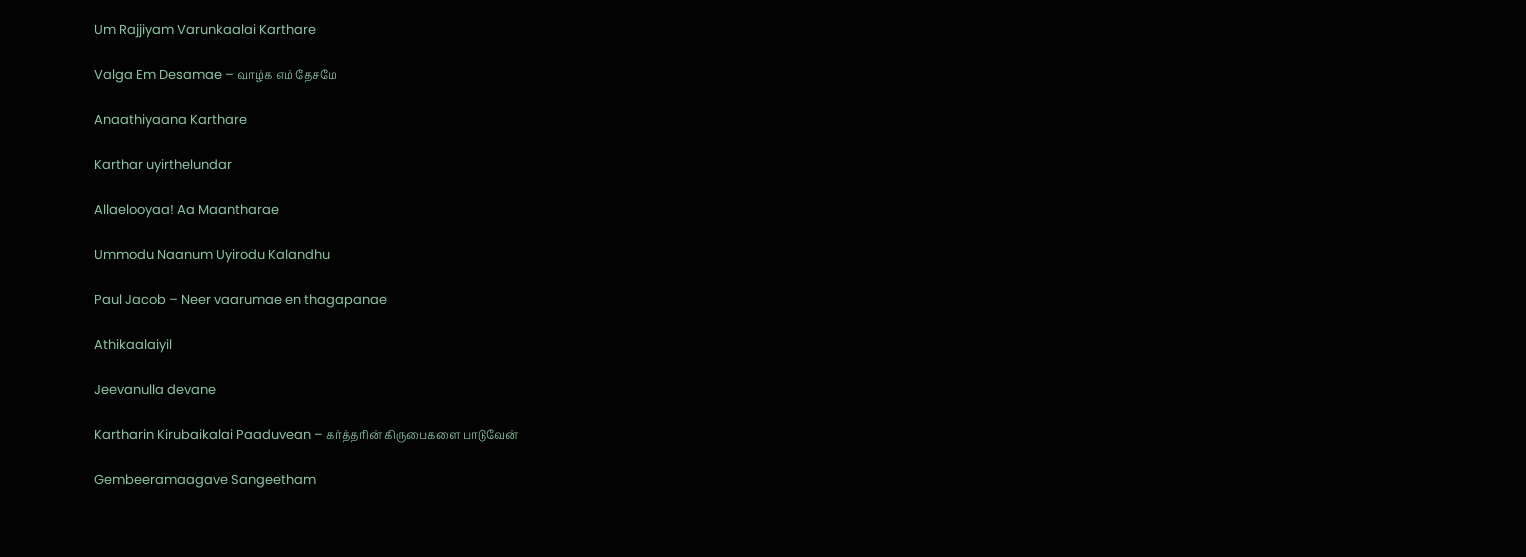Um Rajjiyam Varunkaalai Karthare

Valga Em Desamae – வாழ்க எம் தேசமே

Anaathiyaana Karthare

Karthar uyirthelundar

Allaelooyaa! Aa Maantharae

Ummodu Naanum Uyirodu Kalandhu

Paul Jacob – Neer vaarumae en thagapanae

Athikaalaiyil

Jeevanulla devane

Kartharin Kirubaikalai Paaduvean – கர்த்தரின் கிருபைகளை பாடுவேன்

Gembeeramaagave Sangeetham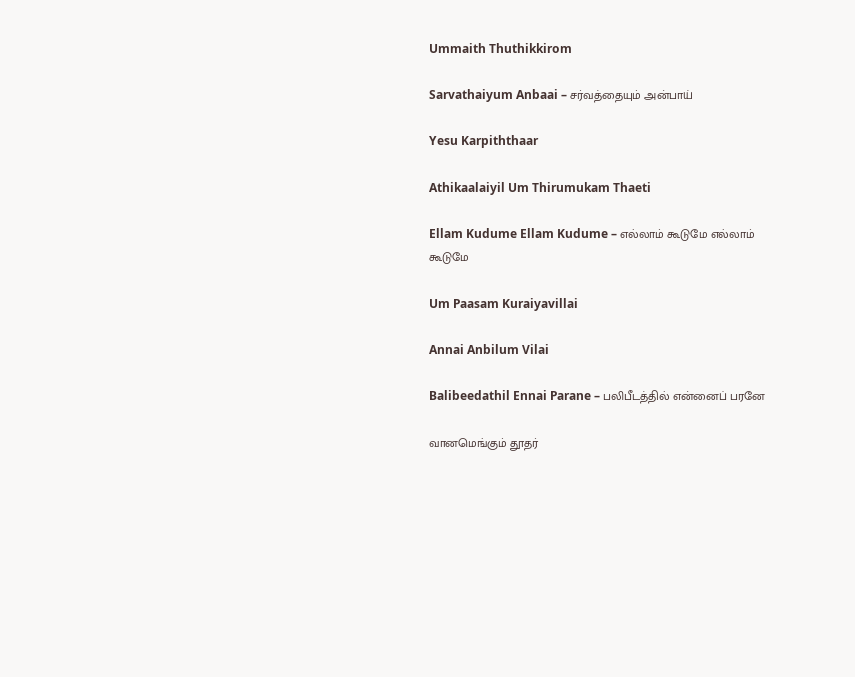Ummaith Thuthikkirom

Sarvathaiyum Anbaai – சர்வத்தையும் அன்பாய்

Yesu Karpiththaar

Athikaalaiyil Um Thirumukam Thaeti

Ellam Kudume Ellam Kudume – எல்லாம் கூடுமே எல்லாம் கூடுமே

Um Paasam Kuraiyavillai

Annai Anbilum Vilai

Balibeedathil Ennai Parane – பலிபீடத்தில் என்னைப் பரனே

வானமெங்கும் தூதர்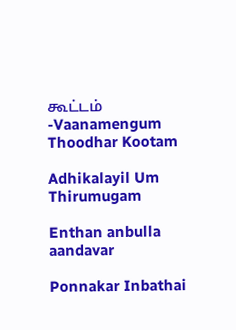கூட்டம் -Vaanamengum Thoodhar Kootam

Adhikalayil Um Thirumugam

Enthan anbulla aandavar

Ponnakar Inbathai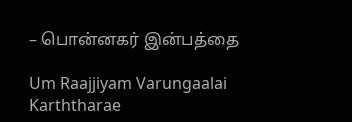– பொன்னகர் இன்பத்தை

Um Raajjiyam Varungaalai Karththarae